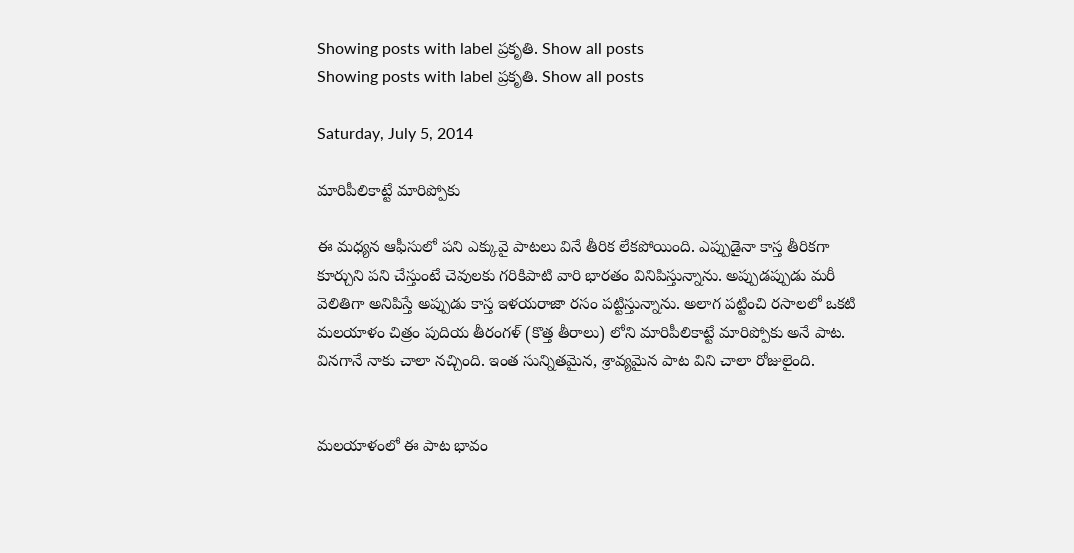Showing posts with label ప్రకృతి. Show all posts
Showing posts with label ప్రకృతి. Show all posts

Saturday, July 5, 2014

మారిపీలికాట్టే మారిప్పోకు

ఈ మధ్యన ఆఫీసులో పని ఎక్కువై పాటలు వినే తీరిక లేకపోయింది. ఎప్పుడైనా కాస్త తీరికగా కూర్చుని పని చేస్తుంటే చెవులకు గరికిపాటి వారి భారతం వినిపిస్తున్నాను. అప్పుడప్పుడు మరీ వెలితిగా అనిపిస్తే అప్పుడు కాస్త ఇళయరాజా రసం పట్టిస్తున్నాను. అలాగ పట్టించి రసాలలో ఒకటి మలయాళం చిత్రం పుదియ తీరంగళ్ (కొత్త తీరాలు) లోని మారిపీలికాట్టే మారిప్పోకు అనే పాట. వినగానే నాకు చాలా నచ్చింది. ఇంత సున్నితమైన, శ్రావ్యమైన పాట విని చాలా రోజులైంది.


మలయాళంలో ఈ పాట భావం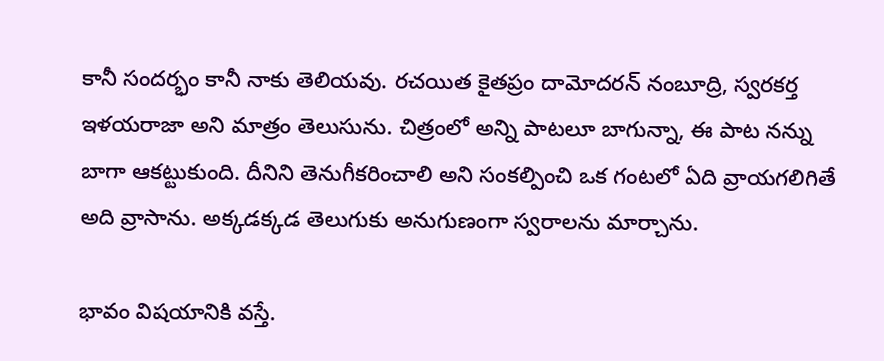కానీ సందర్భం కానీ నాకు తెలియవు. రచయిత కైతప్రం దామోదరన్ నంబూద్రి, స్వరకర్త ఇళయరాజా అని మాత్రం తెలుసును. చిత్రంలో అన్ని పాటలూ బాగున్నా, ఈ పాట నన్ను బాగా ఆకట్టుకుంది. దీనిని తెనుగీకరించాలి అని సంకల్పించి ఒక గంటలో ఏది వ్రాయగలిగితే అది వ్రాసాను. అక్కడక్కడ తెలుగుకు అనుగుణంగా స్వరాలను మార్చాను.

భావం విషయానికి వస్తే.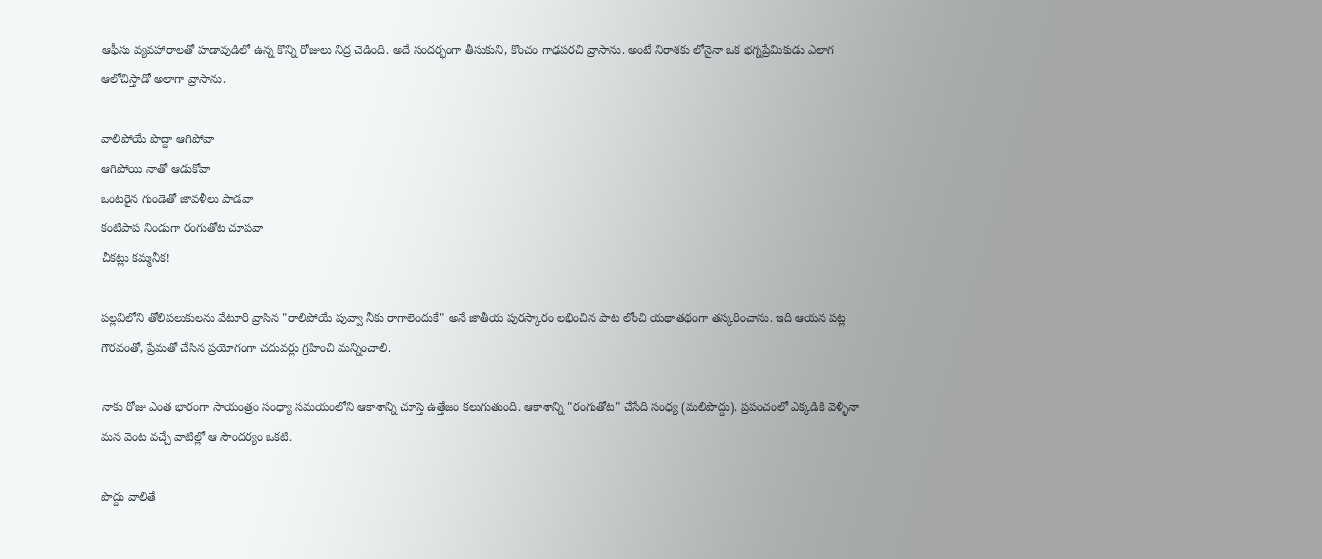ఆఫీసు వ్యవహారాలతో హడావుడిలో ఉన్న కొన్ని రోజులు నిద్ర చెడింది. అదే సందర్భంగా తీసుకుని, కొంచం గాఢపరచి వ్రాసాను. అంటే నిరాశకు లోనైనా ఒక భగ్నప్రేమికుడు ఎలాగ ఆలోచిస్తాడో అలాగా వ్రాసాను.

వాలిపోయే పొద్దా ఆగిపోవా
ఆగిపోయి నాతో ఆడుకోవా
ఒంటరైన గుండెతో జావళీలు పాడవా
కంటిపాప నిండుగా రంగుతోట చూపవా
చీకట్లు కమ్మనీక!

పల్లవిలోని తోలిపలుకులను వేటూరి వ్రాసిన "రాలిపోయే పువ్వా నీకు రాగాలెందుకే" అనే జాతీయ పురస్కారం లభించిన పాట లోంచి యథాతథంగా తస్కరించాను. ఇది ఆయన పట్ల గౌరవంతో, ప్రేమతో చేసిన ప్రయోగంగా చదువర్లు గ్రహించి మన్నించాలి.

నాకు రోజు ఎంత భారంగా సాయంత్రం సంధ్యా సమయంలోని ఆకాశాన్ని చూస్తె ఉత్తేజం కలుగుతుంది. ఆకాశాన్ని "రంగుతోట" చేసేది సంధ్య (మలిపొద్దు). ప్రపంచంలో ఎక్కడికి వెళ్ళినా మన వెంట వచ్చే వాటిల్లో ఆ సౌందర్యం ఒకటి.

పొద్దు వాలితే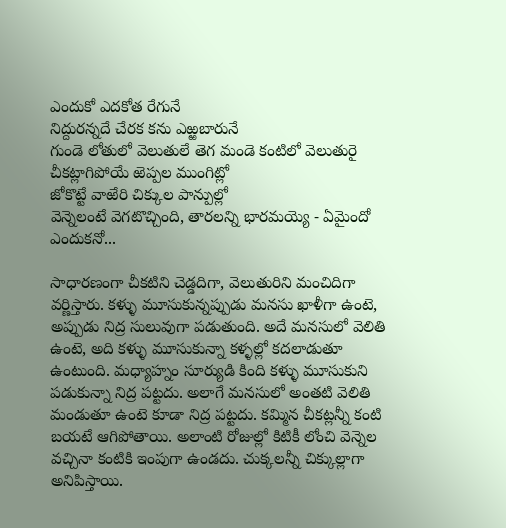ఎందుకో ఎదకోత రేగునే
నిద్దురన్నదే చేరక కను ఎఱ్ఱబారునే
గుండె లోతులో వెలుతులే తెగ మండె కంటిలో వెలుతురై
చీకట్లాగిపోయే ఱెప్పల ముంగిట్లో
జోకొట్టే వాఱేరి చిక్కుల పాన్పుల్లో
వెన్నెలంటే వెగటొచ్చింది, తారలన్ని భారమయ్యె - ఏమైందో ఎందుకనో...

సాధారణంగా చీకటిని చెడ్డదిగా, వెలుతురిని మంచిదిగా వర్ణిస్తారు. కళ్ళు మూసుకున్నప్పుడు మనసు ఖాళీగా ఉంటె, అప్పుడు నిద్ర సులువుగా పడుతుంది. అదే మనసులో వెలితి ఉంటె, అది కళ్ళు మూసుకున్నా కళ్ళల్లో కదలాడుతూ ఉంటుంది. మధ్యాహ్నం సూర్యుడి కింది కళ్ళు మూసుకుని పడుకున్నా నిద్ర పట్టదు. అలాగే మనసులో అంతటి వెలితి మండుతూ ఉంటె కూడా నిద్ర పట్టదు. కమ్మిన చీకట్లన్నీ కంటి బయటే ఆగిపోతాయి. అలాంటి రోజుల్లో కిటికీ లోంచి వెన్నెల వచ్చినా కంటికి ఇంపుగా ఉండదు. చుక్కలన్నీ చిక్కుల్లాగా అనిపిస్తాయి.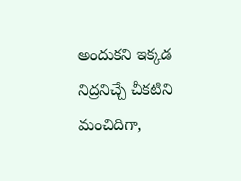అందుకని ఇక్కడ నిద్రనిచ్చే చీకటిని మంచిదిగా,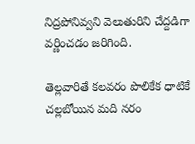నిద్రపోనివ్వని వెలుతురిని చేద్దడిగా వర్ణించడం జరిగింది.

తెల్లవారితే కలవరం పొలికేక ధాటికే
చల్లబోయిన మది నరం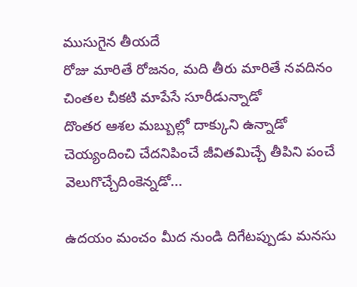ముసుగైన తీయదే
రోజు మారితే రోజనం, మది తీరు మారితే నవదినం
చింతల చీకటి మాపేసే సూరీడున్నాడో
దొంతర ఆశల మబ్బుల్లో దాక్కుని ఉన్నాడో
చెయ్యందించి చేదనిపించే జీవితమిచ్చే తీపిని పంచే వెలుగొచ్చేదింకెన్నడో...

ఉదయం మంచం మీద నుండి దిగేటప్పుడు మనసు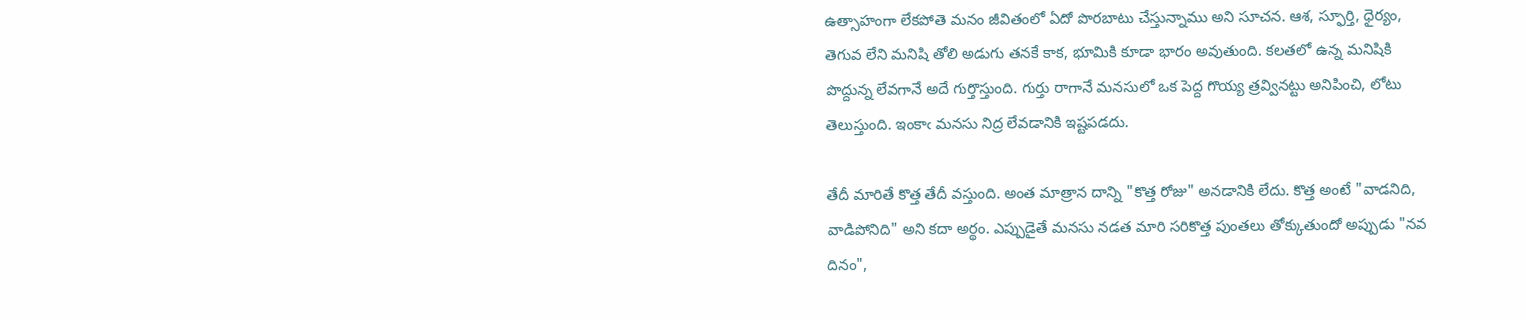ఉత్సాహంగా లేకపోతె మనం జీవితంలో ఏదో పొరబాటు చేస్తున్నాము అని సూచన. ఆశ, స్ఫూర్తి, ధైర్యం, తెగువ లేని మనిషి తోలి అడుగు తనకే కాక, భూమికి కూడా భారం అవుతుంది. కలతలో ఉన్న మనిషికి పొద్దున్న లేవగానే అదే గుర్తొస్తుంది. గుర్తు రాగానే మనసులో ఒక పెద్ద గొయ్య త్రవ్వినట్టు అనిపించి, లోటు తెలుస్తుంది. ఇంకాఁ మనసు నిద్ర లేవడానికి ఇష్టపడదు.

తేదీ మారితే కొత్త తేదీ వస్తుంది. అంత మాత్రాన దాన్ని "కొత్త రోజు" అనడానికి లేదు. కొత్త అంటే "వాడనిది, వాడిపోనిది" అని కదా అర్థం. ఎప్పుడైతే మనసు నడత మారి సరికొత్త పుంతలు తోక్కుతుందో అప్పుడు "నవ దినం",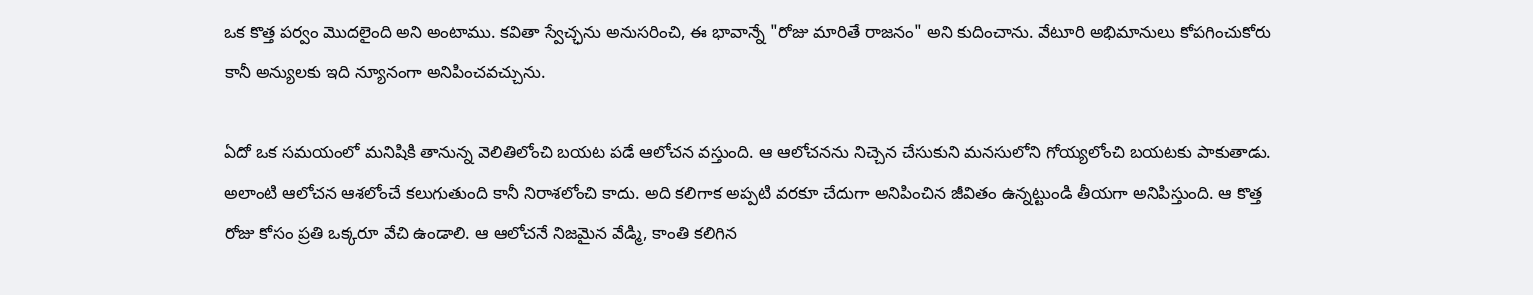ఒక కొత్త పర్వం మొదలైంది అని అంటాము. కవితా స్వేచ్ఛను అనుసరించి, ఈ భావాన్నే "రోజు మారితే రాజనం" అని కుదించాను. వేటూరి అభిమానులు కోపగించుకోరు కానీ అన్యులకు ఇది న్యూనంగా అనిపించవచ్చును.

ఏదో ఒక సమయంలో మనిషికి తానున్న వెలితిలోంచి బయట పడే ఆలోచన వస్తుంది. ఆ ఆలోచనను నిచ్చెన చేసుకుని మనసులోని గోయ్యలోంచి బయటకు పాకుతాడు. అలాంటి ఆలోచన ఆశలోంచే కలుగుతుంది కానీ నిరాశలోంచి కాదు. అది కలిగాక అప్పటి వరకూ చేదుగా అనిపించిన జీవితం ఉన్నట్టుండి తీయగా అనిపిస్తుంది. ఆ కొత్త రోజు కోసం ప్రతి ఒక్కరూ వేచి ఉండాలి. ఆ ఆలోచనే నిజమైన వేడ్మి, కాంతి కలిగిన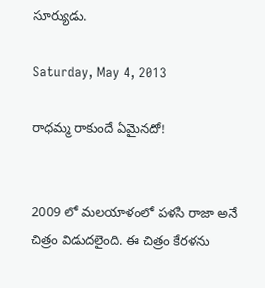సూర్యుడు.

Saturday, May 4, 2013

రాధమ్మ రాకుందే ఏమైనదో!


2009 లో మలయాళంలో పళసి రాజా అనే చిత్రం విడుదలైంది. ఈ చిత్రం కేరళను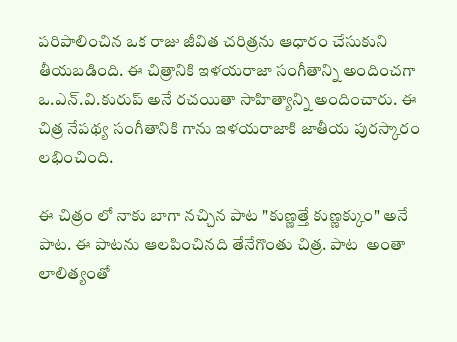పరిపాలించిన ఒక రాజు జీవిత చరిత్రను ఆధారం చేసుకుని తీయబడింది. ఈ చిత్రానికి ఇళయరాజా సంగీతాన్ని అందించగా ఒ.ఎన్.వి.కురుప్ అనే రచయితా సాహిత్యాన్ని అందించారు. ఈ చిత్ర నేపథ్య సంగీతానికి గాను ఇళయరాజాకి జాతీయ పురస్కారం లభించింది.

ఈ చిత్రం లో నాకు బాగా నచ్చిన పాట "కుణ్ణత్తే కుణ్ణక్కుం" అనే పాట. ఈ పాటను ఆలపించినది తేనేగొంతు చిత్ర. పాట  అంతా లాలిత్యంతో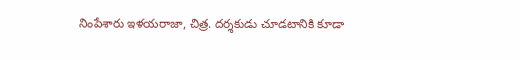నింపేశారు ఇళయరాజా, చిత్ర. దర్శకుడు చూడటానికి కూడా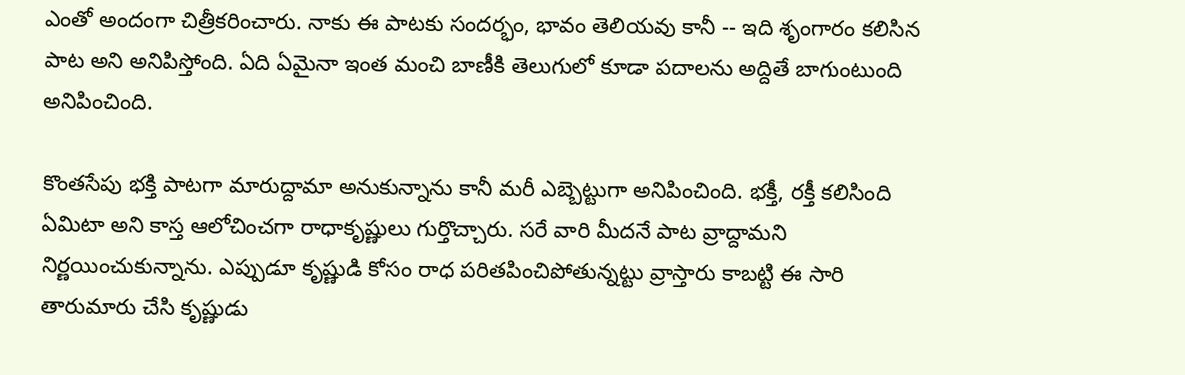ఎంతో అందంగా చిత్రీకరించారు. నాకు ఈ పాటకు సందర్భం, భావం తెలియవు కానీ -- ఇది శృంగారం కలిసిన పాట అని అనిపిస్తోంది. ఏది ఏమైనా ఇంత మంచి బాణీకి తెలుగులో కూడా పదాలను అద్దితే బాగుంటుంది అనిపించింది.

కొంతసేపు భక్తి పాటగా మారుద్దామా అనుకున్నాను కానీ మరీ ఎబ్బెట్టుగా అనిపించింది. భక్తీ, రక్తీ కలిసింది ఏమిటా అని కాస్త ఆలోచించగా రాధాకృష్ణులు గుర్తొచ్చారు. సరే వారి మీదనే పాట వ్రాద్దామని నిర్ణయించుకున్నాను. ఎప్పుడూ కృష్ణుడి కోసం రాధ పరితపించిపోతున్నట్టు వ్రాస్తారు కాబట్టి ఈ సారి తారుమారు చేసి కృష్ణుడు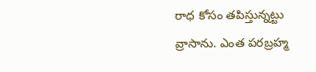రాధ కోసం తపిస్తున్నట్టు వ్రాసాను. ఎంత పరబ్రహ్మ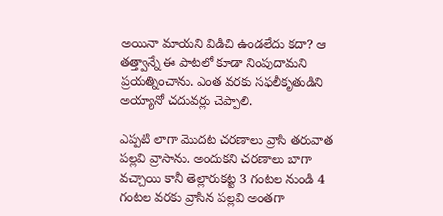అయినా మాయని విడిచి ఉండలేదు కదా? ఆ తత్త్వాన్నే ఈ పాటలో కూడా నింపుదామని ప్రయత్నించాను. ఎంత వరకు సఫలీకృతుడిని అయ్యానో చదువర్లు చెప్పాలి.

ఎప్పటి లాగా మొదట చరణాలు వ్రాసి తరువాత పల్లవి వ్రాసాను. అందుకని చరణాలు బాగా వచ్చాయి కానీ తెల్లారుకట్ట 3 గంటల నుండి 4 గంటల వరకు వ్రాసిన పల్లవి అంతగా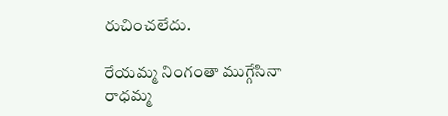రుచించలేదు.

రేయమ్మ నింగంతా ముగ్గేసినా
రాధమ్మ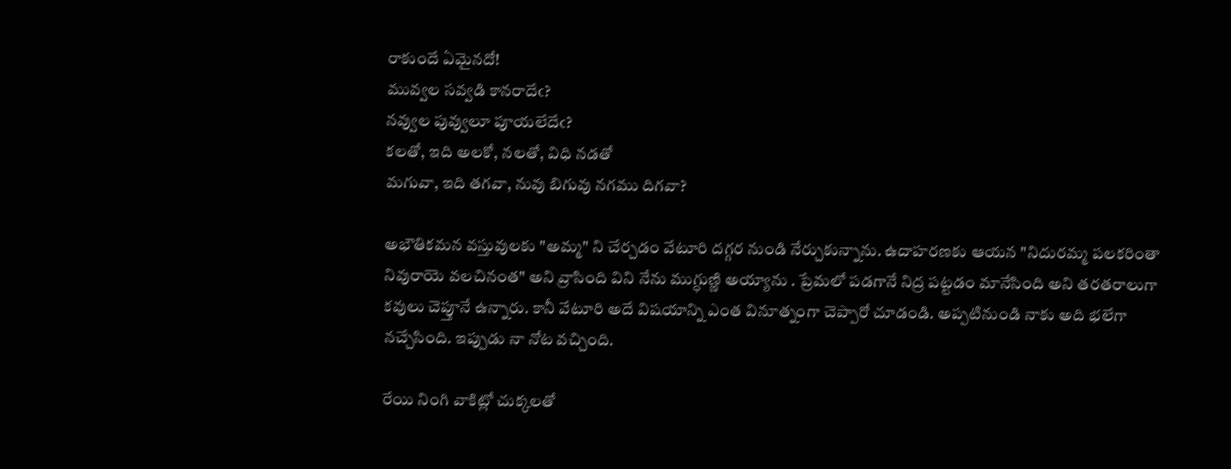రాకుందే ఏమైనదో!
మువ్వల సవ్వడి కానరాదేఁ?
నవ్వుల పువ్వులూ పూయలేదేఁ?
కలతో, ఇది అలకో, నలతో, విధి నడతో
మగువా, ఇది తగవా, నువు బిగువు నగము దిగవా?

అభౌతికమన వస్తువులకు "అమ్మ" ని చేర్చడం వేటూరి దగ్గర నుండి నేర్చుకున్నాను. ఉదాహరణకు ఆయన "నిదురమ్మ పలకరింతా నివురాయె వలచినంత" అని వ్రాసింది విని నేను ముగ్ధుణ్ణి అయ్యాను . ప్రేమలో పడగానే నిద్ర పట్టడం మానేసింది అని తరతరాలుగా కవులు చెప్తూనే ఉన్నారు. కానీ వేటూరి అదే విషయాన్ని ఎంత వినూత్నంగా చెప్పారో చూడండి. అప్పటినుండి నాకు అది భలేగా నచ్చేసింది. ఇప్పుడు నా నోట వచ్చింది.

రేయి నింగి వాకిట్లో చుక్కలతో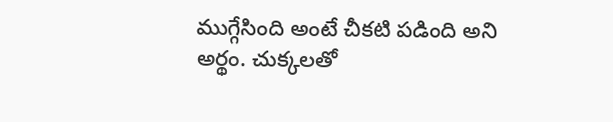ముగ్గేసింది అంటే చీకటి పడింది అని అర్థం. చుక్కలతో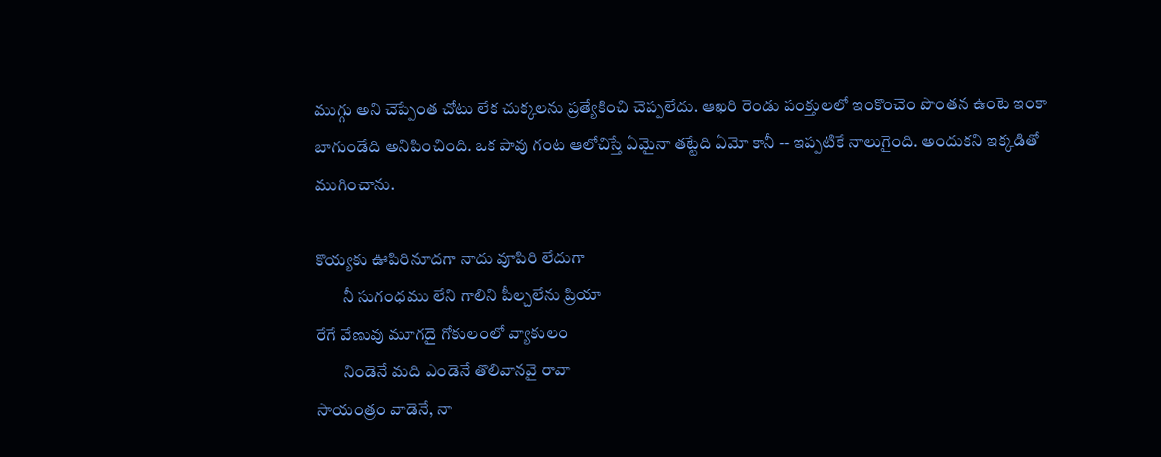ముగ్గు అని చెప్పేంత చోటు లేక చుక్కలను ప్రత్యేకించి చెప్పలేదు. ఆఖరి రెండు పంక్తులలో ఇంకొంచెం పొంతన ఉంటె ఇంకా బాగుండేది అనిపించింది. ఒక పావు గంట ఆలోచిస్తే ఏమైనా తట్టేది ఏమో కానీ -- ఇప్పటికే నాలుగైంది. అందుకని ఇక్కడితో ముగించాను.

కొయ్యకు ఊపిరినూదగా నాదు వూపిరి లేదుగా
        నీ సుగంధము లేని గాలిని పీల్చలేను ప్రియా
రేగే వేణువు మూగదై గోకులంలో వ్యాకులం
        నిండెనే మది ఎండెనే తొలివానవై రావా
సాయంత్రం వాడెనే, నా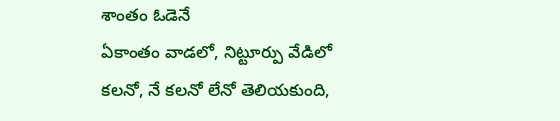శాంతం ఓడెనే
ఏకాంతం వాడలో, నిట్టూర్పు వేడిలో
కలనో, నే కలనో లేనో తెలియకుంది,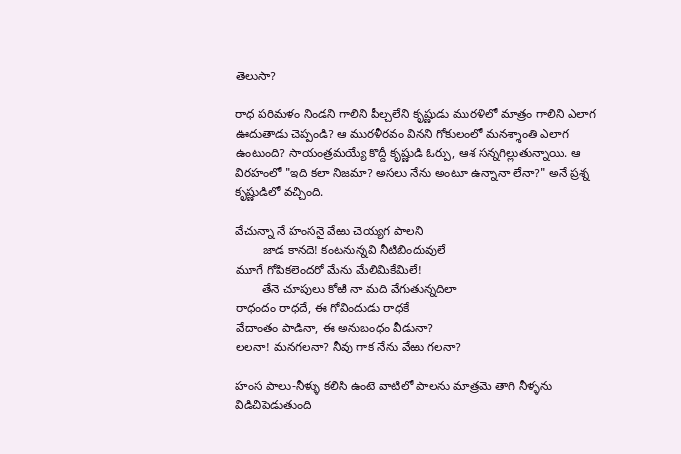తెలుసా?

రాధ పరిమళం నిండని గాలిని పీల్చలేని కృష్ణుడు మురళిలో మాత్రం గాలిని ఎలాగ ఊదుతాడు చెప్పండి? ఆ మురళీరవం వినని గోకులంలో మనశ్శాంతి ఎలాగ ఉంటుంది? సాయంత్రమయ్యే కొద్దీ కృష్ణుడి ఓర్పు, ఆశ సన్నగిల్లుతున్నాయి. ఆ విరహంలో "ఇది కలా నిజమా? అసలు నేను అంటూ ఉన్నానా లేనా?" అనే ప్రశ్న కృష్ణుడిలో వచ్చింది.

వేచున్నా నే హంసనై వేఱు చెయ్యగ పాలని
        జాడ కానదె! కంటనున్నవి నీటిబిందువులే
మూగే గోపికలెందరో మేను మేలిమికేమిలే!
        తేనె చూపులు కోఱి నా మది వేగుతున్నదిలా
రాధందం రాధదే, ఈ గోవిందుడు రాధకే
వేదాంతం పాడినా, ఈ అనుబంధం వీడునా?
లలనా! మనగలనా? నీవు గాక నేను వేఱు గలనా?

హంస పాలు-నీళ్ళు కలిసి ఉంటె వాటిలో పాలను మాత్రమె తాగి నీళ్ళను విడిచిపెడుతుంది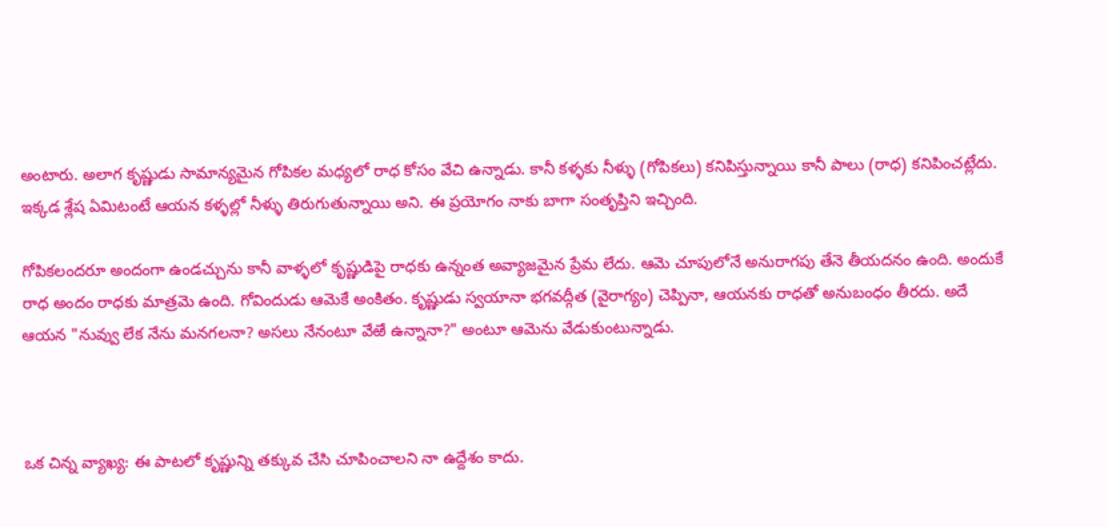అంటారు. అలాగ కృష్ణుడు సామాన్యమైన గోపికల మధ్యలో రాధ కోసం వేచి ఉన్నాడు. కానీ కళ్ళకు నీళ్ళు (గోపికలు) కనిపిస్తున్నాయి కానీ పాలు (రాధ) కనిపించట్లేదు. ఇక్కడ శ్లేష ఏమిటంటే ఆయన కళ్ళల్లో నీళ్ళు తిరుగుతున్నాయి అని. ఈ ప్రయోగం నాకు బాగా సంతృప్తిని ఇచ్చింది.

గోపికలందరూ అందంగా ఉండచ్చును కానీ వాళ్ళలో కృష్ణుడిపై రాధకు ఉన్నంత అవ్యాజమైన ప్రేమ లేదు. ఆమె చూపులోనే అనురాగపు తేనె తీయదనం ఉంది. అందుకే రాధ అందం రాధకు మాత్రమె ఉంది. గోవిందుడు ఆమెకే అంకితం. కృష్ణుడు స్వయానా భగవద్గీత (వైరాగ్యం) చెప్పినా, ఆయనకు రాధతో అనుబంధం తీరదు. అదే ఆయన "నువ్వు లేక నేను మనగలనా? అసలు నేనంటూ వేఱే ఉన్నానా?" అంటూ ఆమెను వేడుకుంటున్నాడు.



ఒక చిన్న వ్యాఖ్య: ఈ పాటలో కృష్ణున్ని తక్కువ చేసి చూపించాలని నా ఉద్దేశం కాదు.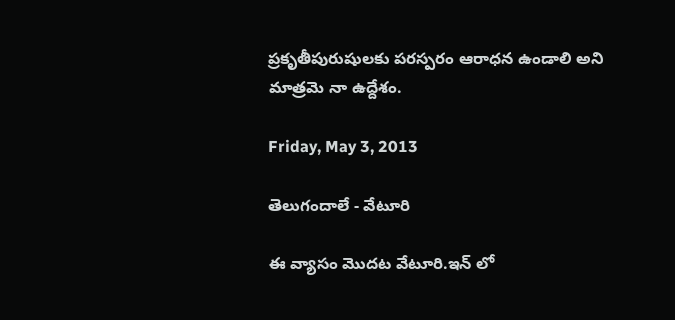ప్రకృతీపురుషులకు పరస్పరం ఆరాధన ఉండాలి అని మాత్రమె నా ఉద్దేశం.

Friday, May 3, 2013

తెలుగందాలే - వేటూరి

ఈ వ్యాసం మొదట వేటూరి.ఇన్ లో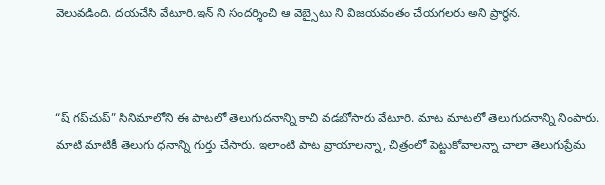వెలువడింది. దయచేసి వేటూరి.ఇన్ ని సందర్శించి ఆ వెబ్సైటు ని విజయవంతం చేయగలరు అని ప్రార్థన.



“ష్ గప్‌చుప్” సినిమాలోని ఈ పాటలో తెలుగుదనాన్ని కాచి వడబోసారు వేటూరి. మాట మాటలో తెలుగుదనాన్ని నింపారు. మాటి మాటికీ తెలుగు ధనాన్ని గుర్తు చేసారు. ఇలాంటి పాట వ్రాయాలన్నా, చిత్రంలో పెట్టుకోవాలన్నా చాలా తెలుగుప్రేమ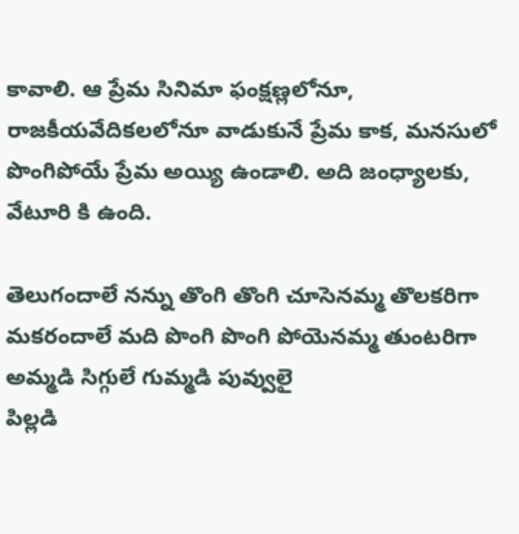కావాలి. ఆ ప్రేమ సినిమా ఫంక్షణ్లలోనూ, రాజకీయవేదికలలోనూ వాడుకునే ప్రేమ కాక, మనసులో పొంగిపోయే ప్రేమ అయ్యి ఉండాలి. అది జంధ్యాలకు, వేటూరి కి ఉంది.

తెలుగందాలే నన్ను తొంగి తొంగి చూసెనమ్మ తొలకరిగా
మకరందాలే మది పొంగి పొంగి పోయెనమ్మ తుంటరిగా
అమ్మడి సిగ్గులే గుమ్మడి పువ్వులై
పిల్లడి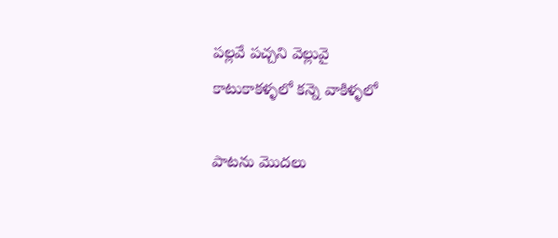పల్లవే పచ్చని వెల్లువై
కాటుకాకళ్ళలో కన్నె వాకిళ్ళలో

పాటను మొదలు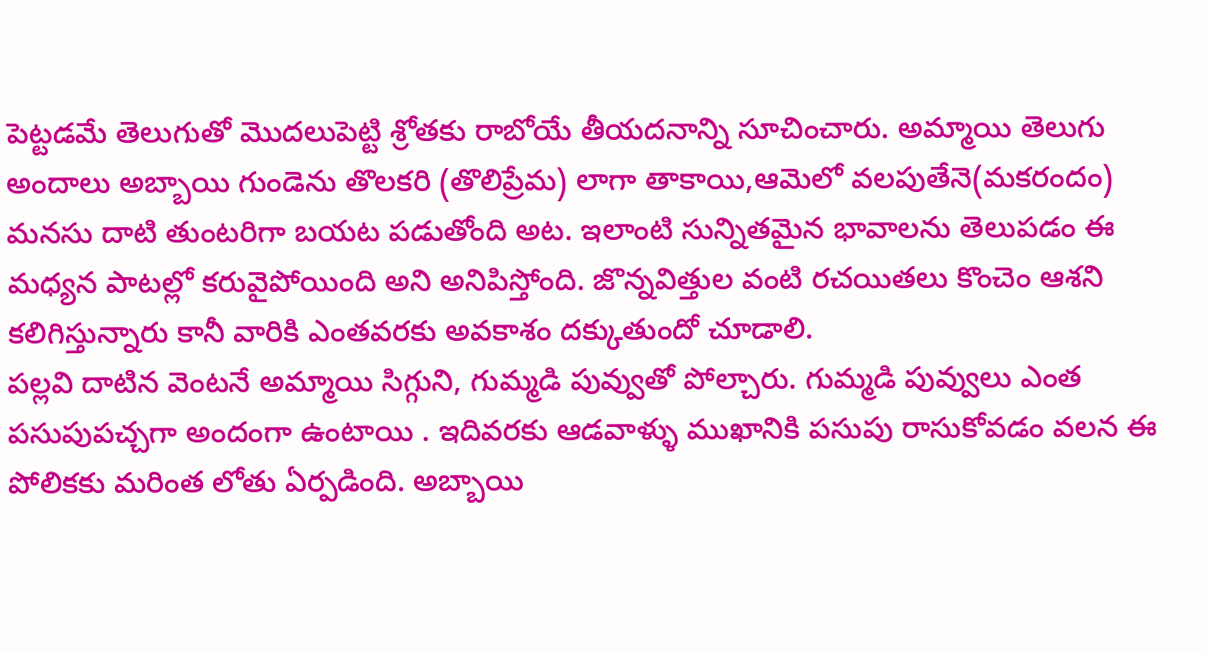పెట్టడమే తెలుగుతో మొదలుపెట్టి శ్రోతకు రాబోయే తీయదనాన్ని సూచించారు. అమ్మాయి తెలుగు అందాలు అబ్బాయి గుండెను తొలకరి (తొలిప్రేమ) లాగా తాకాయి,ఆమెలో వలపుతేనె(మకరందం) మనసు దాటి తుంటరిగా బయట పడుతోంది అట. ఇలాంటి సున్నితమైన భావాలను తెలుపడం ఈ మధ్యన పాటల్లో కరువైపోయింది అని అనిపిస్తోంది. జొన్నవిత్తుల వంటి రచయితలు కొంచెం ఆశని కలిగిస్తున్నారు కానీ వారికి ఎంతవరకు అవకాశం దక్కుతుందో చూడాలి.
పల్లవి దాటిన వెంటనే అమ్మాయి సిగ్గుని, గుమ్మడి పువ్వుతో పోల్చారు. గుమ్మడి పువ్వులు ఎంత పసుపుపచ్చగా అందంగా ఉంటాయి . ఇదివరకు ఆడవాళ్ళు ముఖానికి పసుపు రాసుకోవడం వలన ఈ పోలికకు మరింత లోతు ఏర్పడింది. అబ్బాయి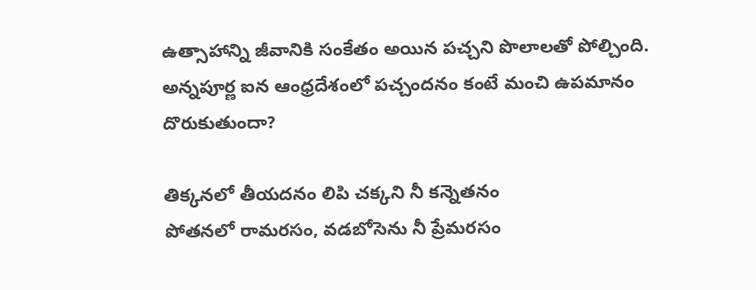ఉత్సాహాన్ని జీవానికి సంకేతం అయిన పచ్చని పొలాలతో పోల్చింది. అన్నపూర్ణ ఐన ఆంధ్రదేశంలో పచ్చందనం కంటే మంచి ఉపమానం  దొరుకుతుందా?

తిక్కనలో తీయదనం లిపి చక్కని నీ కన్నెతనం
పోతనలో రామరసం, వడబోసెను నీ ప్రేమరసం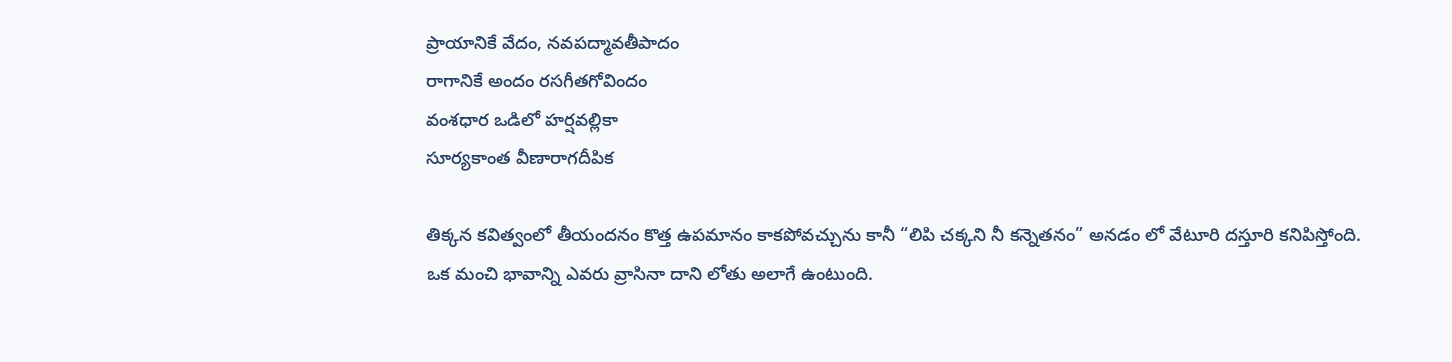ప్రాయానికే వేదం, నవపద్మావతీపాదం
రాగానికే అందం రసగీతగోవిందం
వంశధార ఒడిలో హర్షవల్లికా
సూర్యకాంత వీణారాగదీపిక

తిక్కన కవిత్వంలో తీయందనం కొత్త ఉపమానం కాకపోవచ్చును కానీ “లిపి చక్కని నీ కన్నెతనం” అనడం లో వేటూరి దస్తూరి కనిపిస్తోంది. ఒక మంచి భావాన్ని ఎవరు వ్రాసినా దాని లోతు అలాగే ఉంటుంది.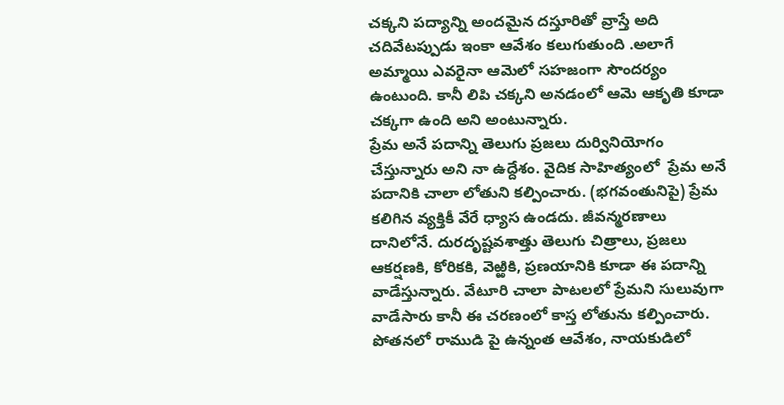చక్కని పద్యాన్ని అందమైన దస్తూరితో వ్రాస్తే అది చదివేటప్పుడు ఇంకా ఆవేశం కలుగుతుంది .అలాగే అమ్మాయి ఎవరైనా ఆమెలో సహజంగా సౌందర్యం ఉంటుంది. కానీ లిపి చక్కని అనడంలో ఆమె ఆకృతి కూడా చక్కగా ఉంది అని అంటున్నారు.
ప్రేమ అనే పదాన్ని తెలుగు ప్రజలు దుర్వినియోగం చేస్తున్నారు అని నా ఉద్దేశం. వైదిక సాహిత్యంలో  ప్రేమ అనే పదానికి చాలా లోతుని కల్పించారు. (భగవంతునిపై) ప్రేమ కలిగిన వ్యక్తికీ వేరే ధ్యాస ఉండదు. జీవన్మరణాలు దానిలోనే. దురదృష్టవశాత్తు తెలుగు చిత్రాలు, ప్రజలు ఆకర్షణకి, కోరికకి, వెఱ్ఱికి, ప్రణయానికి కూడా ఈ పదాన్ని వాడేస్తున్నారు. వేటూరి చాలా పాటలలో ప్రేమని సులువుగా వాడేసారు కానీ ఈ చరణంలో కాస్త లోతును కల్పించారు. పోతనలో రాముడి పై ఉన్నంత ఆవేశం, నాయకుడిలో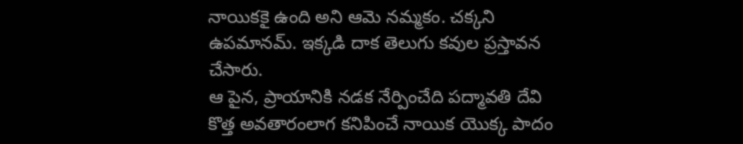నాయికకై ఉంది అని ఆమె నమ్మకం. చక్కని ఉపమానమ్. ఇక్కడి దాక తెలుగు కవుల ప్రస్తావన చేసారు.
ఆ పైన, ప్రాయానికి నడక నేర్పించేది పద్మావతి దేవి కొత్త అవతారంలాగ కనిపించే నాయిక యొక్క పాదం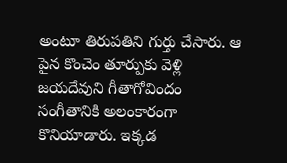అంటూ తిరుపతిని గుర్తు చేసారు. ఆ పైన కొంచెం తూర్పుకు వెళ్లి జయదేవుని గీతాగోవిందం సంగీతానికి అలంకారంగా కొనియాడారు. ఇక్కడ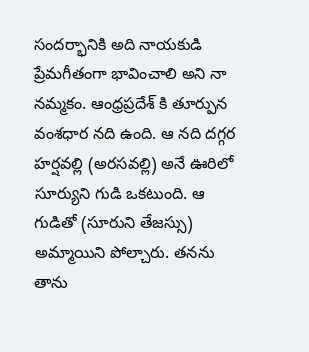సందర్భానికి అది నాయకుడి ప్రేమగీతంగా భావించాలి అని నా నమ్మకం. ఆంధ్రప్రదేశ్ కి తూర్పున వంశధార నది ఉంది. ఆ నది దగ్గర హర్షవల్లి (అరసవల్లి) అనే ఊరిలో సూర్యుని గుడి ఒకటుంది. ఆ గుడితో (సూరుని తేజస్సు) అమ్మాయిని పోల్చారు. తనను తాను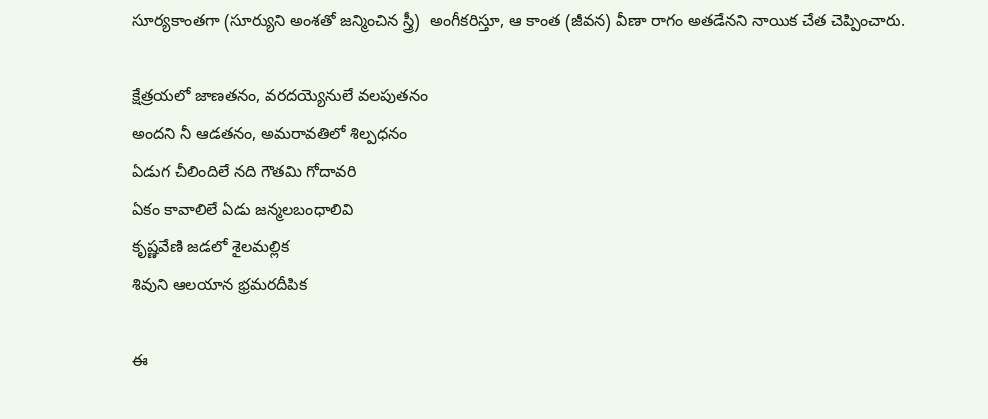సూర్యకాంతగా (సూర్యుని అంశతో జన్మించిన స్త్రీ)  అంగీకరిస్తూ, ఆ కాంత (జీవన) వీణా రాగం అతడేనని నాయిక చేత చెప్పించారు.

క్షేత్రయలో జాణతనం, వరదయ్యెనులే వలపుతనం
అందని నీ ఆడతనం, అమరావతిలో శిల్పధనం
ఏడుగ చీలిందిలే నది గౌతమి గోదావరి
ఏకం కావాలిలే ఏడు జన్మలబంధాలివి
కృష్ణవేణి జడలో శైలమల్లిక
శివుని ఆలయాన భ్రమరదీపిక

ఈ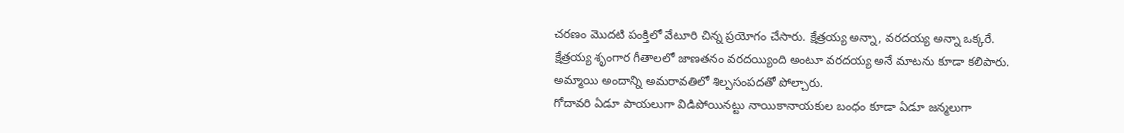చరణం మొదటి పంక్తిలో వేటూరి చిన్న ప్రయోగం చేసారు. క్షేత్రయ్య అన్నా, వరదయ్య అన్నా ఒక్కరే. క్షేత్రయ్య శృంగార గీతాలలో జాణతనం వరదయ్యింది అంటూ వరదయ్య అనే మాటను కూడా కలిపారు. అమ్మాయి అందాన్ని అమరావతిలో శిల్పసంపదతో పోల్చారు.
గోదావరి ఏడూ పాయలుగా విడిపోయినట్టు నాయికానాయకుల బంధం కూడా ఏడూ జన్మలుగా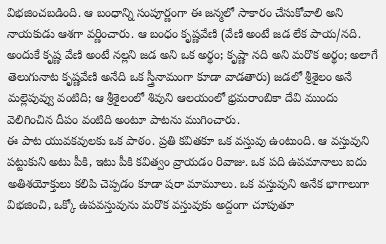విభజించబడింది. ఆ బంధాన్ని సంపూర్ణంగా ఈ జన్మలో సాకారం చేసుకోవాలి అని నాయకుడు ఆశగా వర్ణించారు. ఆ బంధం కృష్ణవేణి (వేణి అంటే జడ లేక పాయ/నది. అందుకే కృష్ణ వేణి అంటే నల్లని జడ అని ఒక అర్థం; కృష్ణా నది అని మరొక అర్థం; అలాగే తెలుగునాట కృష్ణవేణి అనేది ఒక స్త్రీనామంగా కూడా వాడతారు) జడలో శ్రీశైలం అనే మల్లెపువ్వు వంటిది; ఆ శ్రీశైలంలో శివుని ఆలయంలో భ్రమరాంబికా దేవి ముందు వెలిగించిన దీపం వంటిది అంటూ పాటను ముగించారు.
ఈ పాట యువకవులకు ఒక పాఠం. ప్రతి కవితకూ ఒక వస్తువు ఉంటుంది. ఆ వస్తువుని పట్టుకుని అటు పీకి, ఇటు పీకి కవిత్వం వ్రాయడం రివాజు. ఒక పది ఉపమానాలు ఐదు అతిశయోక్తులు కలిపి చెప్పడం కూడా షరా మామూలు. ఒక వస్తువుని అనేక భాగాలుగా విభజించి, ఒక్కో ఉపవస్తువును మరొక వస్తువుకు అద్దంగా చూపుతూ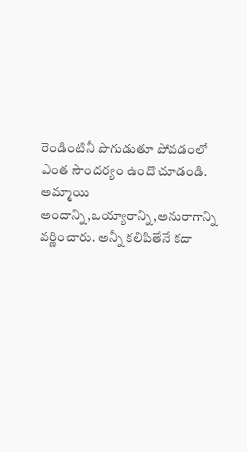రెండింటినీ పొగుడుతూ పోవడంలో ఎంత సౌందర్యం ఉందొ చూడండి.
అమ్మాయి అందాన్ని,ఒయ్యారాన్ని,అనురాగాన్ని వర్ణించారు. అన్నీ కలిపితేనే కదా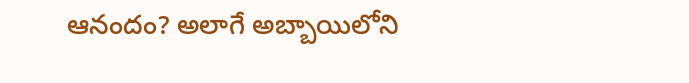ఆనందం? అలాగే అబ్బాయిలోని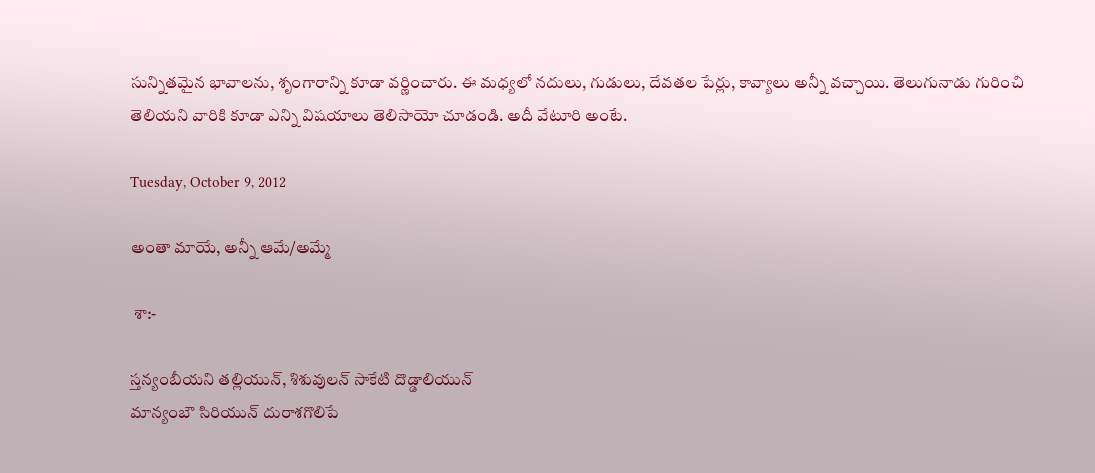సున్నితమైన భావాలను, శృంగారాన్ని కూడా వర్ణించారు. ఈ మధ్యలో నదులు, గుడులు, దేవతల పేర్లు, కావ్యాలు అన్నీ వచ్చాయి. తెలుగునాడు గురించి తెలియని వారికి కూడా ఎన్ని విషయాలు తెలిసాయో చూడండి. అదీ వేటూరి అంటే.

Tuesday, October 9, 2012

అంతా మాయే, అన్నీ ఆమే/అమ్మే

 శా:-

స్తన్యంబీయని తల్లియున్, శిశువులన్ సాకేటి దొడ్డాలియున్
మాన్యంబౌ సిరియున్ దురాశగొలిపే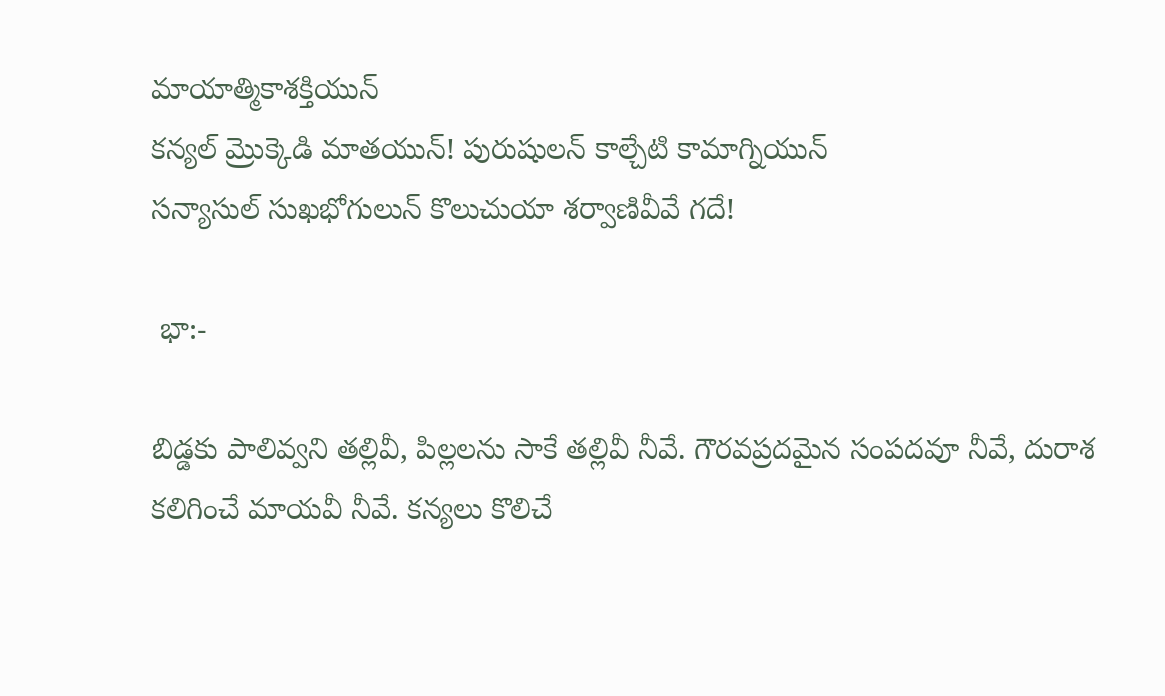మాయాత్మికాశక్తియున్
కన్యల్ మ్రొక్కెడి మాతయున్! పురుషులన్ కాల్చేటి కామాగ్నియున్
సన్యాసుల్ సుఖభోగులున్ కొలుచుయా శర్వాణివీవే గదే!

 భా:-

బిడ్డకు పాలివ్వని తల్లివీ, పిల్లలను సాకే తల్లివీ నీవే. గౌరవప్రదమైన సంపదవూ నీవే, దురాశ కలిగించే మాయవీ నీవే. కన్యలు కొలిచే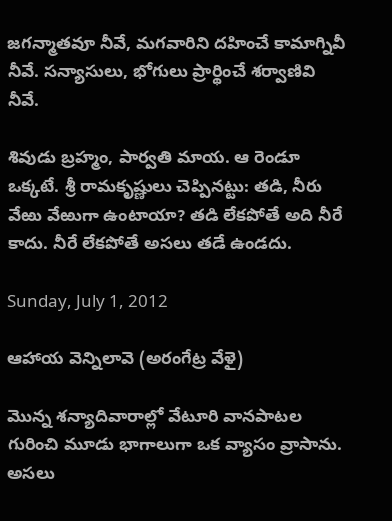జగన్మాతవూ నీవే, మగవారిని దహించే కామాగ్నివీ నీవే. సన్యాసులు, భోగులు ప్రార్థించే శర్వాణివి నీవే.

శివుడు బ్రహ్మం, పార్వతి మాయ. ఆ రెండూ ఒక్కటే. శ్రీ రామకృష్ణులు చెప్పినట్టు: తడి, నీరు వేఱు వేఱుగా ఉంటాయా? తడి లేకపోతే అది నీరే కాదు. నీరే లేకపోతే అసలు తడే ఉండదు.

Sunday, July 1, 2012

ఆహాయ వెన్నిలావె (అరంగేట్ర వేళై)

మొన్న శన్యాదివారాల్లో వేటూరి వానపాటల గురించి మూడు భాగాలుగా ఒక వ్యాసం వ్రాసాను. అసలు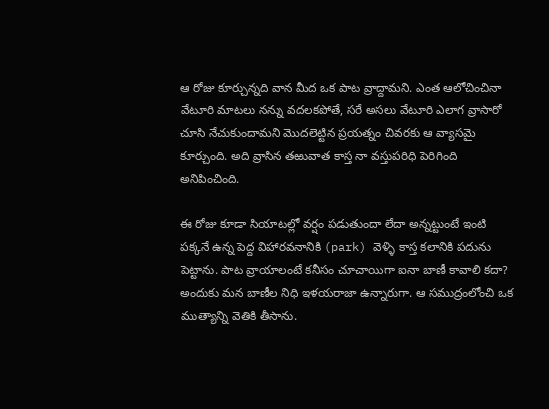ఆ రోజు కూర్చున్నది వాన మీద ఒక పాట వ్రాద్దామని. ఎంత ఆలోచించినా వేటూరి మాటలు నన్ను వదలకపోతే, సరే అసలు వేటూరి ఎలాగ వ్రాసారో చూసి నేచుకుందామని మొదలెట్టిన ప్రయత్నం చివరకు ఆ వ్యాసమై కూర్చుంది. అది వ్రాసిన తఱువాత కాస్త నా వస్తుపరిధి పెరిగింది అనిపించింది.

ఈ రోజు కూడా సియాటల్లో వర్షం పడుతుందా లేదా అన్నట్టుంటే ఇంటి పక్కనే ఉన్న పెద్ద విహారవనానికి (park) వెళ్ళి కాస్త కలానికి పదును పెట్టాను. పాట వ్రాయాలంటే కనీసం చూచాయిగా ఐనా బాణీ కావాలి కదా? అందుకు మన బాణీల నిధి ఇళయరాజా ఉన్నారుగా. ఆ సముద్రంలోంచి ఒక ముత్యాన్ని వెతికి తీసాను.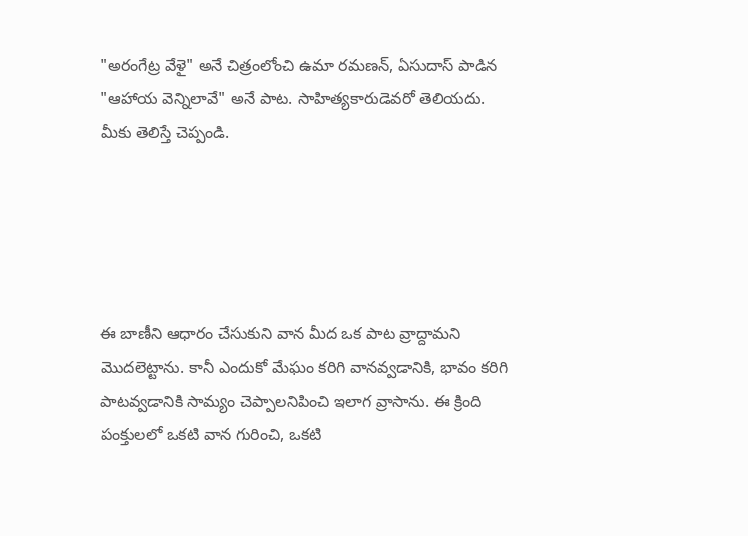"అరంగేట్ర వేళై" అనే చిత్రంలోంచి ఉమా రమణన్, ఏసుదాస్ పాడిన "ఆహాయ వెన్నిలావే" అనే పాట. సాహిత్యకారుడెవరో తెలియదు. మీకు తెలిస్తే చెప్పండి.





ఈ బాణీని ఆధారం చేసుకుని వాన మీద ఒక పాట వ్రాద్దామని మొదలెట్టాను. కానీ ఎందుకో మేఘం కరిగి వానవ్వడానికి, భావం కరిగి పాటవ్వడానికి సామ్యం చెప్పాలనిపించి ఇలాగ వ్రాసాను. ఈ క్రింది పంక్తులలో ఒకటి వాన గురించి, ఒకటి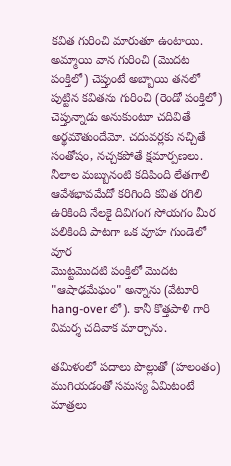కవిత గురించి మారుతూ ఉంటాయి. అమ్మాయి వాన గురించి (మొదట పంక్తిలో) చెప్తుంటే అబ్బాయి తనలో పుట్టిన కవితను గురించి (రెండో పంక్తిలో) చెప్తున్నాడు అనుకుంటూ చదివితే అర్థమౌతుందేమో. చదువర్లకు నచ్చితే సంతోషం, నచ్చకపోతే క్షమార్పణలు.
నీలాల మబ్బునంటి కదిపింది లేతగాలి
ఆవేశభావమేదో కరిగింది కవిత రగిలి
ఉరికింది నేలకై దివిగంగ సోయగం మీర
పలికింది పాటగా ఒక వూహ గుండెలో వూర
మొట్టమొదటి పంక్తిలో మొదట "ఆషాఢమేఘం" అన్నాను (వేటూరి hang-over లో). కానీ కొత్తపాళి గారి విమర్శ చదివాక మార్చాను.

తమిళంలో పదాలు పొల్లుతో (హలంతం) ముగియడంతో సమస్య ఏమిటంటే మాత్రలు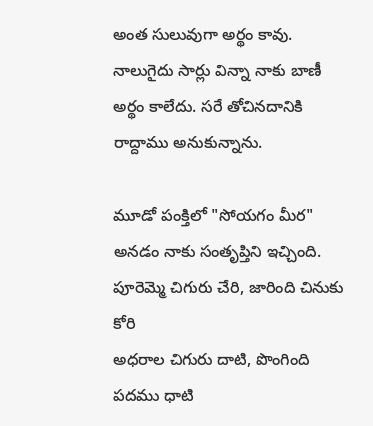అంత సులువుగా అర్థం కావు. నాలుగైదు సార్లు విన్నా నాకు బాణీ అర్థం కాలేదు. సరే తోచినదానికి రాద్దాము అనుకున్నాను.

మూడో పంక్తిలో "సోయగం మీర" అనడం నాకు సంతృప్తిని ఇచ్చింది.
పూరెమ్మె చిగురు చేరి, జారింది చినుకు కోరి
అధరాల చిగురు దాటి, పొంగింది పదము ధాటి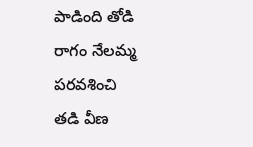పాడింది తోడి రాగం నేలమ్మ పరవశించి
తడి వీణ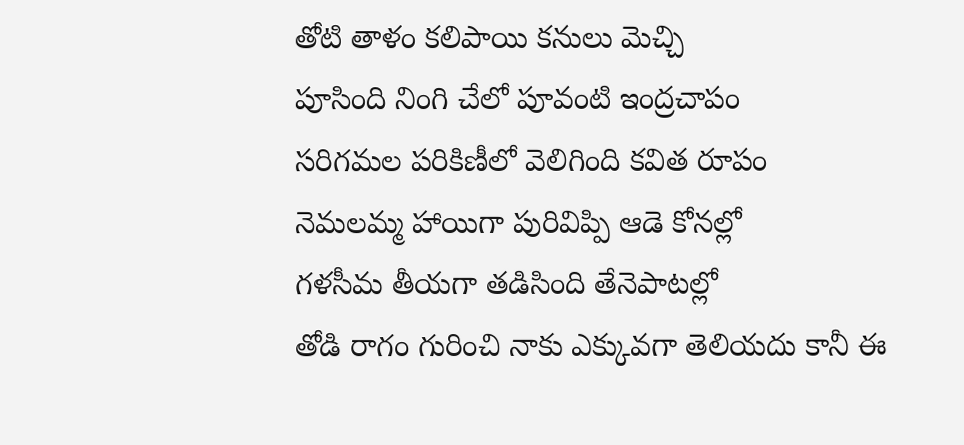తోటి తాళం కలిపాయి కనులు మెచ్చి
పూసింది నింగి చేలో పూవంటి ఇంద్రచాపం
సరిగమల పరికిణీలో వెలిగింది కవిత రూపం
నెమలమ్మ హాయిగా పురివిప్పి ఆడె కోనల్లో
గళసీమ తీయగా తడిసింది తేనెపాటల్లో
తోడి రాగం గురించి నాకు ఎక్కువగా తెలియదు కానీ ఈ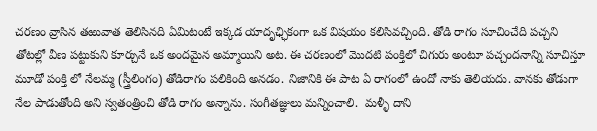చరణం వ్రాసిన తఱువాత తెలిసినది ఏమిటంటే ఇక్కడ యాదృఛ్ఛికంగా ఒక విషయం కలిసివచ్చింది. తోడి రాగం సూచించేది పచ్చని తోటల్లో వీణ పట్టుకుని కూర్చునే ఒక అందమైన అమ్మాయిని అట. ఈ చరణంలో మొదటి పంక్తిలో చిగురు అంటూ పచ్చందనాన్ని సూచిస్తూ మూడో పంక్తి లో నేలమ్మ (స్త్రీలింగం) తోడిరాగం పలికింది అనడం. నిజానికి ఈ పాట ఏ రాగంలో ఉందో నాకు తెలియదు. వానకు తోడుగా నేల పాడుతోంది అని స్వతంత్రించి తోడి రాగం అన్నాను. సంగీతజ్ఞులు మన్నించాలి.  మళ్ళీ దాని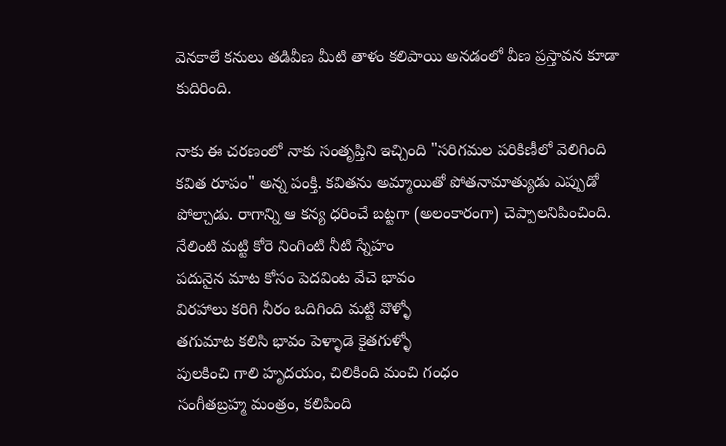వెనకాలే కనులు తడివీణ మీటి తాళం కలిపాయి అనడంలో వీణ ప్రస్తావన కూడా కుదిరింది.

నాకు ఈ చరణంలో నాకు సంతృప్తిని ఇచ్చింది "సరిగమల పరికిణీలో వెలిగింది కవిత రూపం" అన్న పంక్తి. కవితను అమ్మాయితో పోతనామాత్యుడు ఎప్పుడో పోల్చాడు. రాగాన్ని ఆ కన్య ధరించే బట్టగా (అలంకారంగా) చెప్పాలనిపించింది.
నేలింటి మట్టి కోరె నింగింటి నీటి స్నేహం
పదునైన మాట కోసం పెదవింట వేచె భావం
విరహాలు కరిగి నీరం ఒదిగింది మట్టి వొళ్ళో
తగుమాట కలిసి భావం పెళ్ళాడె కైతగుళ్ళో
పులకించి గాలి హృదయం, చిలికింది మంచి గంధం
సంగీతబ్రహ్మ మంత్రం, కలిపింది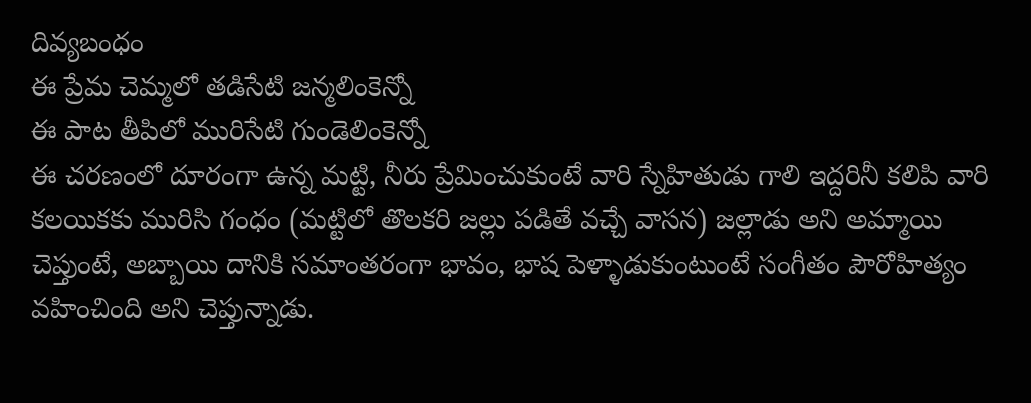దివ్యబంధం
ఈ ప్రేమ చెమ్మలో తడిసేటి జన్మలింకెన్నో
ఈ పాట తీపిలో మురిసేటి గుండెలింకెన్నో
ఈ చరణంలో దూరంగా ఉన్న మట్టి, నీరు ప్రేమించుకుంటే వారి స్నేహితుడు గాలి ఇద్దరినీ కలిపి వారి కలయికకు మురిసి గంధం (మట్టిలో తొలకరి జల్లు పడితే వచ్చే వాసన) జల్లాడు అని అమ్మాయి చెప్తుంటే, అబ్బాయి దానికి సమాంతరంగా భావం, భాష పెళ్ళాడుకుంటుంటే సంగీతం పౌరోహిత్యం వహించింది అని చెప్తున్నాడు.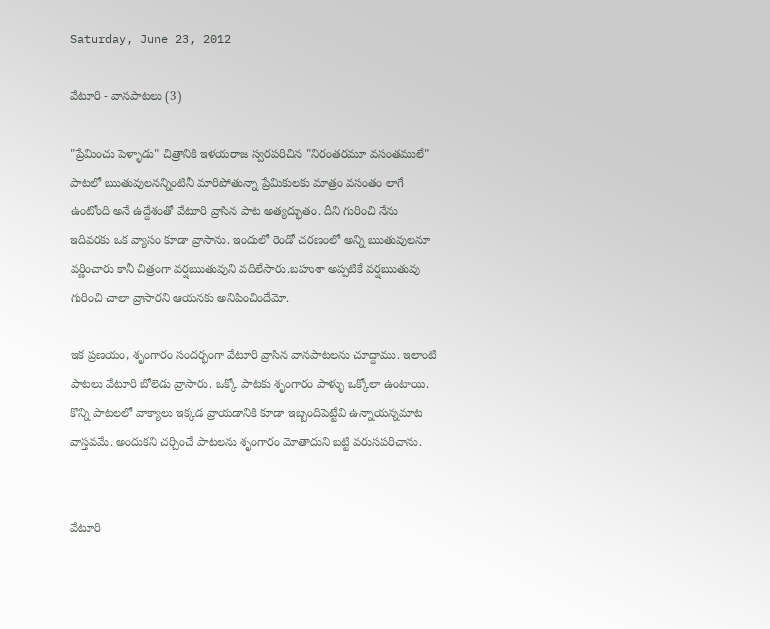Saturday, June 23, 2012

వేటూరి - వానపాటలు (3)

"ప్రేమించు పెళ్ళాడు" చిత్రానికి ఇళయరాజ స్వరపరిచిన "నిరంతరమూ వసంతములే" పాటలో ఋతువులనన్నింటినీ మారిపోతున్నా ప్రేమికులకు మాత్రం వసంతం లాగే ఉంటోంది అనే ఉద్దేశంతో వేటూరి వ్రాసిన పాట అత్యద్భుతం. దీని గురించి నేను ఇదివరకు ఒక వ్యాసం కూడా వ్రాసాను. ఇందులో రెండో చరణంలో అన్ని ఋతువులనూ వర్ణించారు కానీ చిత్రంగా వర్షఋతువుని వదిలేసారు.బహుశా అప్పటికే వర్షఋతువు గురించి చాలా వ్రాసారని ఆయనకు అనిపించిందేమో.

ఇక ప్రణయం, శృంగారం సందర్భంగా వేటూరి వ్రాసిన వానపాటలను చూద్దాము. ఇలాంటి పాటలు వేటూరి బోలెడు వ్రాసారు. ఒక్కో పాటకు శృంగారం పాళ్ళు ఒక్కోలా ఉంటాయి. కొన్ని పాటలలో వాక్యాలు ఇక్కడ వ్రాయడానికి కూడా ఇబ్బందిపెట్టేవి ఉన్నాయన్నమాట వాస్తవమే. అందుకని చర్చించే పాటలను శృంగారం మోతాదుని బట్టి వరుసపరిచాను.


వేటూరి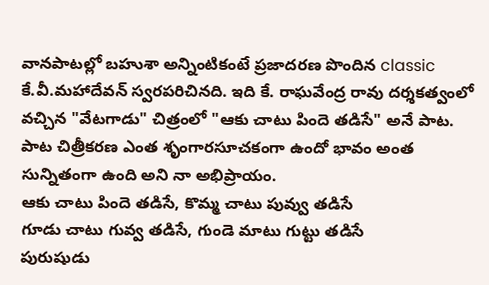వానపాటల్లో బహుశా అన్నింటికంటే ప్రజాదరణ పొందిన classic కే.వీ.మహాదేవన్ స్వరపరిచినది. ఇది కే. రాఘవేంద్ర రావు దర్శకత్వంలో వచ్చిన "వేటగాడు" చిత్రంలో "ఆకు చాటు పిందె తడిసే" అనే పాట. పాట చిత్రీకరణ ఎంత శృంగారసూచకంగా ఉందో భావం అంత సున్నితంగా ఉంది అని నా అభిప్రాయం.
ఆకు చాటు పిందె తడిసే, కొమ్మ చాటు పువ్వు తడిసే
గూడు చాటు గువ్వ తడిసే, గుండె మాటు గుట్టు తడిసే
పురుషుడు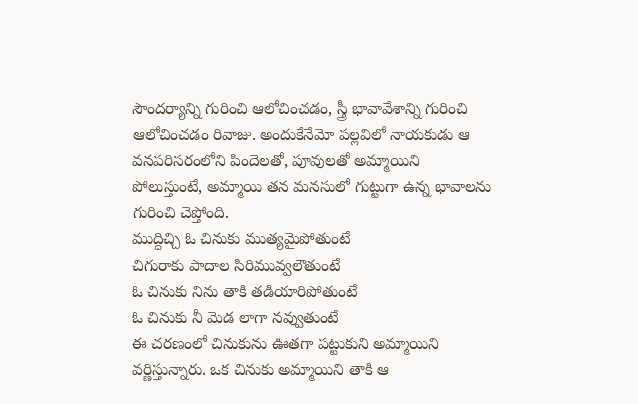సౌందర్యాన్ని గురించి ఆలోచించడం, స్త్రీ భావావేశాన్ని గురించి ఆలోచించడం రివాజు. అందుకేనేమో పల్లవిలో నాయకుడు ఆ వనపరిసరంలోని పిందెలతో, పూవులతో అమ్మాయిని పోలుస్తుంటే, అమ్మాయి తన మనసులో గుట్టుగా ఉన్న భావాలను గురించి చెప్తోంది.
ముద్దిచ్చి ఓ చినుకు ముత్యమైపోతుంటే
చిగురాకు పాదాల సిరిమువ్వలౌతుంటే
ఓ చినుకు నిను తాకి తడియారిపోతుంటే
ఓ చినుకు నీ మెడ లాగా నవ్వుతుంటే
ఈ చరణంలో చినుకును ఊతగా పట్టుకుని అమ్మాయిని వర్ణిస్తున్నారు. ఒక చినుకు అమ్మాయిని తాకి ఆ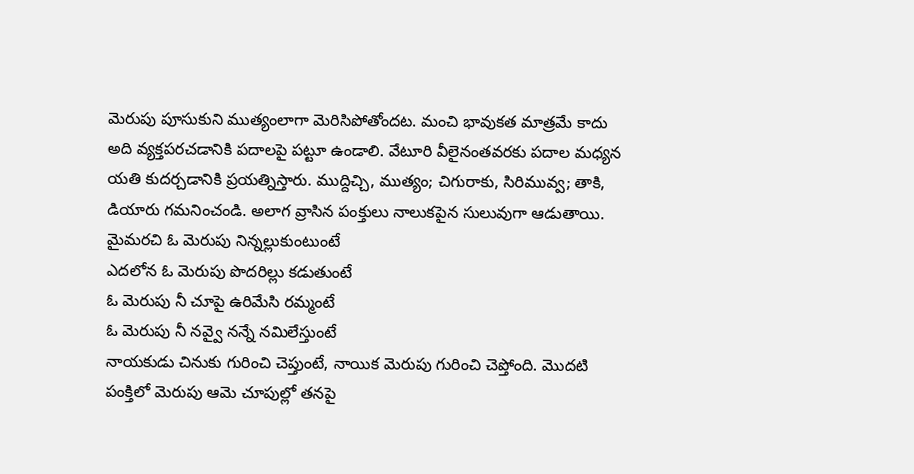మెరుపు పూసుకుని ముత్యంలాగా మెరిసిపోతోందట. మంచి భావుకత మాత్రమే కాదు అది వ్యక్తపరచడానికి పదాలపై పట్టూ ఉండాలి. వేటూరి వీలైనంతవరకు పదాల మధ్యన యతి కుదర్చడానికి ప్రయత్నిస్తారు. ముద్దిచ్చి, ముత్యం; చిగురాకు, సిరిమువ్వ; తాకి, డియారు గమనించండి. అలాగ వ్రాసిన పంక్తులు నాలుకపైన సులువుగా ఆడుతాయి.
మైమరచి ఓ మెరుపు నిన్నల్లుకుంటుంటే
ఎదలోన ఓ మెరుపు పొదరిల్లు కడుతుంటే
ఓ మెరుపు నీ చూపై ఉరిమేసి రమ్మంటే
ఓ మెరుపు నీ నవ్వై నన్నే నమిలేస్తుంటే
నాయకుడు చినుకు గురించి చెప్తుంటే, నాయిక మెరుపు గురించి చెప్తోంది. మొదటి పంక్తిలో మెరుపు ఆమె చూపుల్లో తనపై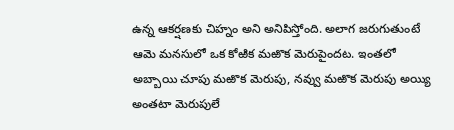ఉన్న ఆకర్షణకు చిహ్నం అని అనిపిస్తోంది. అలాగ జరుగుతుంటే ఆమె మనసులో ఒక కోఱిక మఱొక మెరుపైందట. ఇంతలో అబ్బాయి చూపు మఱొక మెరుపు, నవ్వు మఱొక మెరుపు అయ్యి అంతటా మెరుపులే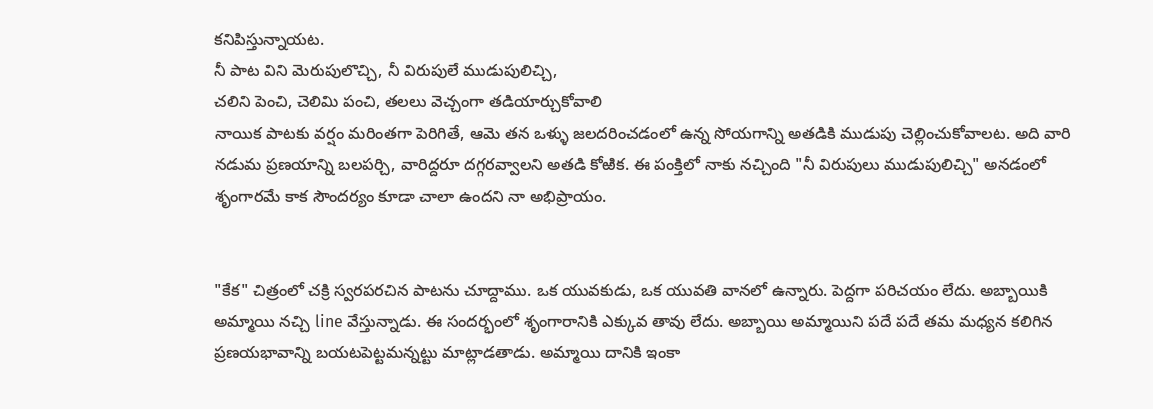కనిపిస్తున్నాయట.
నీ పాట విని మెరుపులొచ్చి, నీ విరుపులే ముడుపులిచ్చి,
చలిని పెంచి, చెలిమి పంచి, తలలు వెచ్చంగా తడియార్చుకోవాలి
నాయిక పాటకు వర్షం మరింతగా పెరిగితే, ఆమె తన ఒళ్ళు జలదరించడంలో ఉన్న సోయగాన్ని అతడికి ముడుపు చెల్లించుకోవాలట. అది వారి నడుమ ప్రణయాన్ని బలపర్చి, వారిద్దరూ దగ్గరవ్వాలని అతడి కోఱిక. ఈ పంక్తిలో నాకు నచ్చింది "నీ విరుపులు ముడుపులిచ్చి" అనడంలో శృంగారమే కాక సౌందర్యం కూడా చాలా ఉందని నా అభిప్రాయం.


"కేక" చిత్రంలో చక్రి స్వరపరచిన పాటను చూద్దాము. ఒక యువకుడు, ఒక యువతి వానలో ఉన్నారు. పెద్దగా పరిచయం లేదు. అబ్బాయికి అమ్మాయి నచ్చి line వేస్తున్నాడు. ఈ సందర్భంలో శృంగారానికి ఎక్కువ తావు లేదు. అబ్బాయి అమ్మాయిని పదే పదే తమ మధ్యన కలిగిన ప్రణయభావాన్ని బయటపెట్టమన్నట్టు మాట్లాడతాడు. అమ్మాయి దానికి ఇంకా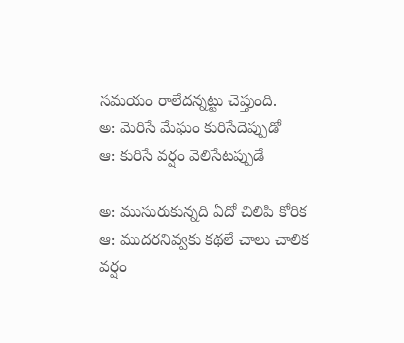సమయం రాలేదన్నట్టు చెప్తుంది.
అ: మెరిసే మేఘం కురిసేదెప్పుడో
ఆ: కురిసే వర్షం వెలిసేటప్పుడే

అ: ముసురుకున్నది ఏదో చిలిపి కోరిక
ఆ: ముదరనివ్వకు కథలే చాలు చాలిక
వర్షం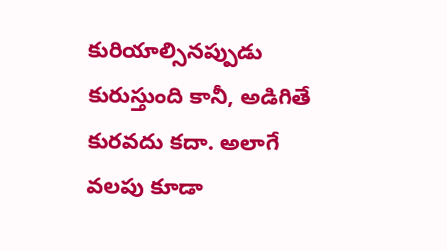కురియాల్సినప్పుడు కురుస్తుంది కానీ, అడిగితే కురవదు కదా. అలాగే వలపు కూడా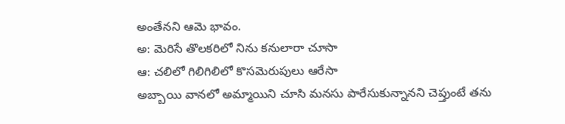అంతేనని ఆమె భావం.
అ: మెరిసే తొలకరిలో నిను కనులారా చూసా
ఆ: చలిలో గిలిగిలిలో కొసమెరుపులు ఆరేసా
అబ్బాయి వానలో అమ్మాయిని చూసి మనసు పారేసుకున్నానని చెప్తుంటే తను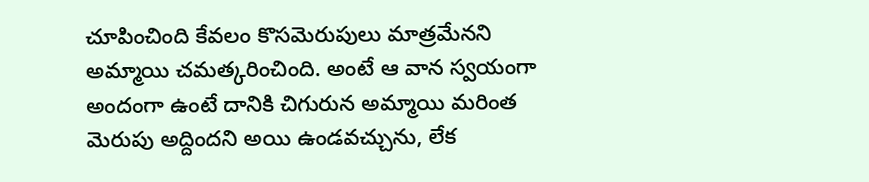చూపించింది కేవలం కొసమెరుపులు మాత్రమేనని అమ్మాయి చమత్కరించింది. అంటే ఆ వాన స్వయంగా అందంగా ఉంటే దానికి చిగురున అమ్మాయి మరింత మెరుపు అద్దిందని అయి ఉండవచ్చును, లేక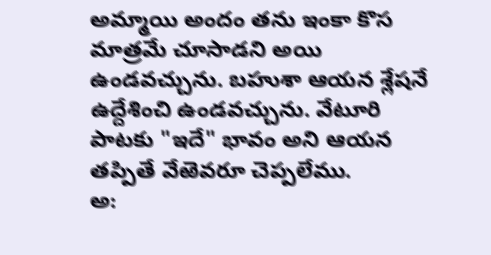అమ్మాయి అందం తను ఇంకా కొస మాత్రమే చూసాడని అయి ఉండవచ్చును. బహుశా ఆయన శ్లేషనే ఉద్దేశించి ఉండవచ్చును. వేటూరి పాటకు "ఇదే" భావం అని ఆయన తప్పితే వేఱెవరూ చెప్పలేము.
అ: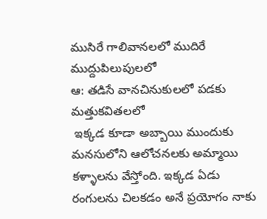ముసిరే గాలివానలలో ముదిరే ముద్దుపిలుపులలో
ఆ: తడిసే వానచినుకులలో పడకు మత్తుకవితలలో
 ఇక్కడ కూడా అబ్బాయి ముందుకు మనసులోని ఆలోచనలకు అమ్మాయి కళ్ళాలను వేస్తోంది. ఇక్కడ ఏడు రంగులను చిలకడం అనే ప్రయోగం నాకు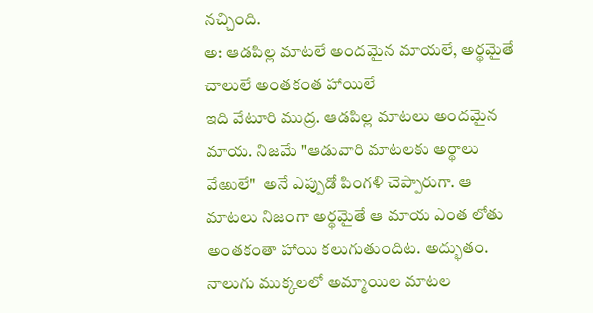నచ్చింది.
అ: ఆడపిల్ల మాటలే అందమైన మాయలే, అర్థమైతే చాలులే అంతకంత హాయిలే
ఇది వేటూరి ముద్ర. ఆడపిల్ల మాటలు అందమైన మాయ. నిజమే "ఆడువారి మాటలకు అర్థాలు వేఱులే"  అనే ఎప్పుడో పింగళి చెప్పారుగా. ఆ మాటలు నిజంగా అర్థమైతే ఆ మాయ ఎంత లోతు అంతకంతా హాయి కలుగుతుందిట. అద్భుతం. నాలుగు ముక్కలలో అమ్మాయిల మాటల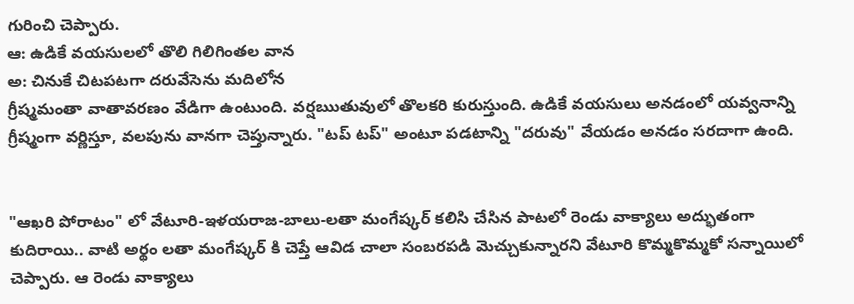గురించి చెప్పారు.
ఆ: ఉడికే వయసులలో తొలి గిలిగింతల వాన
అ: చినుకే చిటపటగా దరువేసెను మదిలోన
గ్రీష్మమంతా వాతావరణం వేడిగా ఉంటుంది. వర్షఋతువులో తొలకరి కురుస్తుంది. ఉడికే వయసులు అనడంలో యవ్వనాన్ని గ్రీష్మంగా వర్ణిస్తూ, వలపును వానగా చెప్తున్నారు. "టప్ టప్" అంటూ పడటాన్ని "దరువు" వేయడం అనడం సరదాగా ఉంది.


"ఆఖరి పోరాటం" లో వేటూరి-ఇళయరాజ-బాలు-లతా మంగేష్కర్ కలిసి చేసిన పాటలో రెండు వాక్యాలు అద్భుతంగా కుదిరాయి.. వాటి అర్థం లతా మంగేష్కర్ కి చెప్తే ఆవిడ చాలా సంబరపడి మెచ్చుకున్నారని వేటూరి కొమ్మకొమ్మకో సన్నాయిలో చెప్పారు. ఆ రెండు వాక్యాలు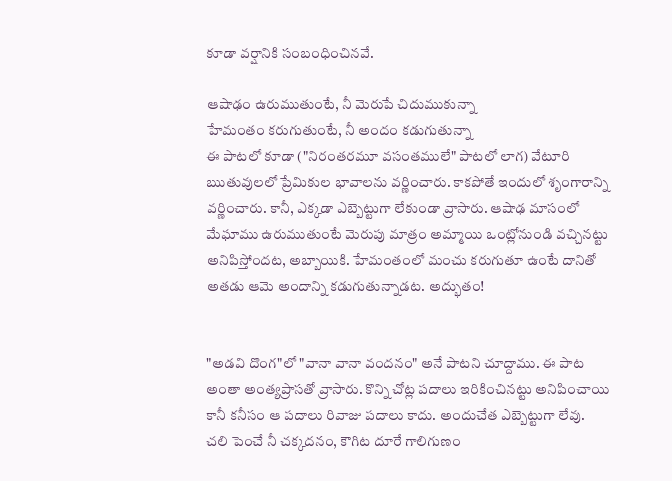కూడా వర్షానికి సంబంధించినవే.

ఆషాఢం ఉరుముతుంటే, నీ మెరుపే చిదుముకున్నా
హేమంతం కరుగుతుంటే, నీ అందం కడుగుతున్నా
ఈ పాటలో కూడా ("నిరంతరమూ వసంతములే" పాటలో లాగ) వేటూరి ఋతువులలో ప్రేమికుల భావాలను వర్ణించారు. కాకపోతే ఇందులో శృంగారాన్ని వర్ణించారు. కానీ, ఎక్కడా ఎబ్బెట్టుగా లేకుండా వ్రాసారు. ఆషాఢ మాసంలో మేఘాము ఉరుముతుంటే మెరుపు మాత్రం అమ్మాయి ఒంట్లోనుండి వచ్చినట్టు అనిపిస్తోందట, అబ్బాయికి. హేమంతంలో మంచు కరుగుతూ ఉంటే దానితో అతడు ఆమె అందాన్ని కడుగుతున్నాడట. అద్భుతం!


"అడవి దొంగ"లో "వానా వానా వందనం" అనే పాటని చూద్దాము. ఈ పాట అంతా అంత్యప్రాసతో వ్రాసారు. కొన్ని చోట్ల పదాలు ఇరికించినట్టు అనిపించాయి కానీ కనీసం ఆ పదాలు రివాజు పదాలు కాదు. అందుచేత ఎబ్బెట్టుగా లేవు.
చలి పెంచే నీ చక్కదనం, కౌగిట దూరే గాలిగుణం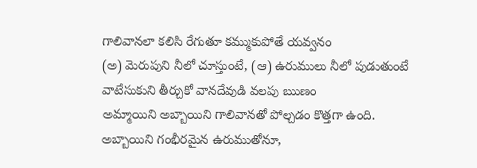గాలివానలా కలిసి రేగుతూ కమ్ముకుపోతే యవ్వనం
(అ) మెరుపుని నీలో చూస్తుంటే, (ఆ) ఉరుములు నీలో పుడుతుంటే
వాటేసుకుని తీర్చుకో వానదేవుడి వలపు ఋణం
అమ్మాయిని అబ్బాయిని గాలివానతో పోల్చడం కొత్తగా ఉంది. అబ్బాయిని గంభీరమైన ఉరుముతోనూ,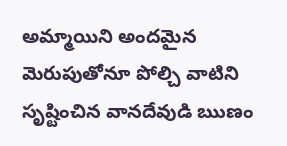అమ్మాయిని అందమైన మెరుపుతోనూ పోల్చి వాటిని సృష్టించిన వానదేవుడి ఋణం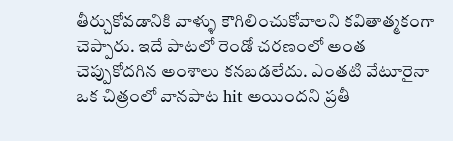తీర్చుకోవడానికి వాళ్ళు కౌగిలించుకోవాలని కవితాత్మకంగా చెప్పారు. ఇదే పాటలో రెండో చరణంలో అంత చెప్పుకోదగిన అంశాలు కనబడలేదు. ఎంతటి వేటూరైనా ఒక చిత్రంలో వానపాట hit అయిందని ప్రతీ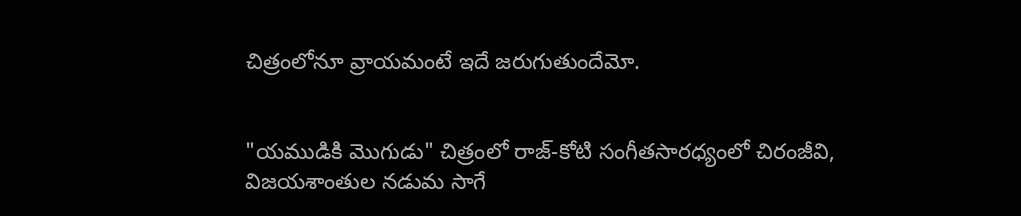చిత్రంలోనూ వ్రాయమంటే ఇదే జరుగుతుందేమో.


"యముడికి మొగుడు" చిత్రంలో రాజ్-కోటి సంగీతసారధ్యంలో చిరంజీవి, విజయశాంతుల నడుమ సాగే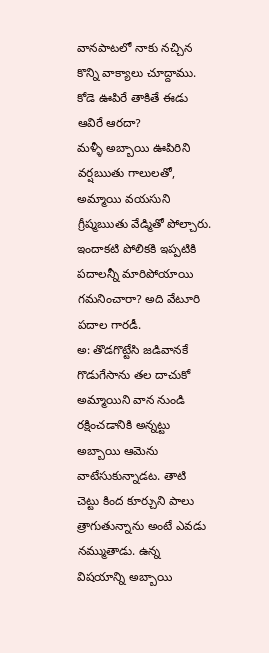వానపాటలో నాకు నచ్చిన కొన్ని వాక్యాలు చూద్దాము.
కోడె ఊపిరే తాకితే ఈడు ఆవిరే ఆరదా?
మళ్ళీ అబ్బాయి ఊపిరిని వర్షఋతు గాలులతో, అమ్మాయి వయసుని గ్రీష్మఋతు వేడ్మితో పోల్చారు. ఇందాకటి పోలికకి ఇప్పటికి పదాలన్నీ మారిపోయాయి గమనించారా? అది వేటూరి పదాల గారడీ.
అ: తొడగొట్టేసి జడివానకే గొడుగేసాను తల దాచుకో
అమ్మాయిని వాన నుండి రక్షించడానికి అన్నట్టు అబ్బాయి ఆమెను వాటేసుకున్నాడట. తాటి చెట్టు కింద కూర్చుని పాలు త్రాగుతున్నాను అంటే ఎవడు నమ్ముతాడు. ఉన్న విషయాన్ని అబ్బాయి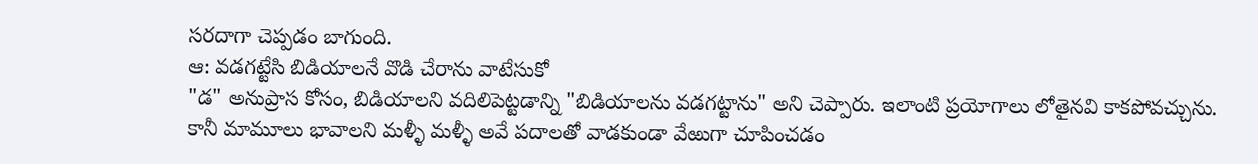సరదాగా చెప్పడం బాగుంది.
ఆ: వడగట్టేసి బిడియాలనే వొడి చేరాను వాటేసుకో
"డ" అనుప్రాస కోసం, బిడియాలని వదిలిపెట్టడాన్ని "బిడియాలను వడగట్టాను" అని చెప్పారు. ఇలాంటి ప్రయోగాలు లోతైనవి కాకపోవచ్చును. కానీ మామూలు భావాలని మళ్ళీ మళ్ళీ అవే పదాలతో వాడకుండా వేఱుగా చూపించడం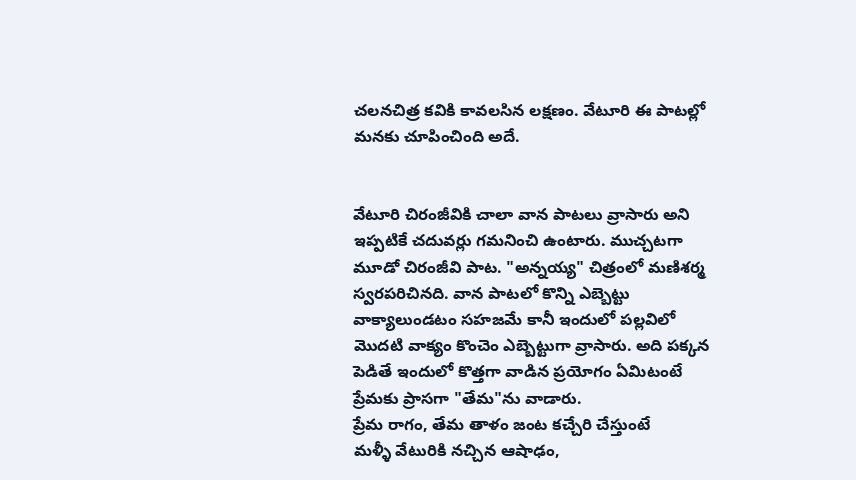చలనచిత్ర కవికి కావలసిన లక్షణం. వేటూరి ఈ పాటల్లో మనకు చూపించింది అదే.


వేటూరి చిరంజీవికి చాలా వాన పాటలు వ్రాసారు అని ఇప్పటికే చదువర్లు గమనించి ఉంటారు. ముచ్చటగా మూడో చిరంజీవి పాట. "అన్నయ్య" చిత్రంలో మణిశర్మ స్వరపరిచినది. వాన పాటలో కొన్ని ఎబ్బెట్టు వాక్యాలుండటం సహజమే కానీ ఇందులో పల్లవిలో మొదటి వాక్యం కొంచెం ఎబ్బెట్టుగా వ్రాసారు. అది పక్కన పెడితే ఇందులో కొత్తగా వాడిన ప్రయోగం ఏమిటంటే ప్రేమకు ప్రాసగా "తేమ"ను వాడారు.
ప్రేమ రాగం, తేమ తాళం జంట కచ్చేరి చేస్తుంటే
మళ్ళీ వేటురికి నచ్చిన ఆషాఢం,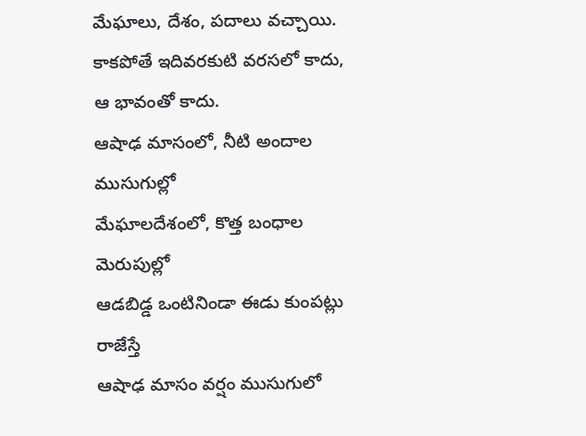మేఘాలు, దేశం, పదాలు వచ్చాయి. కాకపోతే ఇదివరకుటి వరసలో కాదు, ఆ భావంతో కాదు.
ఆషాఢ మాసంలో, నీటి అందాల ముసుగుల్లో
మేఘాలదేశంలో, కొత్త బంధాల మెరుపుల్లో
ఆడబిడ్డ ఒంటినిండా ఈడు కుంపట్లు రాజేస్తే
ఆషాఢ మాసం వర్షం ముసుగులో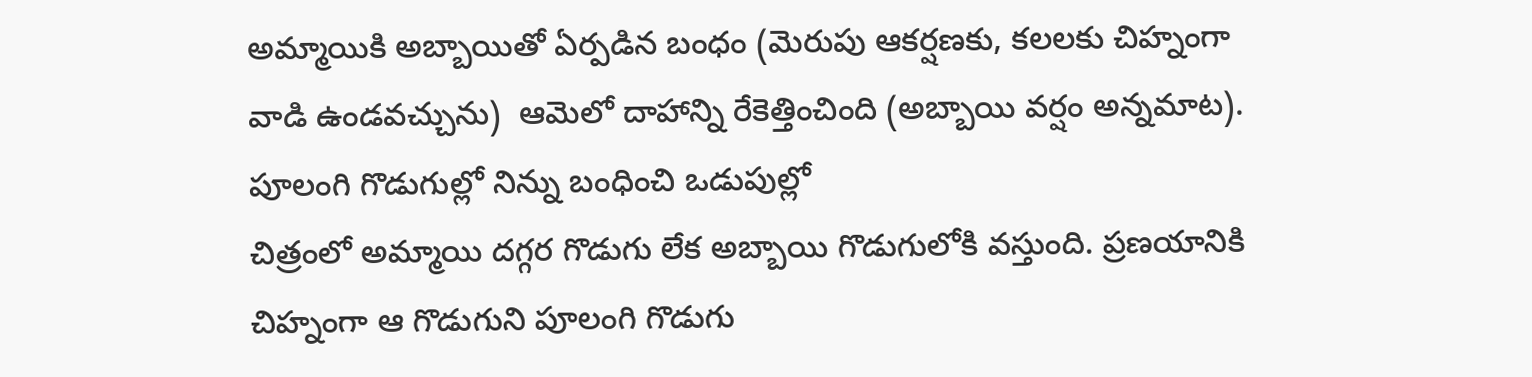అమ్మాయికి అబ్బాయితో ఏర్పడిన బంధం (మెరుపు ఆకర్షణకు, కలలకు చిహ్నంగా వాడి ఉండవచ్చును)  ఆమెలో దాహాన్ని రేకెత్తించింది (అబ్బాయి వర్షం అన్నమాట).
పూలంగి గొడుగుల్లో నిన్ను బంధించి ఒడుపుల్లో
చిత్రంలో అమ్మాయి దగ్గర గొడుగు లేక అబ్బాయి గొడుగులోకి వస్తుంది. ప్రణయానికి చిహ్నంగా ఆ గొడుగుని పూలంగి గొడుగు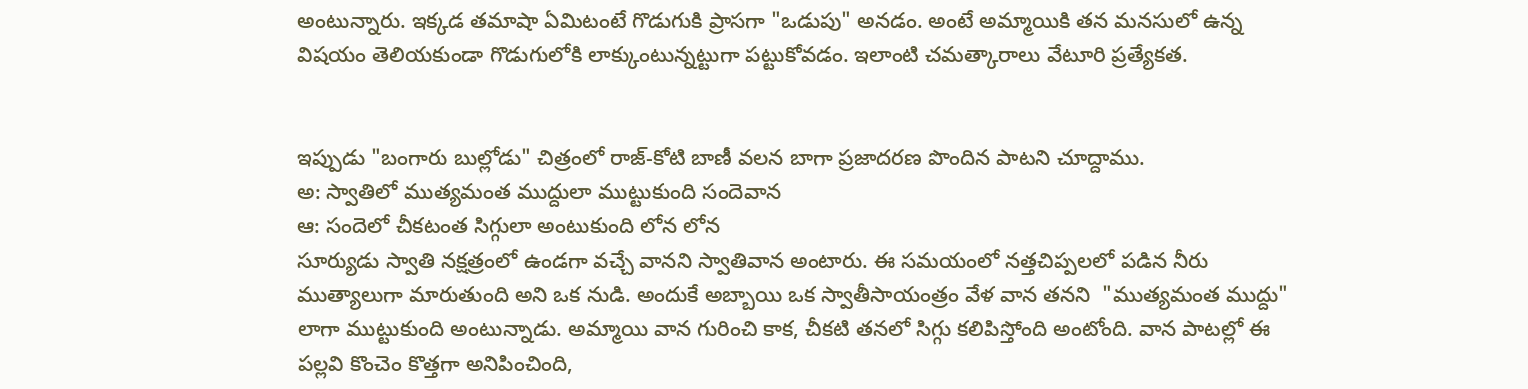అంటున్నారు. ఇక్కడ తమాషా ఏమిటంటే గొడుగుకి ప్రాసగా "ఒడుపు" అనడం. అంటే అమ్మాయికి తన మనసులో ఉన్న విషయం తెలియకుండా గొడుగులోకి లాక్కుంటున్నట్టుగా పట్టుకోవడం. ఇలాంటి చమత్కారాలు వేటూరి ప్రత్యేకత.


ఇప్పుడు "బంగారు బుల్లోడు" చిత్రంలో రాజ్-కోటి బాణీ వలన బాగా ప్రజాదరణ పొందిన పాటని చూద్దాము.
అ: స్వాతిలో ముత్యమంత ముద్దులా ముట్టుకుంది సందెవాన
ఆ: సందెలో చీకటంత సిగ్గులా అంటుకుంది లోన లోన
సూర్యుడు స్వాతి నక్షత్రంలో ఉండగా వచ్చే వానని స్వాతివాన అంటారు. ఈ సమయంలో నత్తచిప్పలలో పడిన నీరు ముత్యాలుగా మారుతుంది అని ఒక నుడి. అందుకే అబ్బాయి ఒక స్వాతీసాయంత్రం వేళ వాన తనని  "ముత్యమంత ముద్దు" లాగా ముట్టుకుంది అంటున్నాడు. అమ్మాయి వాన గురించి కాక, చీకటి తనలో సిగ్గు కలిపిస్తోంది అంటోంది. వాన పాటల్లో ఈ పల్లవి కొంచెం కొత్తగా అనిపించింది,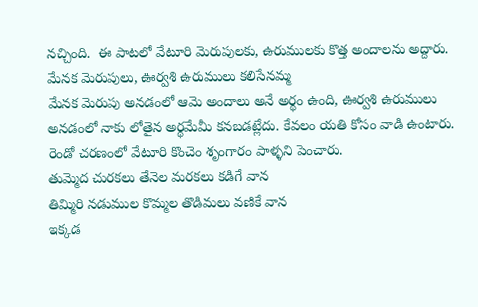నచ్చింది.  ఈ పాటలో వేటూరి మెరుపులకు, ఉరుములకు కొత్త అందాలను అద్దారు.
మేనక మెరుపులు, ఊర్వశి ఉరుములు కలిసేనమ్మ
మేనక మెరుపు అనడంలో ఆమె అందాలు అనే అర్థం ఉంది, ఊర్వశి ఉరుములు అనడంలో నాకు లోతైన అర్థమేమీ కనబడట్లేదు. కేవలం యతి కోసం వాడి ఉంటారు. రెండో చరణంలో వేటూరి కొంచెం శృంగారం పాళ్ళని పెంచారు.
తుమ్మెద చురకలు తేనెల మరకలు కడిగే వాన
తిమ్మిరి నడుముల కొమ్మల తొడిమలు వణికే వాన
ఇక్కడ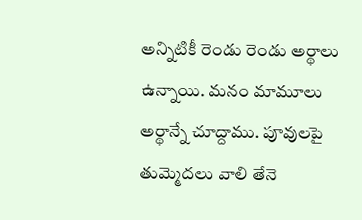అన్నిటికీ రెండు రెండు అర్థాలు ఉన్నాయి. మనం మామూలు అర్థాన్నే చూద్దాము. పూవులపై తుమ్మెదలు వాలి తేనె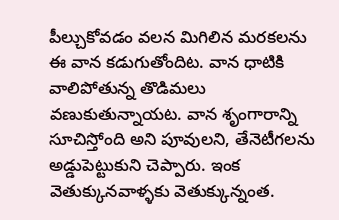పీల్చుకోవడం వలన మిగిలిన మరకలను ఈ వాన కడుగుతోందిట. వాన ధాటికి వాలిపోతున్న తొడిమలు వణుకుతున్నాయట. వాన శృంగారాన్ని సూచిస్తోంది అని పూవులని, తేనెటీగలను అడ్డుపెట్టుకుని చెప్పారు. ఇంక వెతుక్కునవాళ్ళకు వెతుక్కున్నంత.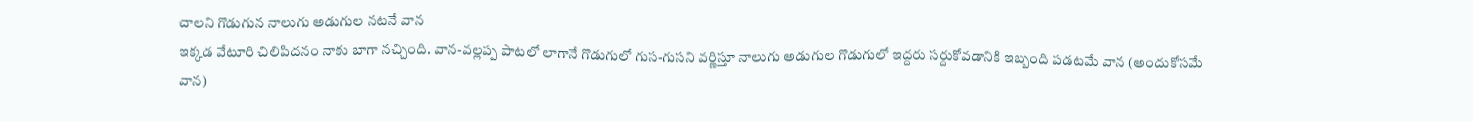చాలని గొడుగున నాలుగు అడుగుల నటనే వాన
ఇక్కడ వేటూరి చిలిపిదనం నాకు బాగా నచ్చింది. వాన-వల్లప్ప పాటలో లాగానే గొడుగులో గుస-గుసని వర్ణిస్తూ నాలుగు అడుగుల గొడుగులో ఇద్దరు సర్దుకోవడానికి ఇబ్బంది పడటమే వాన (అందుకోసమే వాన)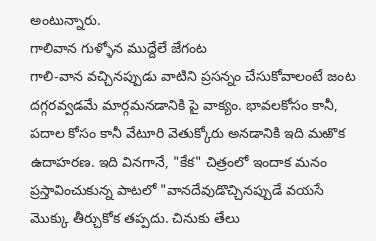అంటున్నారు.
గాలివాన గుళ్ళోన ముద్దేలే జేగంట
గాలి-వాన వచ్చినప్పుడు వాటిని ప్రసన్నం చేసుకోవాలంటే జంట దగ్గరవ్వడమే మార్గమనడానికి పై వాక్యం. భావలకోసం కానీ, పదాల కోసం కానీ వేటూరి వెతుక్కోరు అనడానికి ఇది మఱొక ఉదాహరణ. ఇది వినగానే, "కేక" చిత్రంలో ఇందాక మనం ప్రస్తావించుకున్న పాటలో "వానదేవుడొచ్చినప్పుడే వయసే మొక్కు తీర్చుకోక తప్పదు. చినుకు తేలు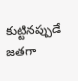కుట్టినప్పుడే జతగా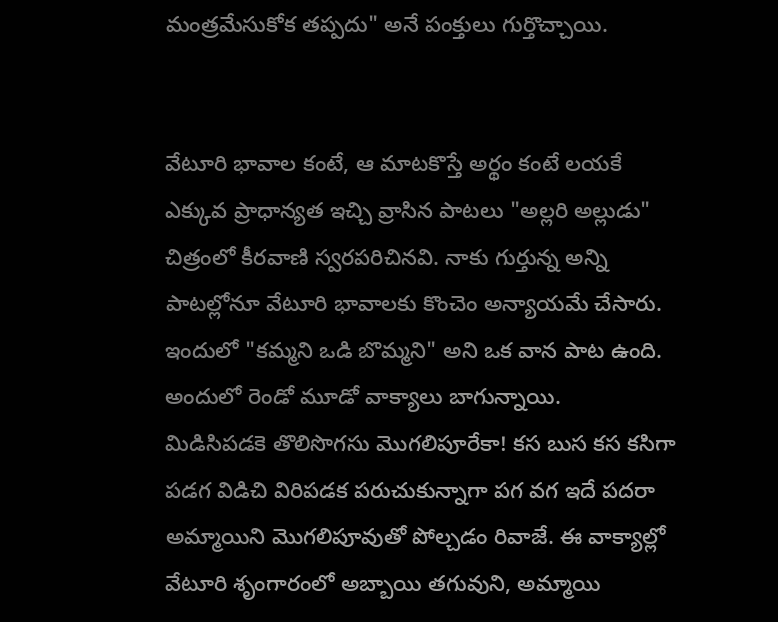మంత్రమేసుకోక తప్పదు" అనే పంక్తులు గుర్తొచ్చాయి.


వేటూరి భావాల కంటే, ఆ మాటకొస్తే అర్థం కంటే లయకే ఎక్కువ ప్రాధాన్యత ఇచ్చి వ్రాసిన పాటలు "అల్లరి అల్లుడు" చిత్రంలో కీరవాణి స్వరపరిచినవి. నాకు గుర్తున్న అన్ని పాటల్లోనూ వేటూరి భావాలకు కొంచెం అన్యాయమే చేసారు. ఇందులో "కమ్మని ఒడి బొమ్మని" అని ఒక వాన పాట ఉంది. అందులో రెండో మూడో వాక్యాలు బాగున్నాయి.
మిడిసిపడకె తొలిసొగసు మొగలిపూరేకా! కస బుస కస కసిగా
పడగ విడిచి విరిపడక పరుచుకున్నాగా పగ వగ ఇదే పదరా
అమ్మాయిని మొగలిపూవుతో పోల్చడం రివాజే. ఈ వాక్యాల్లో వేటూరి శృంగారంలో అబ్బాయి తగువుని, అమ్మాయి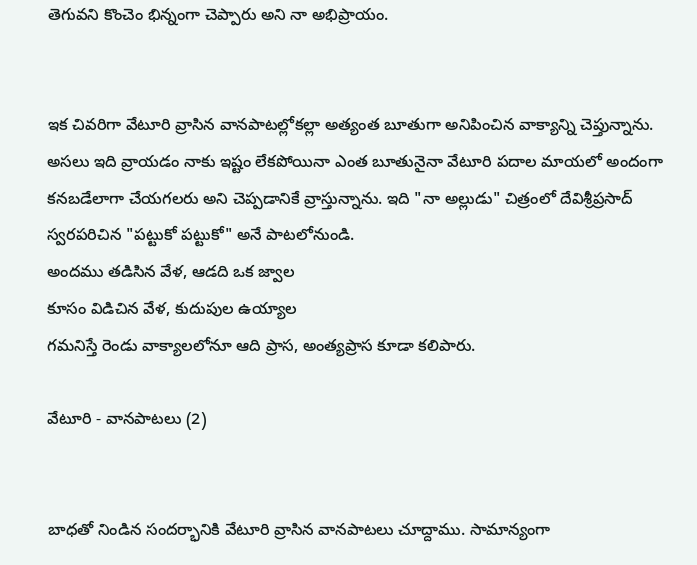తెగువని కొంచెం భిన్నంగా చెప్పారు అని నా అభిప్రాయం.


ఇక చివరిగా వేటూరి వ్రాసిన వానపాటల్లోకల్లా అత్యంత బూతుగా అనిపించిన వాక్యాన్ని చెప్తున్నాను. అసలు ఇది వ్రాయడం నాకు ఇష్టం లేకపోయినా ఎంత బూతునైనా వేటూరి పదాల మాయలో అందంగా కనబడేలాగా చేయగలరు అని చెప్పడానికే వ్రాస్తున్నాను. ఇది "నా అల్లుడు" చిత్రంలో దేవిశ్రీప్రసాద్ స్వరపరిచిన "పట్టుకో పట్టుకో" అనే పాటలోనుండి.
అందము తడిసిన వేళ, ఆడది ఒక జ్వాల
కూసం విడిచిన వేళ, కుదుపుల ఉయ్యాల
గమనిస్తే రెండు వాక్యాలలోనూ ఆది ప్రాస, అంత్యప్రాస కూడా కలిపారు.

వేటూరి - వానపాటలు (2)


బాధతో నిండిన సందర్భానికి వేటూరి వ్రాసిన వానపాటలు చూద్దాము. సామాన్యంగా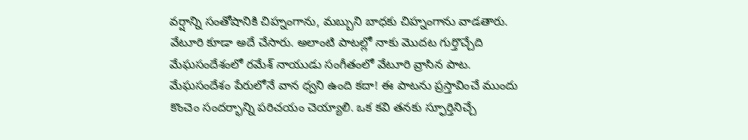వర్షాన్ని సంతోషానికి చిహ్నంగాను, మబ్బుని బాధకు చిహ్నంగాను వాడతారు. వేటూరి కూడా అదే చేసారు. అలాంటి పాటల్లో నాకు మొదట గుర్తొచ్చేది మేఘసందేశంలో రమేశ్ నాయుడు సంగీతంలో వేటూరి వ్రాసిన పాట. మేఘసందేశం పేరులోనే వాన ధ్వని ఉంది కదా! ఈ పాటను ప్రస్తావించే ముందు కొంచెం సందర్భాన్ని పరిచయం చెయ్యాలి. ఒక కవి తనకు స్ఫూర్తినిచ్చే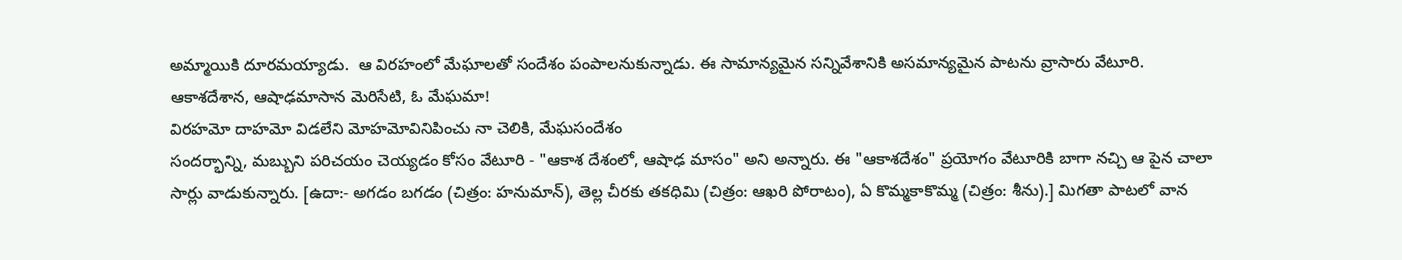అమ్మాయికి దూరమయ్యాడు.  ఆ విరహంలో మేఘాలతో సందేశం పంపాలనుకున్నాడు. ఈ సామాన్యమైన సన్నివేశానికి అసమాన్యమైన పాటను వ్రాసారు వేటూరి.
ఆకాశదేశాన, ఆషాఢమాసాన మెరిసేటి, ఓ మేఘమా!
విరహమో దాహమో విడలేని మోహమోవినిపించు నా చెలికి, మేఘసందేశం
సందర్భాన్ని, మబ్బుని పరిచయం చెయ్యడం కోసం వేటూరి - "ఆకాశ దేశంలో, ఆషాఢ మాసం" అని అన్నారు. ఈ "ఆకాశదేశం" ప్రయోగం వేటూరికి బాగా నచ్చి ఆ పైన చాలా సార్లు వాడుకున్నారు. [ఉదా:- అగడం బగడం (చిత్రం: హనుమాన్), తెల్ల చీరకు తకధిమి (చిత్రం: ఆఖరి పోరాటం), ఏ కొమ్మకాకొమ్మ (చిత్రం: శీను).] మిగతా పాటలో వాన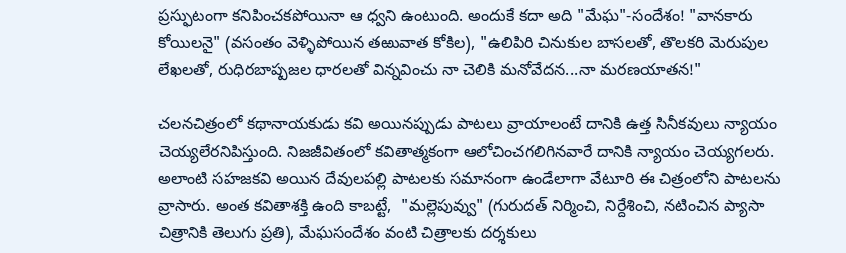ప్రస్ఫుటంగా కనిపించకపోయినా ఆ ధ్వని ఉంటుంది. అందుకే కదా అది "మేఘ"-సందేశం! "వానకారు కోయిలనై" (వసంతం వెళ్ళిపోయిన తఱువాత కోకిల), "ఉలిపిరి చినుకుల బాసలతో, తొలకరి మెరుపుల లేఖలతో, రుధిరబాష్పజల ధారలతో విన్నవించు నా చెలికి మనోవేదన...నా మరణయాతన!"

చలనచిత్రంలో కథానాయకుడు కవి అయినప్పుడు పాటలు వ్రాయాలంటే దానికి ఉత్త సినీకవులు న్యాయం చెయ్యలేరనిపిస్తుంది. నిజజీవితంలో కవితాత్మకంగా ఆలోచించగలిగినవారే దానికి న్యాయం చెయ్యగలరు. అలాంటి సహజకవి అయిన దేవులపల్లి పాటలకు సమానంగా ఉండేలాగా వేటూరి ఈ చిత్రంలోని పాటలను వ్రాసారు. అంత కవితాశక్తి ఉంది కాబట్టే,  "మల్లెపువ్వు" (గురుదత్ నిర్మించి, నిర్దేశించి, నటించిన ప్యాసా చిత్రానికి తెలుగు ప్రతి), మేఘసందేశం వంటి చిత్రాలకు దర్శకులు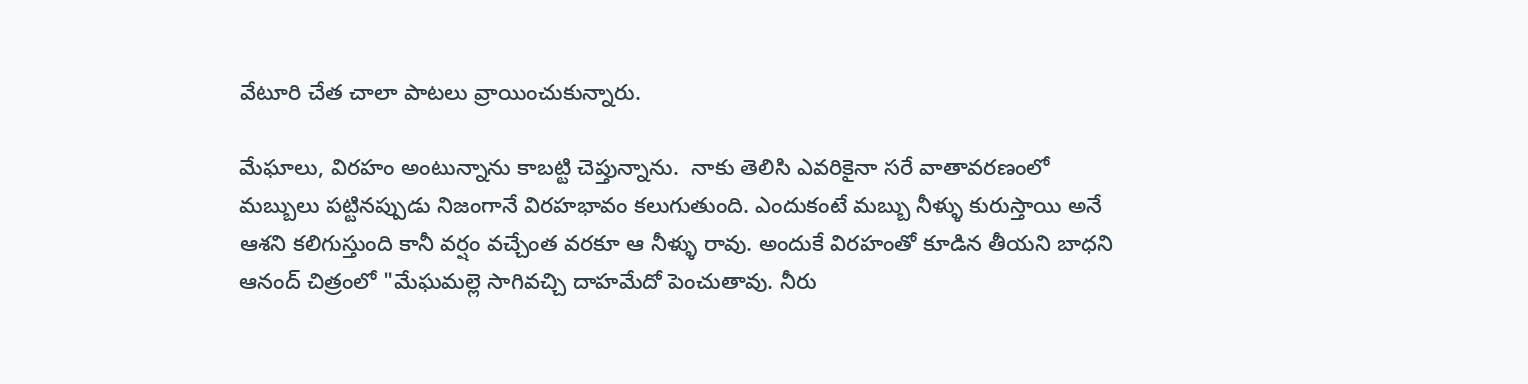వేటూరి చేత చాలా పాటలు వ్రాయించుకున్నారు.

మేఘాలు, విరహం అంటున్నాను కాబట్టి చెప్తున్నాను.  నాకు తెలిసి ఎవరికైనా సరే వాతావరణంలో మబ్బులు పట్టినప్పుడు నిజంగానే విరహభావం కలుగుతుంది. ఎందుకంటే మబ్బు నీళ్ళు కురుస్తాయి అనే ఆశని కలిగుస్తుంది కానీ వర్షం వచ్చేంత వరకూ ఆ నీళ్ళు రావు. అందుకే విరహంతో కూడిన తీయని బాధని ఆనంద్ చిత్రంలో "మేఘమల్లె సాగివచ్చి దాహమేదో పెంచుతావు. నీరు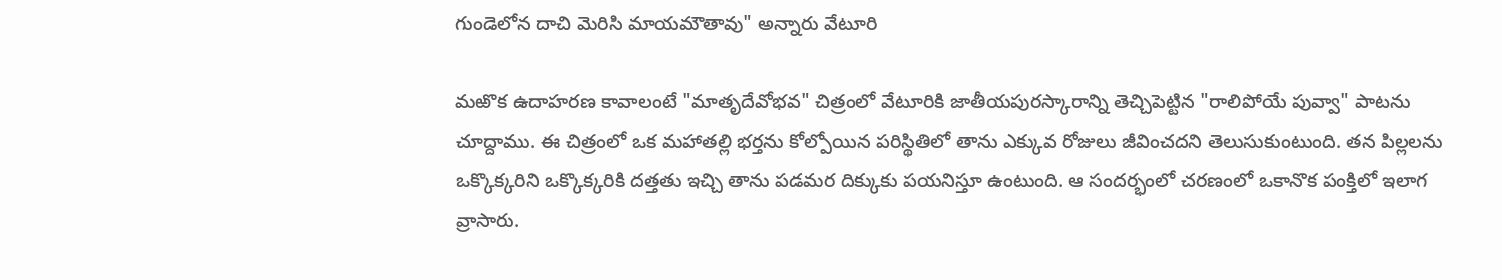గుండెలోన దాచి మెరిసి మాయమౌతావు" అన్నారు వేటూరి

మఱొక ఉదాహరణ కావాలంటే "మాతృదేవోభవ" చిత్రంలో వేటూరికి జాతీయపురస్కారాన్ని తెచ్చిపెట్టిన "రాలిపోయే పువ్వా" పాటను చూద్దాము. ఈ చిత్రంలో ఒక మహాతల్లి భర్తను కోల్పోయిన పరిస్థితిలో తాను ఎక్కువ రోజులు జీవించదని తెలుసుకుంటుంది. తన పిల్లలను ఒక్కొక్కరిని ఒక్కొక్కరికి దత్తతు ఇచ్చి తాను పడమర దిక్కుకు పయనిస్తూ ఉంటుంది. ఆ సందర్భంలో చరణంలో ఒకానొక పంక్తిలో ఇలాగ వ్రాసారు.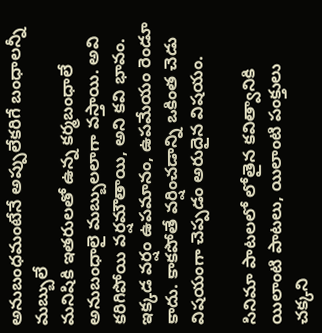అనుబంధమంటేనే అప్పులేకరిగే బంధాలన్నీ మబ్బులే
మనిషికి ఇతరులతో ఉన్న కర్మబంధాలే అనుబంధాలై మబ్బులలాగా వస్తాయి. అవి కరిగిపోయి వర్షమౌతాయి, అని కవి భావం. ఇక్కడ వర్షం ఉపమానం, ఉపమేయం రెండూ కాదు. కాకపోతే వర్షించడాన్ని ఒకింత చెడు విషయంగా చెప్పడం అరుదైన విషయం.

సినిమా పాటలలో లోతైన కవిత్వానికి యిలాంటి పాటలు, యిలాంటి పంక్తులు చక్కని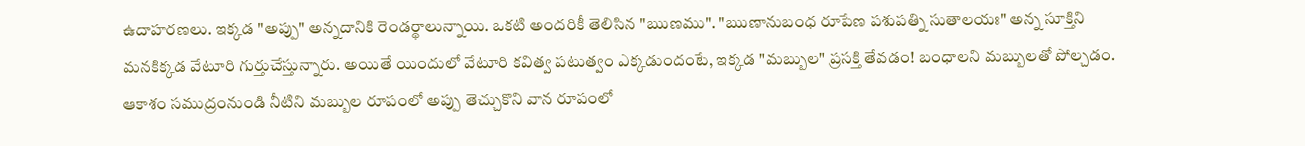ఉదాహరణలు. ఇక్కడ "అప్పు" అన్నదానికి రెండర్థాలున్నాయి. ఒకటి అందరికీ తెలిసిన "ఋణము". "ఋణానుబంధ రూపేణ పశుపత్ని సుతాలయః" అన్న సూక్తిని మనకిక్కడ వేటూరి గుర్తుచేస్తున్నారు. అయితే యిందులో వేటూరి కవిత్వ పటుత్వం ఎక్కడుందంటే, ఇక్కడ "మబ్బుల" ప్రసక్తి తేవడం! బంధాలని మబ్బులతో పోల్చడం. ఆకాశం సముద్రంనుండి నీటిని మబ్బుల రూపంలో అప్పు తెచ్చుకొని వాన రూపంలో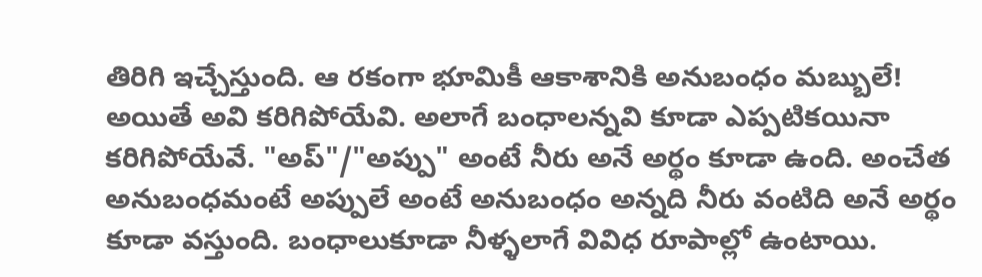తిరిగి ఇచ్చేస్తుంది. ఆ రకంగా భూమికీ ఆకాశానికి అనుబంధం మబ్బులే! అయితే అవి కరిగిపోయేవి. అలాగే బంధాలన్నవి కూడా ఎప్పటికయినా కరిగిపోయేవే. "అప్"/"అప్పు" అంటే నీరు అనే అర్థం కూడా ఉంది. అంచేత అనుబంధమంటే అప్పులే అంటే అనుబంధం అన్నది నీరు వంటిది అనే అర్థం కూడా వస్తుంది. బంధాలుకూడా నీళ్ళలాగే వివిధ రూపాల్లో ఉంటాయి.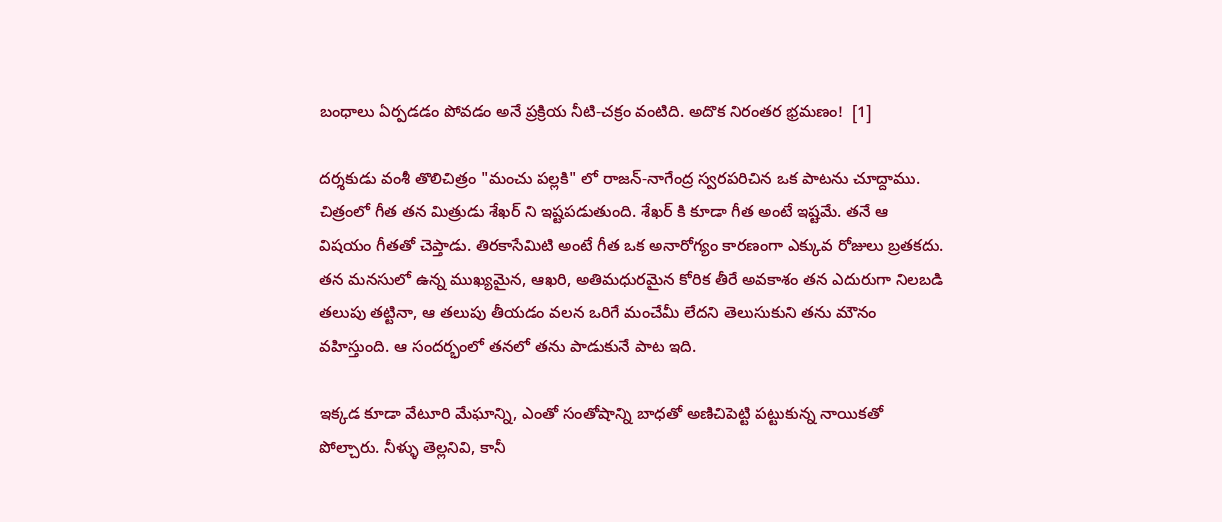బంధాలు ఏర్పడడం పోవడం అనే ప్రక్రియ నీటి-చక్రం వంటిది. అదొక నిరంతర భ్రమణం!  [1]

దర్శకుడు వంశీ తొలిచిత్రం "మంచు పల్లకి" లో రాజన్-నాగేంద్ర స్వరపరిచిన ఒక పాటను చూద్దాము. చిత్రంలో గీత తన మిత్రుడు శేఖర్ ని ఇష్టపడుతుంది. శేఖర్ కి కూడా గీత అంటే ఇష్టమే. తనే ఆ విషయం గీతతో చెప్తాడు. తిరకాసేమిటి అంటే గీత ఒక అనారోగ్యం కారణంగా ఎక్కువ రోజులు బ్రతకదు. తన మనసులో ఉన్న ముఖ్యమైన, ఆఖరి, అతిమధురమైన కోరిక తీరే అవకాశం తన ఎదురుగా నిలబడి తలుపు తట్టినా, ఆ తలుపు తీయడం వలన ఒరిగే మంచేమీ లేదని తెలుసుకుని తను మౌనం వహిస్తుంది. ఆ సందర్భంలో తనలో తను పాడుకునే పాట ఇది.

ఇక్కడ కూడా వేటూరి మేఘాన్ని, ఎంతో సంతోషాన్ని బాధతో అణిచిపెట్టి పట్టుకున్న నాయికతో పోల్చారు. నీళ్ళు తెల్లనివి, కానీ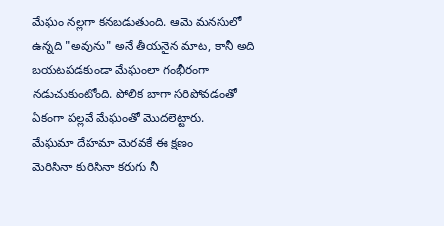మేఘం నల్లగా కనబడుతుంది. ఆమె మనసులో ఉన్నది "అవును" అనే తీయనైన మాట, కానీ అది బయటపడకుండా మేఘంలా గంభీరంగా నడుచుకుంటోంది. పోలిక బాగా సరిపోవడంతో ఏకంగా పల్లవే మేఘంతో మొదలెట్టారు.
మేఘమా దేహమా మెరవకే ఈ క్షణం
మెరిసినా కురిసినా కరుగు నీ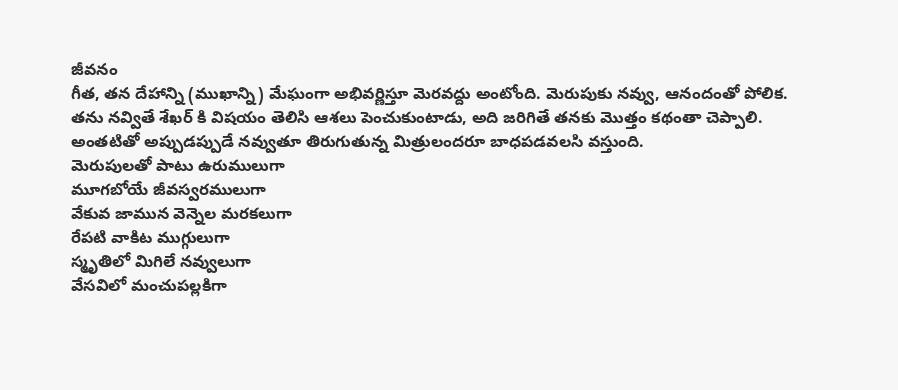జీవనం
గీత, తన దేహాన్ని (ముఖాన్ని) మేఘంగా అభివర్ణిస్తూ మెరవద్దు అంటోంది. మెరుపుకు నవ్వు, ఆనందంతో పోలిక. తను నవ్వితే శేఖర్ కి విషయం తెలిసి ఆశలు పెంచుకుంటాడు, అది జరిగితే తనకు మొత్తం కథంతా చెప్పాలి. అంతటితో అప్పుడప్పుడే నవ్వుతూ తిరుగుతున్న మిత్రులందరూ బాధపడవలసి వస్తుంది.
మెరుపులతో పాటు ఉరుములుగా
మూగబోయే జీవస్వరములుగా
వేకువ జామున వెన్నెల మరకలుగా
రేపటి వాకిట ముగ్గులుగా
స్మృతిలో మిగిలే నవ్వులుగా
వేసవిలో మంచుపల్లకిగా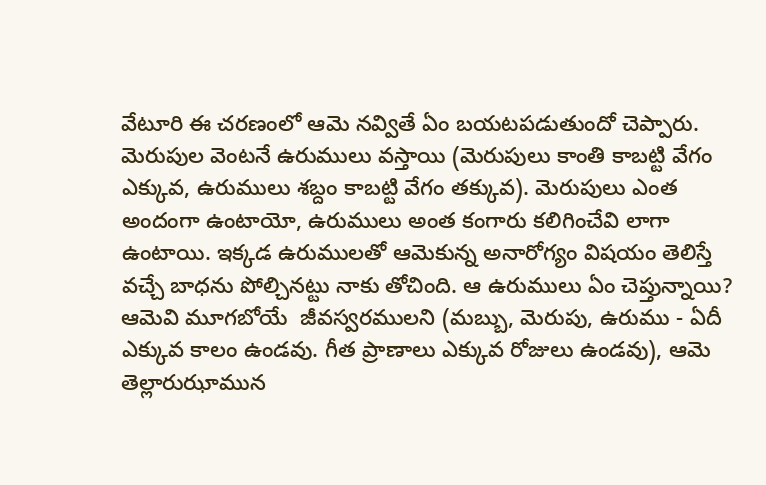వేటూరి ఈ చరణంలో ఆమె నవ్వితే ఏం బయటపడుతుందో చెప్పారు. మెరుపుల వెంటనే ఉరుములు వస్తాయి (మెరుపులు కాంతి కాబట్టి వేగం ఎక్కువ, ఉరుములు శబ్దం కాబట్టి వేగం తక్కువ). మెరుపులు ఎంత అందంగా ఉంటాయో, ఉరుములు అంత కంగారు కలిగించేవి లాగా ఉంటాయి. ఇక్కడ ఉరుములతో ఆమెకున్న అనారోగ్యం విషయం తెలిస్తే వచ్చే బాధను పోల్చినట్టు నాకు తోచింది. ఆ ఉరుములు ఏం చెప్తున్నాయి? ఆమెవి మూగబోయే  జీవస్వరములని (మబ్బు, మెరుపు, ఉరుము - ఏదీ ఎక్కువ కాలం ఉండవు. గీత ప్రాణాలు ఎక్కువ రోజులు ఉండవు), ఆమె తెల్లారుఝామున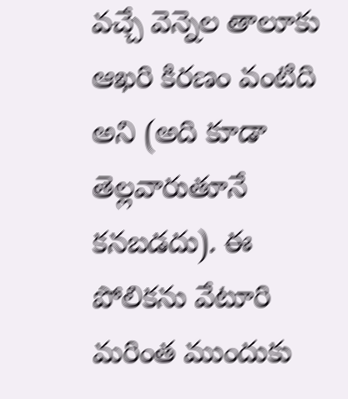వచ్చే వెన్నెల తాలూకు ఆఖరి కిరణం వంటిది అని (అది కూడా తెల్లవారుతూనే కనబడదు). ఈ పోలికను వేటూరి మరింత ముందుకు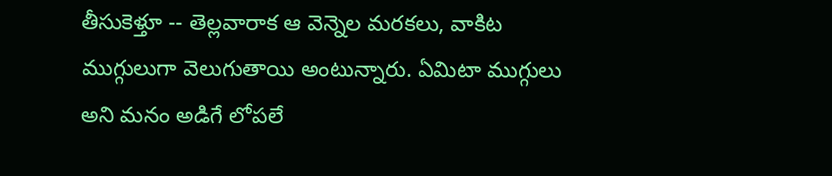తీసుకెళ్తూ -- తెల్లవారాక ఆ వెన్నెల మరకలు, వాకిట ముగ్గులుగా వెలుగుతాయి అంటున్నారు. ఏమిటా ముగ్గులు అని మనం అడిగే లోపలే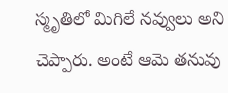స్మృతిలో మిగిలే నవ్వులు అని చెప్పారు. అంటే ఆమె తనువు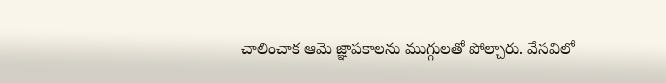చాలించాక ఆమె జ్ఞాపకాలను ముగ్గులతో పోల్చారు. వేసవిలో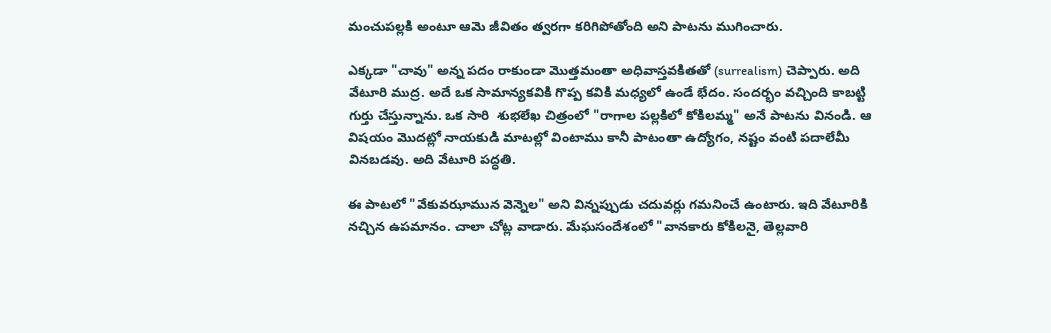మంచుపల్లకి అంటూ ఆమె జీవితం త్వరగా కరిగిపోతోంది అని పాటను ముగించారు.

ఎక్కడా "చావు" అన్న పదం రాకుండా మొత్తమంతా అధివాస్తవకితతో (surrealism) చెప్పారు. అది వేటూరి ముద్ర. అదే ఒక సామాన్యకవికి గొప్ప కవికి మధ్యలో ఉండే భేదం. సందర్భం వచ్చింది కాబట్టి గుర్తు చేస్తున్నాను. ఒక సారి  శుభలేఖ చిత్రంలో "రాగాల పల్లకిలో కోకిలమ్మ" అనే పాటను వినండి. ఆ విషయం మొదట్లో నాయకుడి మాటల్లో వింటాము కానీ పాటంతా ఉద్యోగం, నష్టం వంటి పదాలేమీ వినబడవు. అది వేటూరి పద్ధతి.

ఈ పాటలో "వేకువఝామున వెన్నెల" అని విన్నప్పుడు చదువర్లు గమనించే ఉంటారు. ఇది వేటూరికి నచ్చిన ఉపమానం. చాలా చోట్ల వాడారు. మేఘసందేశంలో "వానకారు కోకిలనై, తెల్లవారి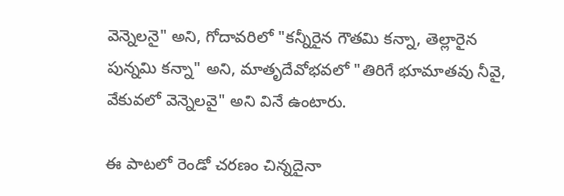వెన్నెలనై" అని, గోదావరిలో "కన్నీరైన గౌతమి కన్నా, తెల్లారైన పున్నమి కన్నా" అని, మాతృదేవోభవలో "తిరిగే భూమాతవు నీవై, వేకువలో వెన్నెలవై" అని వినే ఉంటారు.

ఈ పాటలో రెండో చరణం చిన్నదైనా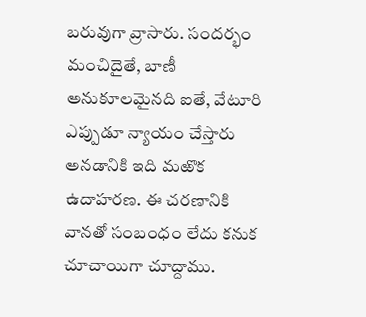బరువుగా వ్రాసారు. సందర్భం మంచిదైతే, బాణీ అనుకూలమైనది ఐతే, వేటూరి ఎప్పుడూ న్యాయం చేస్తారు అనడానికి ఇది మఱొక ఉదాహరణ. ఈ చరణానికి వానతో సంబంధం లేదు కనుక చూచాయిగా చూద్దాము.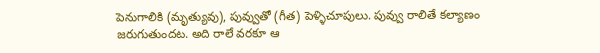పెనుగాలికి (మృత్యువు), పువ్వుతో (గీత) పెళ్ళిచూపులు. పువ్వు రాలితే కల్యాణం జరుగుతుందట. అది రాలే వరకూ ఆ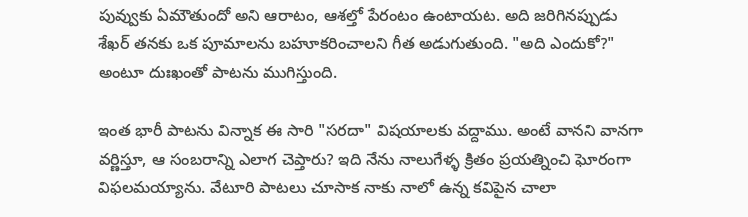పువ్వుకు ఏమౌతుందో అని ఆరాటం, ఆశల్తో పేరంటం ఉంటాయట. అది జరిగినప్పుడు శేఖర్ తనకు ఒక పూమాలను బహూకరించాలని గీత అడుగుతుంది. "అది ఎందుకో?" అంటూ దుఃఖంతో పాటను ముగిస్తుంది.

ఇంత భారీ పాటను విన్నాక ఈ సారి "సరదా" విషయాలకు వద్దాము. అంటే వానని వానగా వర్ణిస్తూ, ఆ సంబరాన్ని ఎలాగ చెప్తారు? ఇది నేను నాలుగేళ్ళ క్రితం ప్రయత్నించి ఘోరంగా విఫలమయ్యాను. వేటూరి పాటలు చూసాక నాకు నాలో ఉన్న కవిపైన చాలా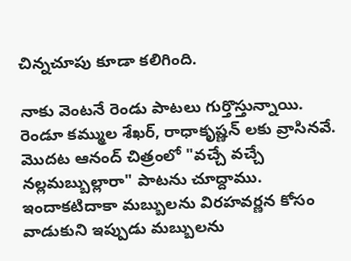చిన్నచూపు కూడా కలిగింది.

నాకు వెంటనే రెండు పాటలు గుర్తొస్తున్నాయి. రెండూ కమ్ముల శేఖర్, రాధాకృష్ణన్ లకు వ్రాసినవే. మొదట ఆనంద్ చిత్రంలో "వచ్చే వచ్చే నల్లమబ్బుల్లారా" పాటను చూద్దాము. ఇందాకటిదాకా మబ్బులను విరహవర్ణన కోసం వాడుకుని ఇప్పుడు మబ్బులను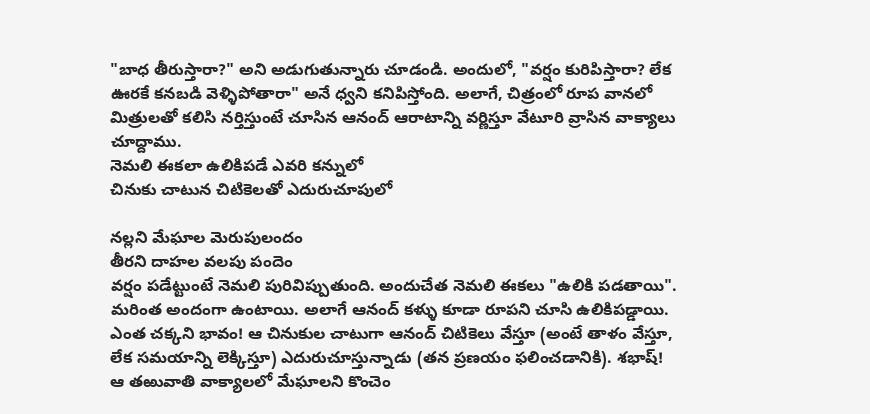"బాధ తీరుస్తారా?" అని అడుగుతున్నారు చూడండి. అందులో, "వర్షం కురిపిస్తారా? లేక ఊరకే కనబడి వెళ్ళిపోతారా" అనే ధ్వని కనిపిస్తోంది. అలాగే, చిత్రంలో రూప వానలో మిత్రులతో కలిసి నర్తిస్తుంటే చూసిన ఆనంద్ ఆరాటాన్ని వర్ణిస్తూ వేటూరి వ్రాసిన వాక్యాలు చూద్దాము.
నెమలి ఈకలా ఉలికిపడే ఎవరి కన్నులో
చినుకు చాటున చిటికెలతో ఎదురుచూపులో

నల్లని మేఘాల మెరుపులందం
తీరని దాహల వలపు పందెం
వర్షం పడేట్టుంటే నెమలి పురివిప్పుతుంది. అందుచేత నెమలి ఈకలు "ఉలికి పడతాయి". మరింత అందంగా ఉంటాయి. అలాగే ఆనంద్ కళ్ళు కూడా రూపని చూసి ఉలికిపడ్డాయి. ఎంత చక్కని భావం! ఆ చినుకుల చాటుగా ఆనంద్ చిటికెలు వేస్తూ (అంటే తాళం వేస్తూ, లేక సమయాన్ని లెక్కిస్తూ) ఎదురుచూస్తున్నాడు (తన ప్రణయం ఫలించడానికి). శభాష్! ఆ తఱువాతి వాక్యాలలో మేఘాలని కొంచెం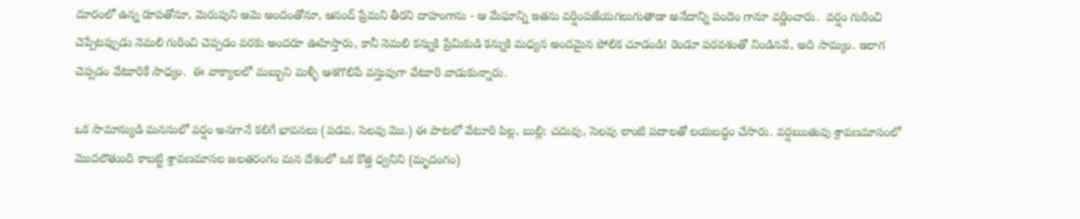దూరంలో ఉన్న రూపతోనూ, మెరుపుని ఆమె అందంతోనూ, ఆనంద్ ప్రేమని తీరని దాహంగాను - ఆ మేఘాన్ని ఇతను వర్షింపజేయగలుగుతాడా అనేదాన్ని పందెం గానూ వర్ణించారు.  వర్షం గురించి చెప్పేటప్పుడు నెమలి గురించి చెప్పడం వరకు అందరూ ఊహిస్తారు, కానీ నెమలి కన్నుకి ప్రేమికుడి కన్నుకి మధ్యన అందమైన పోలిక చూడండి! రెండూ పరవశంతో నిండినవే, అది సామ్యం. ఇలాగ చెప్పడం వేటూరికే సాధ్యం.  ఈ వాక్యాలలో మబ్బుని మళ్ళీ ఆశగొలిపే వస్తువుగా వేటూరి వాడుకున్నారు.

ఒక సామాన్యుడి మనసులో వర్షం అనగానే కలిగే భావనలు (పడవ, సెలవు మొ.) ఈ పాటలో వేటూరి పిల్ల, బుల్లి; చదువు, సెలవు లాంటి పదాలతో లయబద్ధం చేసారు. వర్షఋతువు శ్రావణమాసంలో మొదలౌతుంది కాబట్టి శ్రావణమాసల జలతరంగం మన దేశంలో ఒక కొత్త ధ్వనిని (మృదంగం)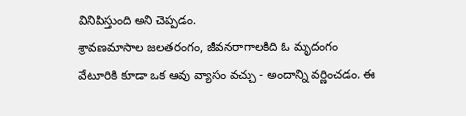వినిపిస్తుంది అని చెప్పడం.
శ్రావణమాసాల జలతరంగం, జీవనరాగాలకిది ఓ మృదంగం
వేటూరికి కూడా ఒక ఆవు వ్యాసం వచ్చు - అందాన్ని వర్ణించడం. ఈ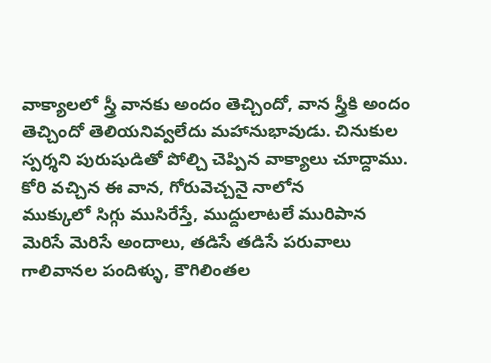వాక్యాలలో స్త్రీ వానకు అందం తెచ్చిందో, వాన స్త్రీకి అందం తెచ్చిందో తెలియనివ్వలేదు మహానుభావుడు. చినుకుల స్పర్శని పురుషుడితో పోల్చి చెప్పిన వాక్యాలు చూద్దాము.
కోరి వచ్చిన ఈ వాన, గోరువెచ్చనై నాలోన
ముక్కులో సిగ్గు ముసిరేస్తే, ముద్దులాటలే మురిపాన
మెరిసే మెరిసే అందాలు, తడిసే తడిసే పరువాలు
గాలివానల పందిళ్ళు, కౌగిలింతల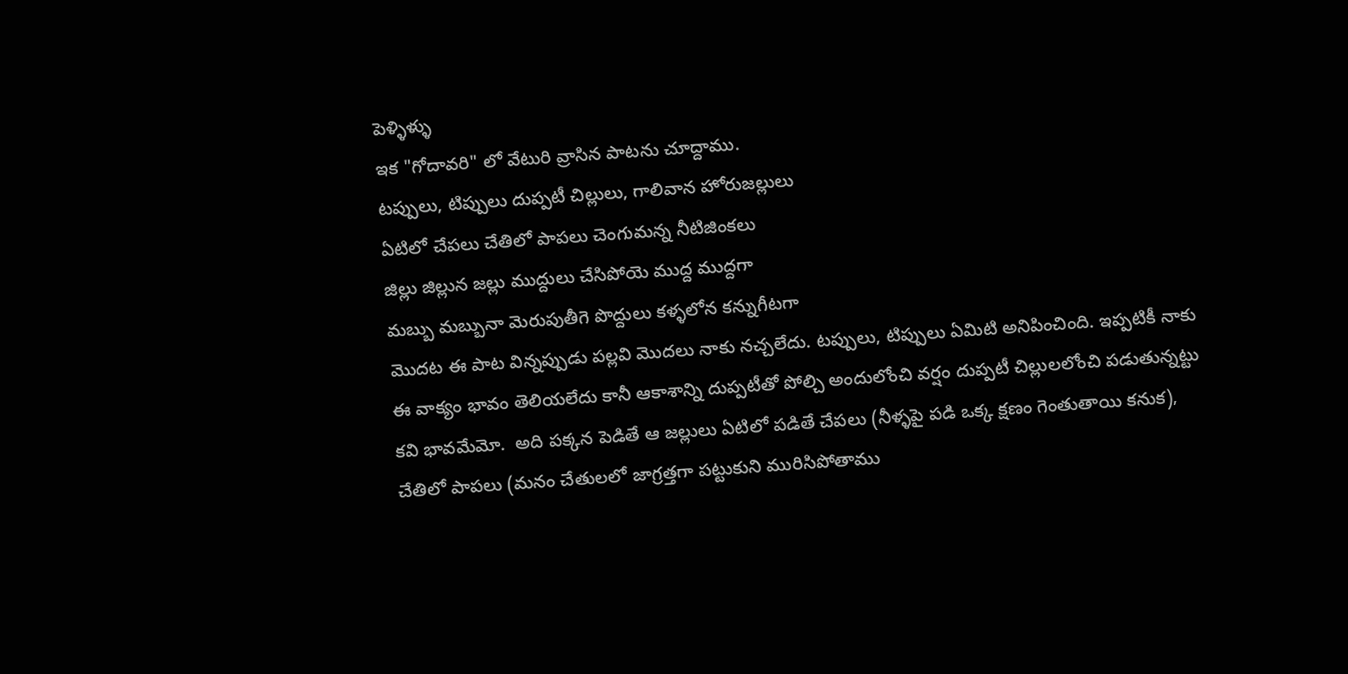పెళ్ళిళ్ళు
ఇక "గోదావరి" లో వేటురి వ్రాసిన పాటను చూద్దాము.
టప్పులు, టిప్పులు దుప్పటీ చిల్లులు, గాలివాన హోరుజల్లులు
ఏటిలో చేపలు చేతిలో పాపలు చెంగుమన్న నీటిజింకలు
జిల్లు జిల్లున జల్లు ముద్దులు చేసిపోయె ముద్ద ముద్దగా
మబ్బు మబ్బునా మెరుపుతీగె పొద్దులు కళ్ళలోన కన్నుగీటగా
మొదట ఈ పాట విన్నప్పుడు పల్లవి మొదలు నాకు నచ్చలేదు. టప్పులు, టిప్పులు ఏమిటి అనిపించింది. ఇప్పటికీ నాకు ఈ వాక్యం భావం తెలియలేదు కానీ ఆకాశాన్ని దుప్పటీతో పోల్చి అందులోంచి వర్షం దుప్పటీ చిల్లులలోంచి పడుతున్నట్టు కవి భావమేమో.  అది పక్కన పెడితే ఆ జల్లులు ఏటిలో పడితే చేపలు (నీళ్ళపై పడి ఒక్క క్షణం గెంతుతాయి కనుక), చేతిలో పాపలు (మనం చేతులలో జాగ్రత్తగా పట్టుకుని మురిసిపోతాము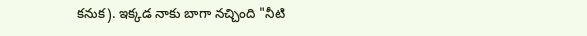కనుక). ఇక్కడ నాకు బాగా నచ్చింది "నీటి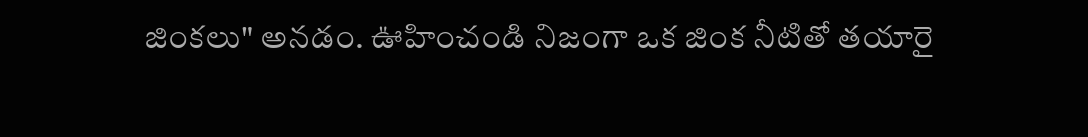జింకలు" అనడం. ఊహించండి నిజంగా ఒక జింక నీటితో తయారై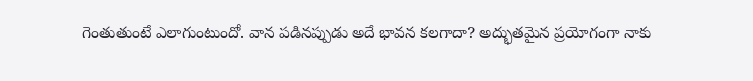గెంతుతుంటే ఎలాగుంటుందో. వాన పడినప్పుడు అదే భావన కలగాదా? అద్భుతమైన ప్రయోగంగా నాకు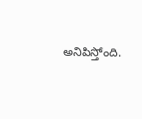అనిపిస్తోంది.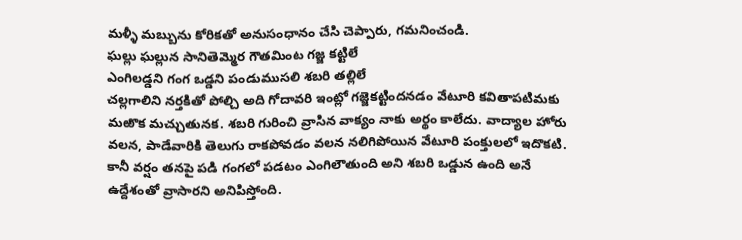మళ్ళీ మబ్బును కోరికతో అనుసంధానం చేసి చెప్పారు, గమనించండి.
ఘల్లు ఘల్లున సానితెమ్మెర గౌతమింట గజ్జ కట్టిలే
ఎంగిలడ్డని గంగ ఒడ్డని పండుముసలి శబరి తల్లిలే
చల్లగాలిని నర్తకితో పోల్చి అది గోదావరి ఇంట్లో గజ్జెకట్టిందనడం వేటూరి కవితాపటిమకు మఱొక మచ్చుతునక. శబరి గురించి వ్రాసిన వాక్యం నాకు అర్థం కాలేదు. వాద్యాల హోరు వలన, పాడేవారికి తెలుగు రాకపోవడం వలన నలిగిపోయిన వేటూరి పంక్తులలో ఇదొకటి.  కానీ వర్షం తనపై పడి గంగలో పడటం ఎంగిలౌతుంది అని శబరి ఒడ్డున ఉంది అనే ఉద్దేశంతో వ్రాసారని అనిపిస్తోంది.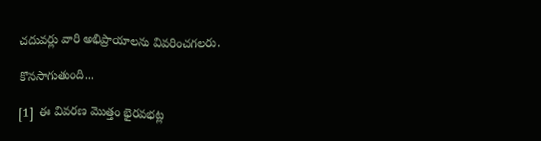చదువర్లు వారి అభిప్రాయాలను వివరించగలరు.

కొనసాగుతుంది...

[1]  ఈ వివరణ మొత్తం భైరవభట్ల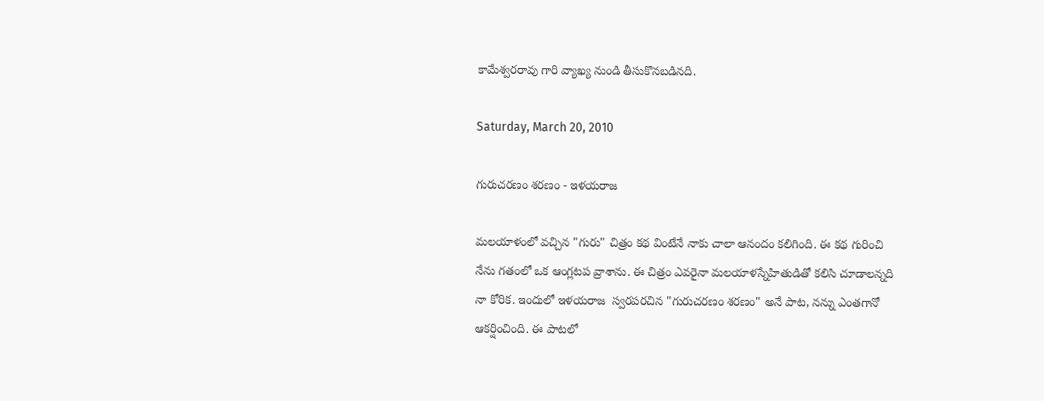కామేశ్వరరావు గారి వ్యాఖ్య నుండి తీసుకొనబడినది.

Saturday, March 20, 2010

గురుచరణం శరణం - ఇళయరాజ

మలయాళంలో వచ్చిన "గురు" చిత్రం కథ వింటేనే నాకు చాలా ఆనందం కలిగింది. ఈ కథ గురించి నేను గతంలో ఒక ఆంగ్లటప వ్రాశాను. ఈ చిత్రం ఎవరైనా మలయాళస్నేహితుడితో కలిసి చూడాలన్నది నా కోరిక. ఇందులో ఇళయరాజ  స్వరపరచిన "గురుచరణం శరణం" అనే పాట, నన్ను ఎంతగానో ఆకర్షించింది. ఈ పాటలో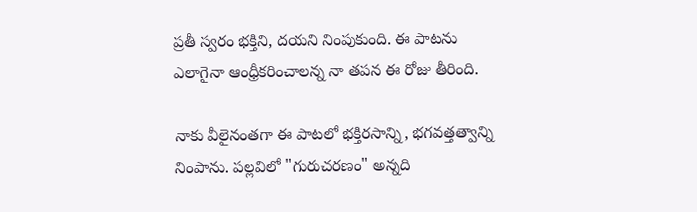ప్రతీ స్వరం భక్తిని, దయని నింపుకుంది. ఈ పాటను ఎలాగైనా ఆంధ్రీకరించాలన్న నా తపన ఈ రోజు తీరింది.

నాకు వీలైనంతగా ఈ పాటలో భక్తిరసాన్ని, భగవత్తత్వాన్ని నింపాను. పల్లవిలో "గురుచరణం" అన్నది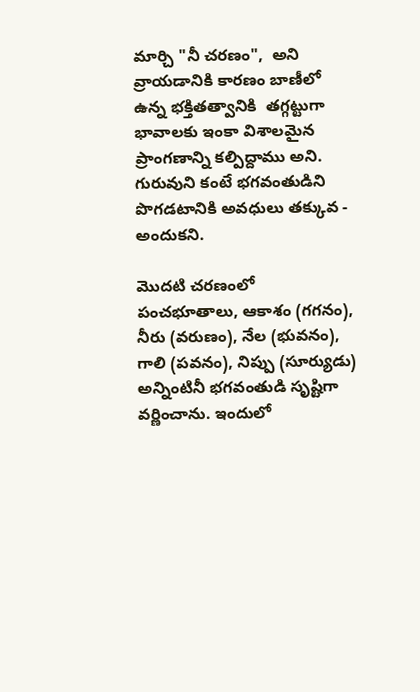మార్చి "నీ చరణం",  అని వ్రాయడానికి కారణం బాణీలో ఉన్న భక్తితత్వానికి  తగ్గట్టుగా భావాలకు ఇంకా విశాలమైన ప్రాంగణాన్ని కల్పిద్దాము అని. గురువుని కంటే భగవంతుడిని పొగడటానికి అవధులు తక్కువ - అందుకని.

మొదటి చరణంలో పంచభూతాలు, ఆకాశం (గగనం), నీరు (వరుణం), నేల (భువనం), గాలి (పవనం), నిప్పు (సూర్యుడు) అన్నింటినీ భగవంతుడి సృష్టిగా వర్ణించాను. ఇందులో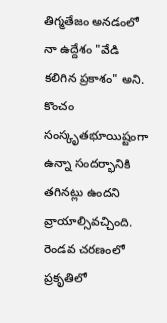తిగ్మతేజం అనడంలో నా ఉద్దేశం "వేడి కలిగిన ప్రకాశం" అని. కొంచం సంస్కృతభూయిష్టంగా ఉన్నా సందర్భానికి తగినట్లు ఉందని వ్రాయాల్సివచ్చింది. రెండవ చరణంలో ప్రకృతిలో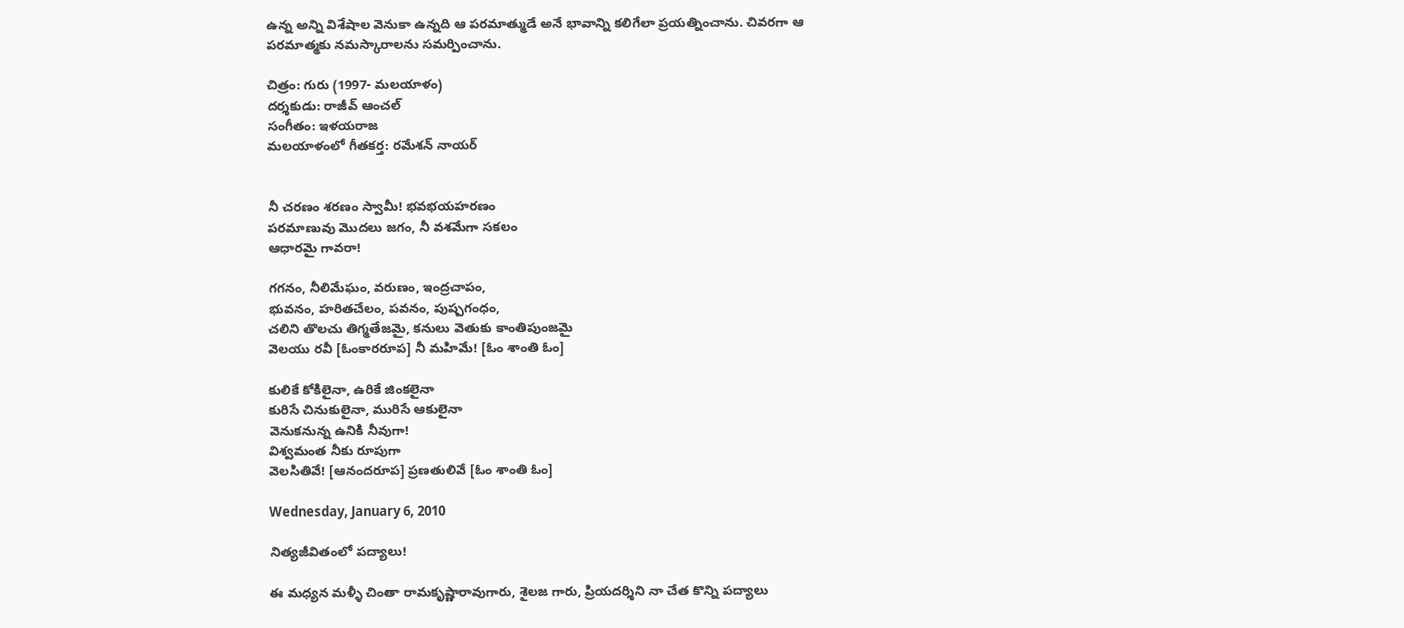ఉన్న అన్ని విశేషాల వెనుకా ఉన్నది ఆ పరమాత్ముడే అనే భావాన్ని కలిగేలా ప్రయత్నించాను. చివరగా ఆ పరమాత్మకు నమస్కారాలను సమర్పించాను.

చిత్రం: గురు (1997- మలయాళం)
దర్శకుడు: రాజీవ్ ఆంచల్
సంగీతం: ఇళయరాజ
మలయాళంలో గీతకర్త: రమేశన్ నాయర్


నీ చరణం శరణం స్వామీ! భవభయహరణం
పరమాణువు మొదలు జగం, నీ వశమేగా సకలం
ఆధారమై గావరా!

గగనం, నీలిమేఘం, వరుణం, ఇంద్రచాపం,
భువనం, హరితచేలం, పవనం, పుష్పగంధం,
చలిని తొలచు తిగ్మతేజమై, కనులు వెతుకు కాంతిపుంజమై
వెలయు రవీ [ఓంకారరూప] నీ మహిమే! [ఓం శాంతి ఓం]

కులికే కోకిలైనా, ఉరికే జింకలైనా
కురిసే చినుకులైనా, మురిసే ఆకులైనా
వెనుకనున్న ఉనికి నీవుగా!
విశ్వమంత నీకు రూపుగా
వెలసితివే! [ఆనందరూప] ప్రణతులివే [ఓం శాంతి ఓం]

Wednesday, January 6, 2010

నిత్యజీవితంలో పద్యాలు!

ఈ మధ్యన మళ్ళీ చింతా రామకృష్ణారావుగారు, శైలజ గారు, ప్రియదర్శిని నా చేత కొన్ని పద్యాలు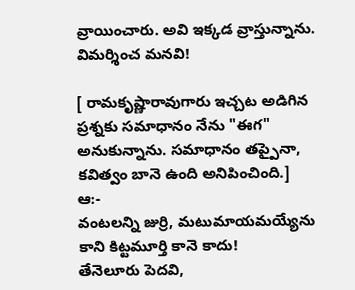వ్రాయించారు. అవి ఇక్కడ వ్రాస్తున్నాను. విమర్శించ మనవి!

[ రామకృష్ణారావుగారు ఇచ్చట అడిగిన ప్రశ్నకు సమాధానం నేను "ఈగ" అనుకున్నాను. సమాధానం తప్పైనా, కవిత్వం బానె ఉంది అనిపించింది.]
ఆ:-
వంటలన్ని జుర్రి, మటుమాయమయ్యేను
కాని కిట్టమూర్తి కానె కాదు!
తేనెలూరు పెదవి,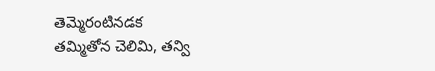తెమ్మెరంటినడక
తమ్మితోన చెలిమి, తన్వి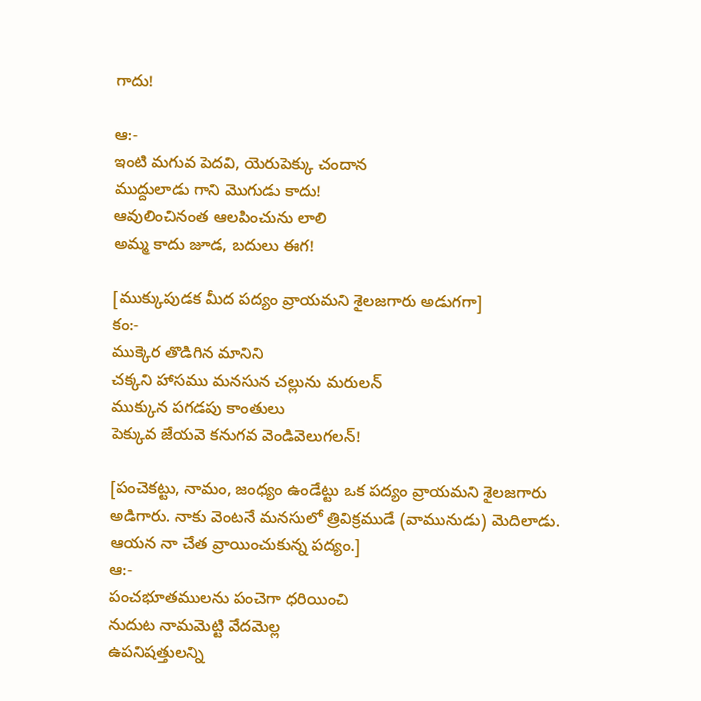గాదు!

ఆ:-
ఇంటి మగువ పెదవి, యెరుపెక్కు చందాన
ముద్దులాడు గాని మొగుడు కాదు!
ఆవులించినంత ఆలపించును లాలి
అమ్మ కాదు జూడ, బదులు ఈగ!

[ముక్కుపుడక మీద పద్యం వ్రాయమని శైలజగారు అడుగగా]
కం:-
ముక్కెర తొడిగిన మానిని
చక్కని హాసము మనసున చల్లును మరులన్
ముక్కున పగడపు కాంతులు
పెక్కువ జేయవె కనుగవ వెండివెలుగలన్!

[పంచెకట్టు, నామం, జంధ్యం ఉండేట్టు ఒక పద్యం వ్రాయమని శైలజగారు అడిగారు. నాకు వెంటనే మనసులో త్రివిక్రముడే (వామునుడు) మెదిలాడు. ఆయన నా చేత వ్రాయించుకున్న పద్యం.]
ఆ:-
పంచభూతములను పంచెగా ధరియించి
నుదుట నామమెట్టి వేదమెల్ల
ఉపనిషత్తులన్ని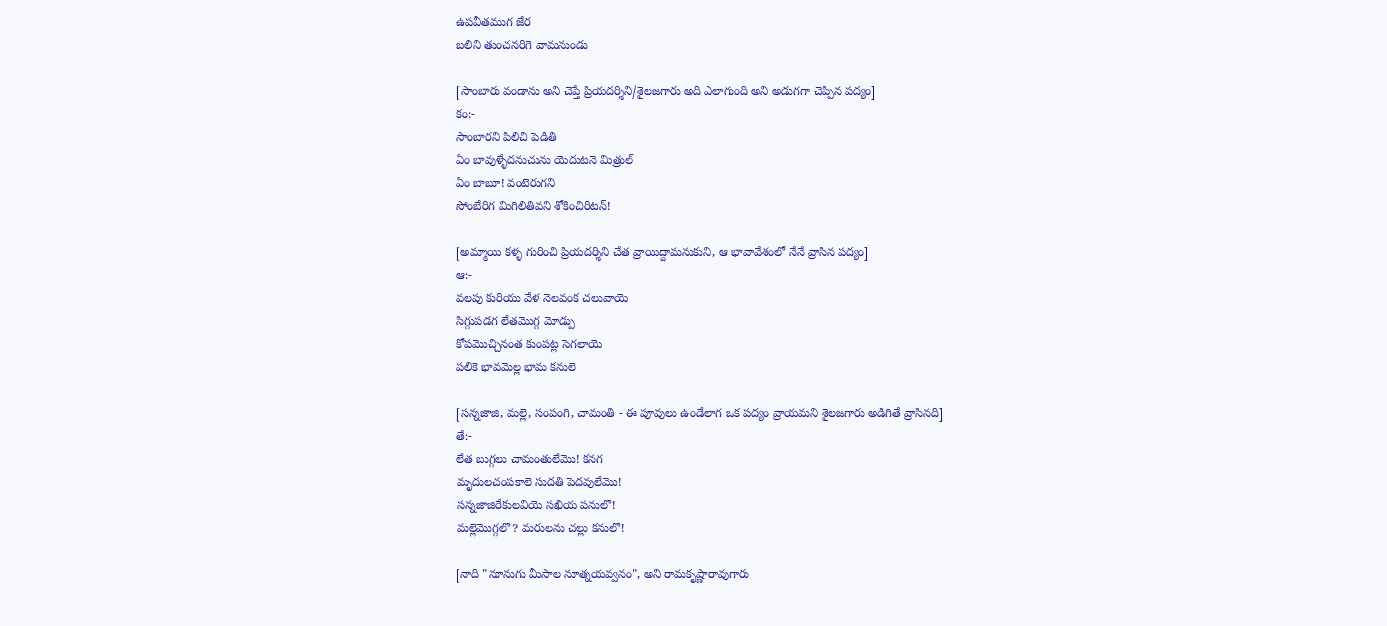ఉపవీతముగ జేర
బలిని తుంచనరిగె వామనుండు

[సాంబారు వండాను అని చెప్తే ప్రియదర్శిని/శైలజగారు అది ఎలాగుంది అని అడుగగా చెప్పిన పద్యం]
కం:-
సాంబారని పిలిచి పెడితి
ఏం బావుళ్ళేదనుచును యెదుటనె మిత్రుల్
ఏం బాబూ! వంటెరుగని
సోంబేరిగ మిగిలితివని శోకించిరిటన్!

[అమ్మాయి కళ్ళ గురించి ప్రియదర్శిని చేత వ్రాయిద్దామనుకుని, ఆ భావావేశంలో నేనే వ్రాసిన పద్యం]
ఆ:-
వలపు కురియు వేళ నెలవంక చలువాయె
సిగ్గుపడగ లేతమొగ్గ మోడ్పు
కోపమొచ్చినంత కుంపట్ల సెగలాయె
పలికె భావమెల్ల భామ కనులె

[సన్నజాజి, మల్లె, సంపంగి, చామంతి - ఈ పూవులు ఉండేలాగ ఒక పద్యం వ్రాయమని శైలజగారు అడిగితే వ్రాసినది]
తే:-
లేత బుగ్గలు చామంతులేమొ! కనగ
మృదులచంపకాలె సుదతి పెదవులేమొ!
సన్నజాజిరేకులవియె సఖియ పనులొ!
మల్లెమొగ్గలొ? మరులను చల్లు కనులొ!

[నాది "నూనుగు మీసాల నూత్నయవ్వనం", అని రామకృష్ణారావుగారు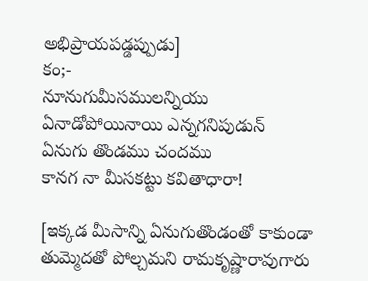అభిప్రాయపడ్డప్పుడు]
కం;-
నూనుగుమీసములన్నియు
ఏనాడోపోయినాయి ఎన్నగనిపుడున్
ఏనుగు తొండము చందము
కానగ నా మీసకట్టు కవితాధారా!

[ఇక్కడ మీసాన్ని ఏనుగుతొండంతో కాకుండా తుమ్మెదతో పోల్చమని రామకృష్ణారావుగారు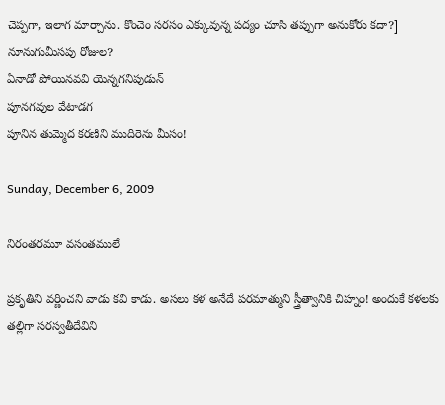చెప్పగా, ఇలాగ మార్చాను. కొంచెం సరసం ఎక్కువున్న పద్యం చూసి తప్పుగా అనుకోరు కదా?]
నూనుగుమీసపు రోజుల?
ఏనాడో పోయినవవి యెన్నగనిపుడున్
పూనగవుల వేటాడగ
పూనిన తుమ్మెద కరణిని ముదిరెను మీసం!

Sunday, December 6, 2009

నిరంతరమూ వసంతములే

ప్రకృతిని వర్ణించని వాడు కవి కాడు. అసలు కళ అనేదే పరమాత్ముని స్త్రీత్వానికి చిహ్నం! అందుకే కళలకు తల్లిగా సరస్వతీదేవిని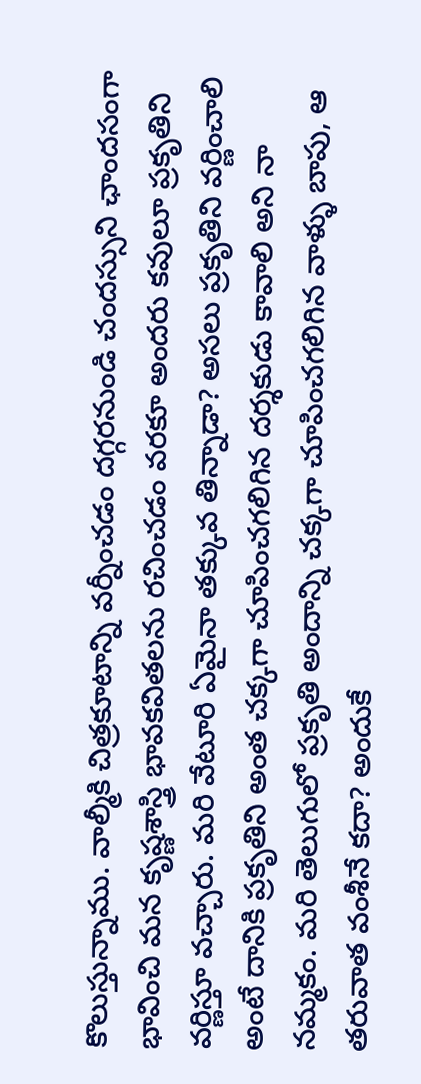కొలుస్తున్నాము. వాల్మీకి చిత్రకూటాన్ని వర్నీంచడం దగ్గరనుండి చందస్సుని ఛాందసంగా భావించి మన కృష్ణశాస్త్రి భావకవితలను రచించడం వరకూ అందరు కవులూ ప్రకృతిని వర్ణిస్తూ వచ్చారు. మరి వేటూరి ఏమైనా తక్కువ తిన్నాడా? అసలు ప్రకృతిని వర్ణించాలి అంటే దానికి ప్రకృతిని అంత చక్కగా చూపించగలిగిన దర్శకుడు కావాలి అని నా నమ్మకం. మరి తెలుగులో ప్రకృతి అందాన్ని చక్కగా చూపించగలిగిన వాళ్ళు బాపు, ఆ తరువాత వంశీనే కదా? అందుకే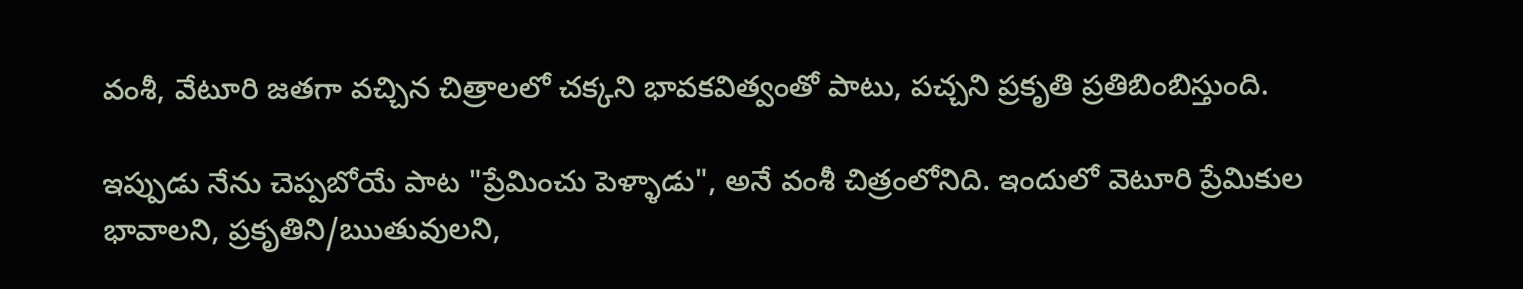వంశీ, వేటూరి జతగా వచ్చిన చిత్రాలలో చక్కని భావకవిత్వంతో పాటు, పచ్చని ప్రకృతి ప్రతిబింబిస్తుంది.

ఇప్పుడు నేను చెప్పబోయే పాట "ప్రేమించు పెళ్ళాడు", అనే వంశీ చిత్రంలోనిది. ఇందులో వెటూరి ప్రేమికుల భావాలని, ప్రకృతిని/ఋతువులని,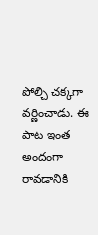పోల్చి చక్కగా వర్ణించాడు. ఈ పాట ఇంత అందంగా రావడానికి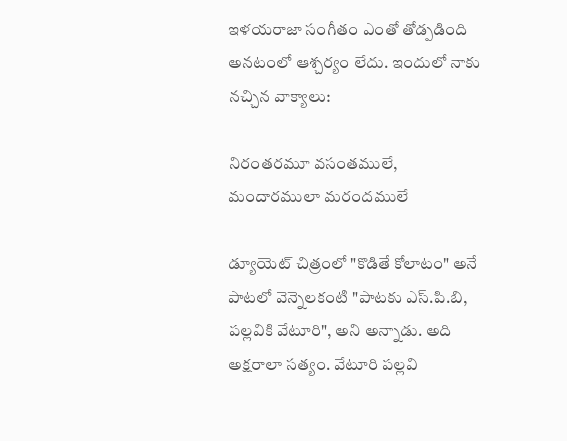ఇళయరాజా సంగీతం ఎంతో తోడ్పడింది అనటంలో ఆశ్చర్యం లేదు. ఇందులో నాకు నచ్చిన వాక్యాలు:

నిరంతరమూ వసంతములే, మందారములా మరందములే

డ్యూయెట్ చిత్రంలో "కొడితే కోలాటం" అనే పాటలో వెన్నెలకంటి "పాటకు ఎస్.పి.బి, పల్లవికి వేటూరి", అని అన్నాడు. అది అక్షరాలా సత్యం. వేటూరి పల్లవి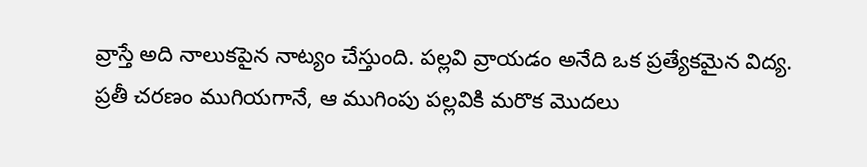వ్రాస్తే అది నాలుకపైన నాట్యం చేస్తుంది. పల్లవి వ్రాయడం అనేది ఒక ప్రత్యేకమైన విద్య. ప్రతీ చరణం ముగియగానే, ఆ ముగింపు పల్లవికి మరొక మొదలు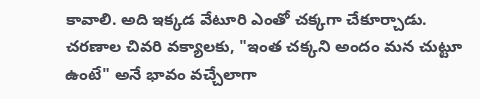కావాలి. అది ఇక్కడ వేటూరి ఎంతో చక్కగా చేకూర్చాడు. చరణాల చివరి వక్యాలకు, "ఇంత చక్కని అందం మన చుట్టూ ఉంటే" అనే భావం వచ్చేలాగా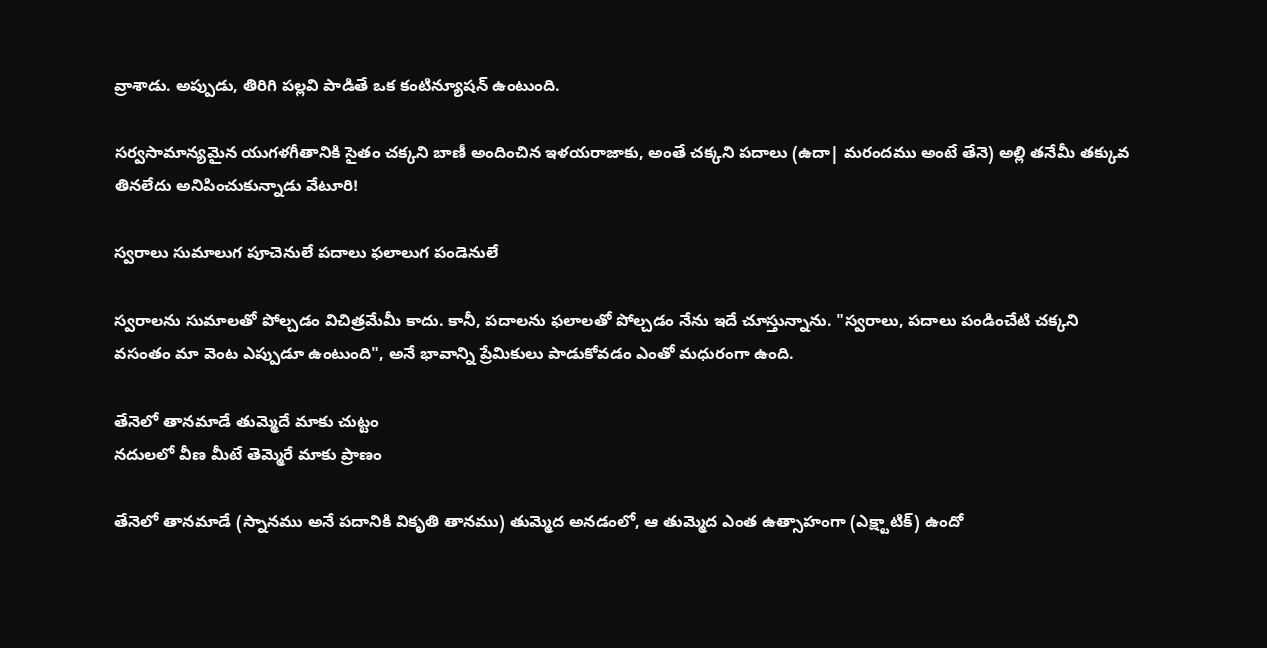వ్రాశాడు. అప్పుడు, తిరిగి పల్లవి పాడితే ఒక కంటిన్యూషన్ ఉంటుంది.

సర్వసామాన్యమైన యుగళగీతానికి సైతం చక్కని బాణీ అందించిన ఇళయరాజాకు, అంతే చక్కని పదాలు (ఉదా| మరందము అంటే తేనె) అల్లి తనేమీ తక్కువ తినలేదు అనిపించుకున్నాడు వేటూరి!

స్వరాలు సుమాలుగ పూచెనులే పదాలు ఫలాలుగ పండెనులే

స్వరాలను సుమాలతో పోల్చడం విచిత్రమేమీ కాదు. కానీ, పదాలను ఫలాలతో పోల్చడం నేను ఇదే చూస్తున్నాను. "స్వరాలు, పదాలు పండించేటి చక్కని వసంతం మా వెంట ఎప్పుడూ ఉంటుంది", అనే భావాన్ని ప్రేమికులు పాడుకోవడం ఎంతో మధురంగా ఉంది.

తేనెలో తానమాడే తుమ్మెదే మాకు చుట్టం
నదులలో వీణ మీటే తెమ్మెరే మాకు ప్రాణం

తేనెలో తానమాడే (స్నానము అనే పదానికి వికృతి తానము) తుమ్మెద అనడంలో, ఆ తుమ్మెద ఎంత ఉత్సాహంగా (ఎక్ష్టాటిక్) ఉందో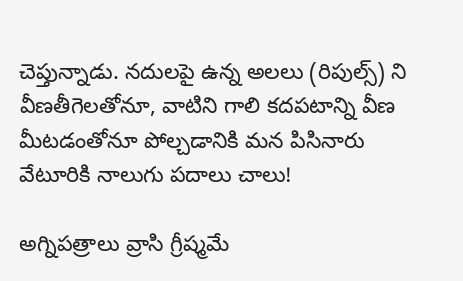చెప్తున్నాడు. నదులపై ఉన్న అలలు (రిపుల్స్) ని వీణతీగెలతోనూ, వాటిని గాలి కదపటాన్ని వీణ మీటడంతోనూ పోల్చడానికి మన పిసినారు వేటూరికి నాలుగు పదాలు చాలు!

అగ్నిపత్రాలు వ్రాసి గ్రీష్మమే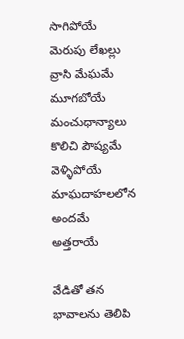సాగిపోయే
మెరుపు లేఖల్లు వ్రాసి మేఘమే మూగబోయే
మంచుధాన్యాలు కొలిచి పౌష్యమే వెళ్ళిపోయే
మాఘదాహలలోన అందమే అత్తరాయే

వేడితో తన భావాలను తెలిపి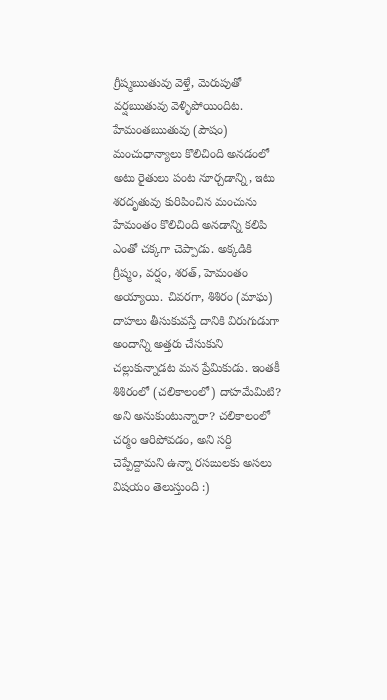గ్రీష్మఋతువు వెళ్తే, మెరుపుతో వర్షఋతువు వెళ్ళిపోయిందిట. హేమంతఋతువు (పౌషం) మంచుధాన్యాలు కొలిచింది అనడంలో అటు రైతులు పంట నూర్చడాన్ని, ఇటు శరదృతువు కురిపించిన మంచును హేమంతం కొలిచింది అనడాన్ని కలిపి ఎంతో చక్కగా చెప్పాడు. అక్కడికి గ్రీష్మం, వర్షం, శరత్, హెమంతం అయ్యాయి. చివరగా, శిశిరం (మాఘ) దాహలు తీసుకువస్తే దానికి విరుగుడుగా అందాన్ని అత్తరు చేసుకుని చల్లుకున్నాడట మన ప్రేమికుడు. ఇంతకీ శిశిరంలో (చలికాలంలో) దాహమేమిటి? అని అనుకుంటున్నారా? చలికాలంలో చర్మం ఆరిపోవడం, అని సర్ది చెప్పేద్దామని ఉన్నా రసఙులకు అసలు విషయం తెలుస్తుంది :)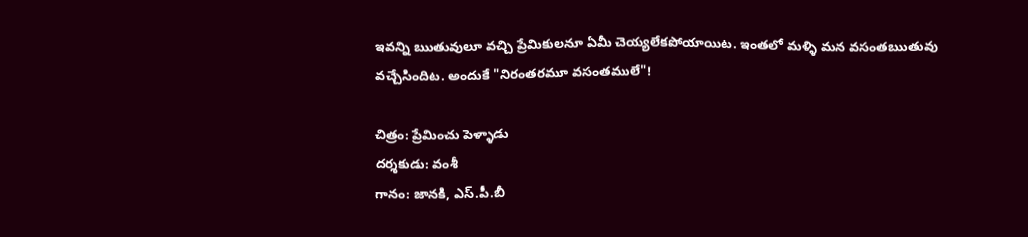ఇవన్ని ఋతువులూ వచ్చి ప్రేమికులనూ ఏమీ చెయ్యలేకపోయాయిట. ఇంతలో మళ్ళి మన వసంతఋతువు వచ్చేసిందిట. అందుకే "నిరంతరమూ వసంతములే"!

చిత్రం: ప్రేమించు పెళ్ళాడు
దర్శకుడు: వంశీ
గానం: జానకి, ఎస్.పీ.బీ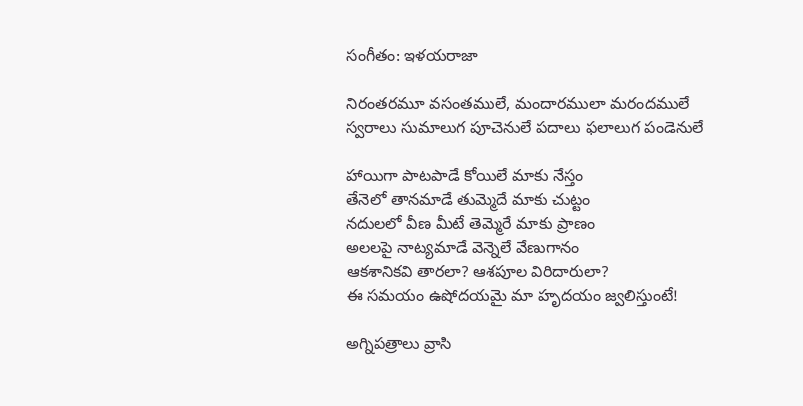సంగీతం: ఇళయరాజా

నిరంతరమూ వసంతములే, మందారములా మరందములే
స్వరాలు సుమాలుగ పూచెనులే పదాలు ఫలాలుగ పండెనులే

హాయిగా పాటపాడే కోయిలే మాకు నేస్తం
తేనెలో తానమాడే తుమ్మెదే మాకు చుట్టం
నదులలో వీణ మీటే తెమ్మెరే మాకు ప్రాణం
అలలపై నాట్యమాడే వెన్నెలే వేణుగానం
ఆకశానికవి తారలా? ఆశపూల విరిదారులా?
ఈ సమయం ఉషోదయమై మా హృదయం జ్వలిస్తుంటే!

అగ్నిపత్రాలు వ్రాసి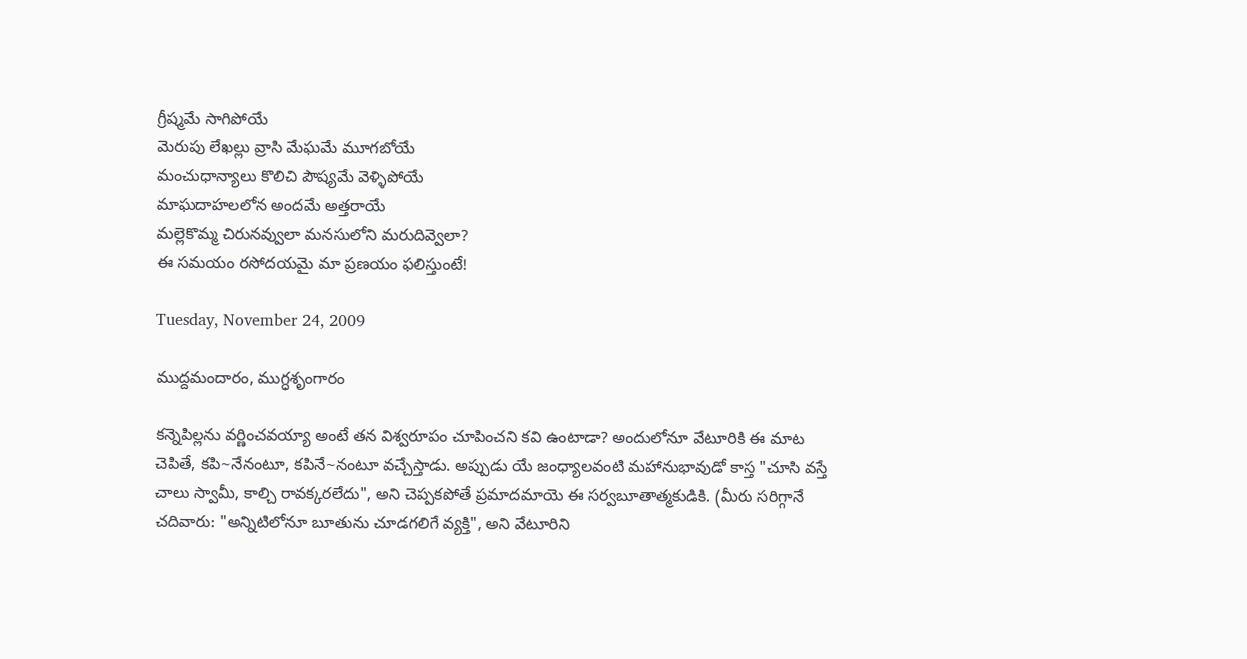గ్రీష్మమే సాగిపోయే
మెరుపు లేఖల్లు వ్రాసి మేఘమే మూగబోయే
మంచుధాన్యాలు కొలిచి పౌష్యమే వెళ్ళిపోయే
మాఘదాహలలోన అందమే అత్తరాయే
మల్లెకొమ్మ చిరునవ్వులా మనసులోని మరుదివ్వెలా?
ఈ సమయం రసోదయమై మా ప్రణయం ఫలిస్తుంటే!

Tuesday, November 24, 2009

ముద్దమందారం, ముగ్ధశృంగారం

కన్నెపిల్లను వర్ణించవయ్యా అంటే తన విశ్వరూపం చూపించని కవి ఉంటాడా? అందులోనూ వేటూరికి ఈ మాట చెపితే, కపి~నేనంటూ, కపినే~నంటూ వచ్చేస్తాడు. అప్పుడు యే జంధ్యాలవంటి మహానుభావుడో కాస్త "చూసి వస్తే చాలు స్వామీ, కాల్చి రావక్కరలేదు", అని చెప్పకపోతే ప్రమాదమాయె ఈ సర్వబూతాత్మకుడికి. (మీరు సరిగ్గానే చదివారు: "అన్నిటిలోనూ బూతును చూడగలిగే వ్యక్తి", అని వేటూరిని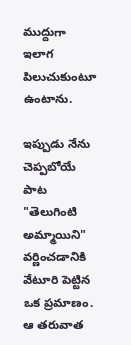ముద్దుగా ఇలాగ పిలుచుకుంటూ ఉంటాను.

ఇప్పుడు నేను చెప్పబోయే పాట "తెలుగింటి అమ్మాయిని" వర్ణించడానికి వేటూరి పెట్టిన ఒక ప్రమాణం. ఆ తరువాత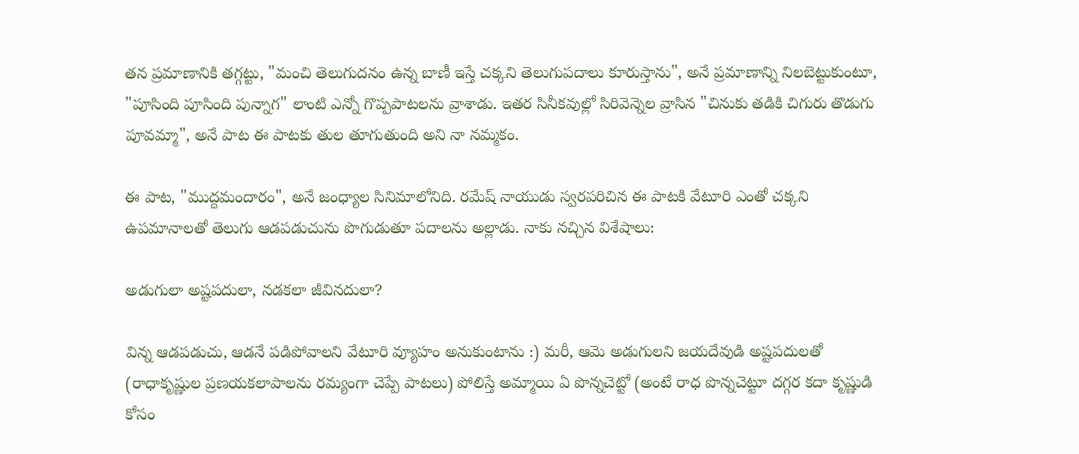తన ప్రమాణానికి తగ్గట్టు, "మంచి తెలుగుదనం ఉన్న బాణీ ఇస్తే చక్కని తెలుగుపదాలు కూరుస్తాను", అనే ప్రమాణాన్ని నిలబెట్టుకుంటూ, "పూసింది పూసింది పున్నాగ" లాంటి ఎన్నో గొప్పపాటలను వ్రాశాడు. ఇతర సినీకవుల్లో సిరివెన్నెల వ్రాసిన "చినుకు తడికి చిగురు తొడుగు పూవమ్మా", అనే పాట ఈ పాటకు తుల తూగుతుంది అని నా నమ్మకం.

ఈ పాట, "ముద్దమందారం", అనే జంధ్యాల సినిమాలోనిది. రమేష్ నాయుడు స్వరపరిచిన ఈ పాటకి వేటూరి ఎంతో చక్కని ఉపమానాలతో తెలుగు ఆడపడుచును పొగుడుతూ పదాలను అల్లాడు. నాకు నచ్చిన విశేషాలు:

అడుగులా అష్టపదులా, నడకలా జీవినదులా?

విన్న ఆడపడుచు, ఆడనే పడిపోవాలని వేటూరి వ్యూహం అనుకుంటాను :) మరీ, ఆమె అడుగులని జయదేవుడి అష్టపదులతో (రాధాకృష్ణుల ప్రణయకలాపాలను రమ్యంగా చెప్పే పాటలు) పోలిస్తే అమ్మాయి ఏ పొన్నచెట్టో (అంటే రాధ పొన్నచెట్టూ దగ్గర కదా కృష్ణుడి కోసం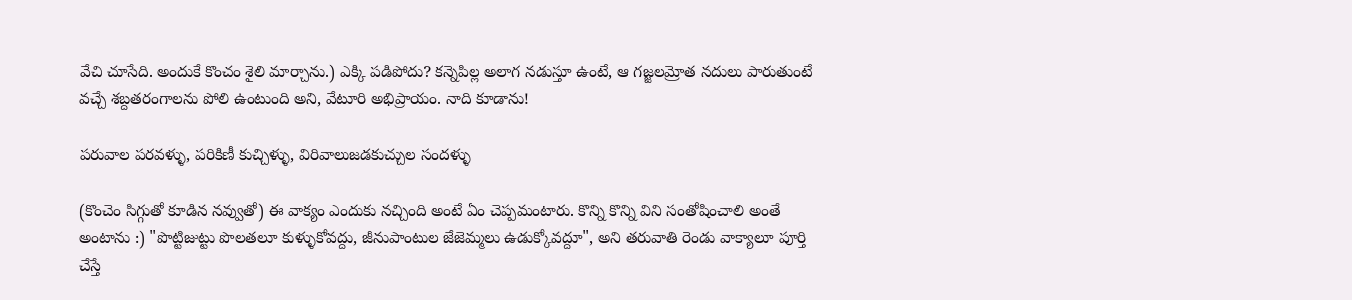వేచి చూసేది. అందుకే కొంచం శైలి మార్చాను.) ఎక్కి పడిపోదు? కన్నెపిల్ల అలాగ నడుస్తూ ఉంటే, ఆ గజ్జలమ్రోత నదులు పారుతుంటే వచ్చే శబ్దతరంగాలను పోలి ఉంటుంది అని, వేటూరి అభిప్రాయం. నాది కూడాను!

పరువాల పరవళ్ళు, పరికిణీ కుచ్చిళ్ళు, విరివాలుజడకుచ్చుల సందళ్ళు

(కొంచెం సిగ్గుతో కూడిన నవ్వుతో) ఈ వాక్యం ఎందుకు నచ్చింది అంటే ఏం చెప్పమంటారు. కొన్ని కొన్ని విని సంతోషించాలి అంతే అంటాను :) "పొట్టిజుట్టు పొలతలూ కుళ్ళుకోవద్దు, జీనుపాంటుల జేజెమ్మలు ఉడుక్కోవద్దూ", అని తరువాతి రెండు వాక్యాలూ పూర్తి చేస్తే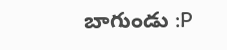బాగుండు :P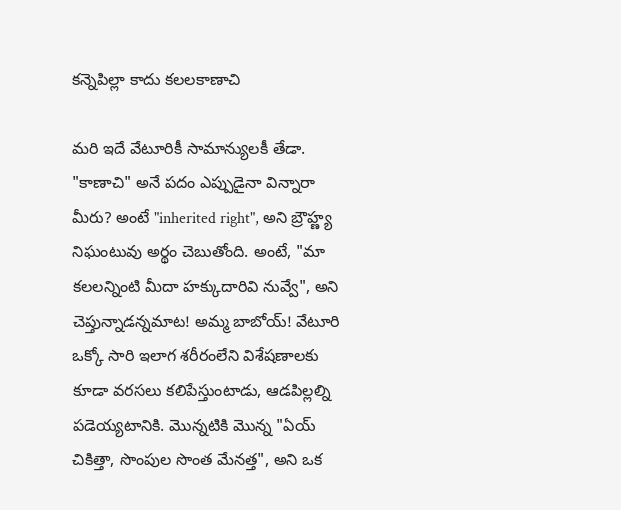కన్నెపిల్లా కాదు కలలకాణాచి

మరి ఇదే వేటూరికీ సామాన్యులకీ తేడా. "కాణాచి" అనే పదం ఎప్పుడైనా విన్నారా మీరు? అంటే "inherited right", అని బ్రౌహ్ణ్య నిఘంటువు అర్థం చెబుతోంది. అంటే, "మా కలలన్నింటి మీదా హక్కుదారివి నువ్వే", అని చెప్తున్నాడన్నమాట! అమ్మ బాబోయ్! వేటూరి ఒక్కో సారి ఇలాగ శరీరంలేని విశేషణాలకు కూడా వరసలు కలిపేస్తుంటాడు, ఆడపిల్లల్ని పడెయ్యటానికి. మొన్నటికి మొన్న "ఏయ్ చికిత్తా, సొంపుల సొంత మేనత్త", అని ఒక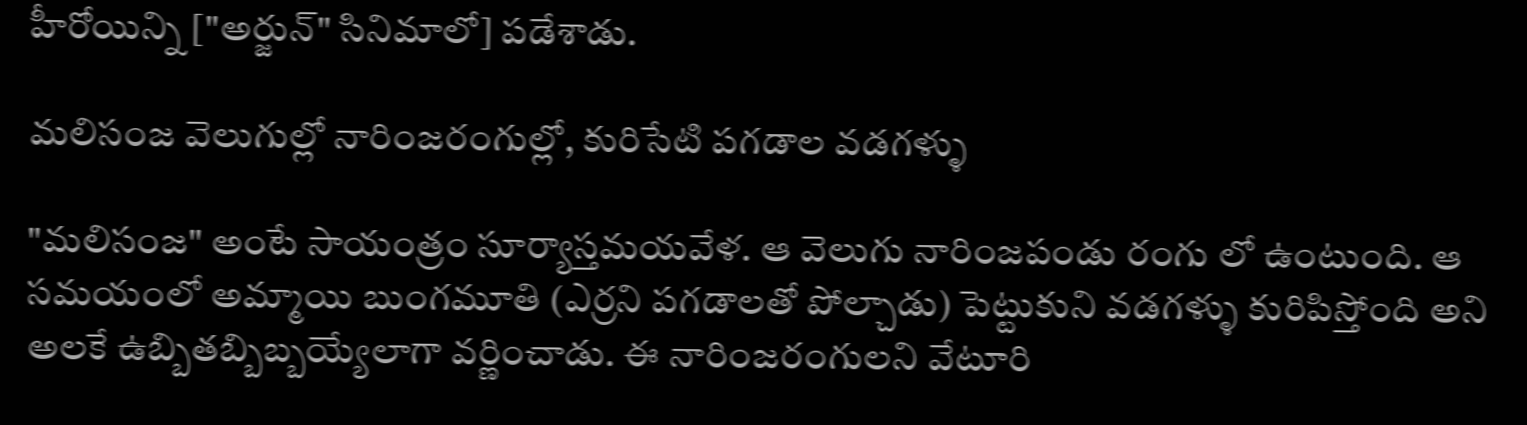హీరోయిన్ని ["అర్జున్" సినిమాలో] పడేశాడు.

మలిసంజ వెలుగుల్లో నారింజరంగుల్లో, కురిసేటి పగడాల వడగళ్ళు

"మలిసంజ" అంటే సాయంత్రం సూర్యాస్తమయవేళ. ఆ వెలుగు నారింజపండు రంగు లో ఉంటుంది. ఆ సమయంలో అమ్మాయి బుంగమూతి (ఎర్రని పగడాలతో పోల్చాడు) పెట్టుకుని వడగళ్ళు కురిపిస్తోంది అని అలకే ఉబ్బితబ్బిబ్బయ్యేలాగా వర్ణించాడు. ఈ నారింజరంగులని వేటూరి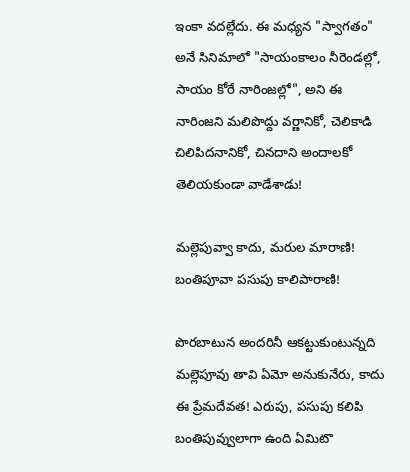ఇంకా వదల్లేదు. ఈ మధ్యన "స్వాగతం" అనే సినిమాలో "సాయంకాలం నీరెండల్లో, సాయం కోరే నారింజల్లో", అని ఈ నారింజని మలిపొద్దు వర్ణానికో, చెలికాడి చిలిపిదనానికో, చినదాని అందాలకో తెలియకుండా వాడేశాడు!

మల్లెపువ్వా కాదు, మరుల మారాణి! బంతిపూవా పసుపు కాలిపారాణి!

పొరబాటున అందరినీ ఆకట్టుకుంటున్నది మల్లెపూవు తావి ఏమో అనుకునేరు, కాదు ఈ ప్రేమదేవత! ఎరుపు, పసుపు కలిపి బంతిపువ్వులాగా ఉంది ఏమిటొ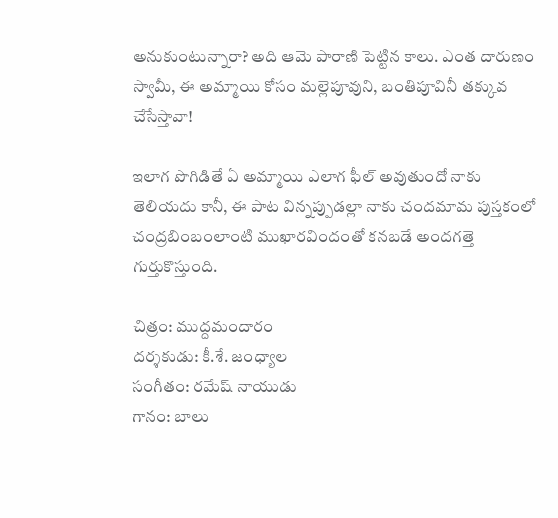అనుకుంటున్నారా? అది ఆమె పారాణి పెట్టిన కాలు. ఎంత దారుణం స్వామీ, ఈ అమ్మాయి కోసం మల్లెపూవుని, బంతిపూవినీ తక్కువ చేసేస్తావా!

ఇలాగ పొగిడితే ఏ అమ్మాయి ఎలాగ ఫీల్ అవుతుందో నాకు తెలియదు కానీ, ఈ పాట విన్నప్పుడల్లా నాకు చందమామ పుస్తకంలో చంద్రబింబంలాంటి ముఖారవిందంతో కనబడే అందగత్తె గుర్తుకొస్తుంది.

చిత్రం: ముద్దమందారం
దర్శకుడు: కీ.శే. జంధ్యాల
సంగీతం: రమేష్ నాయుడు
గానం: బాలు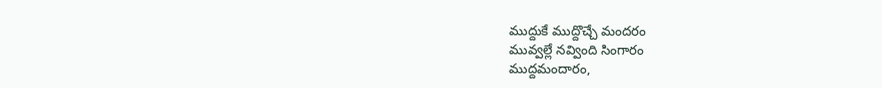ముద్దుకే ముద్దొచ్చే మందరం
మువ్వల్లే నవ్వింది సింగారం
ముద్దమందారం,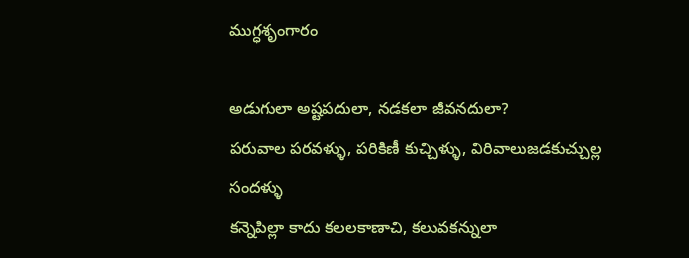ముగ్ధశృంగారం

అడుగులా అష్టపదులా, నడకలా జీవనదులా?
పరువాల పరవళ్ళు, పరికిణీ కుచ్చిళ్ళు, విరివాలుజడకుచ్చుల్ల సందళ్ళు
కన్నెపిల్లా కాదు కలలకాణాచి, కలువకన్నులా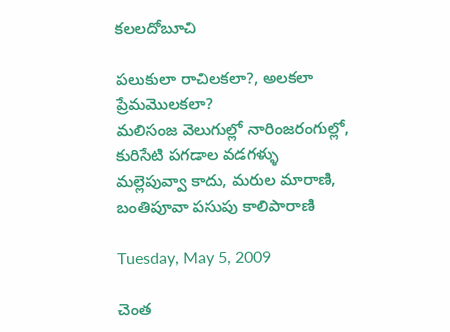కలలదోబూచి

పలుకులా రాచిలకలా?, అలకలా ప్రేమమొలకలా?
మలిసంజ వెలుగుల్లో నారింజరంగుల్లో, కురిసేటి పగడాల వడగళ్ళు
మల్లెపువ్వా కాదు, మరుల మారాణి, బంతిపూవా పసుపు కాలిపారాణి

Tuesday, May 5, 2009

చెంత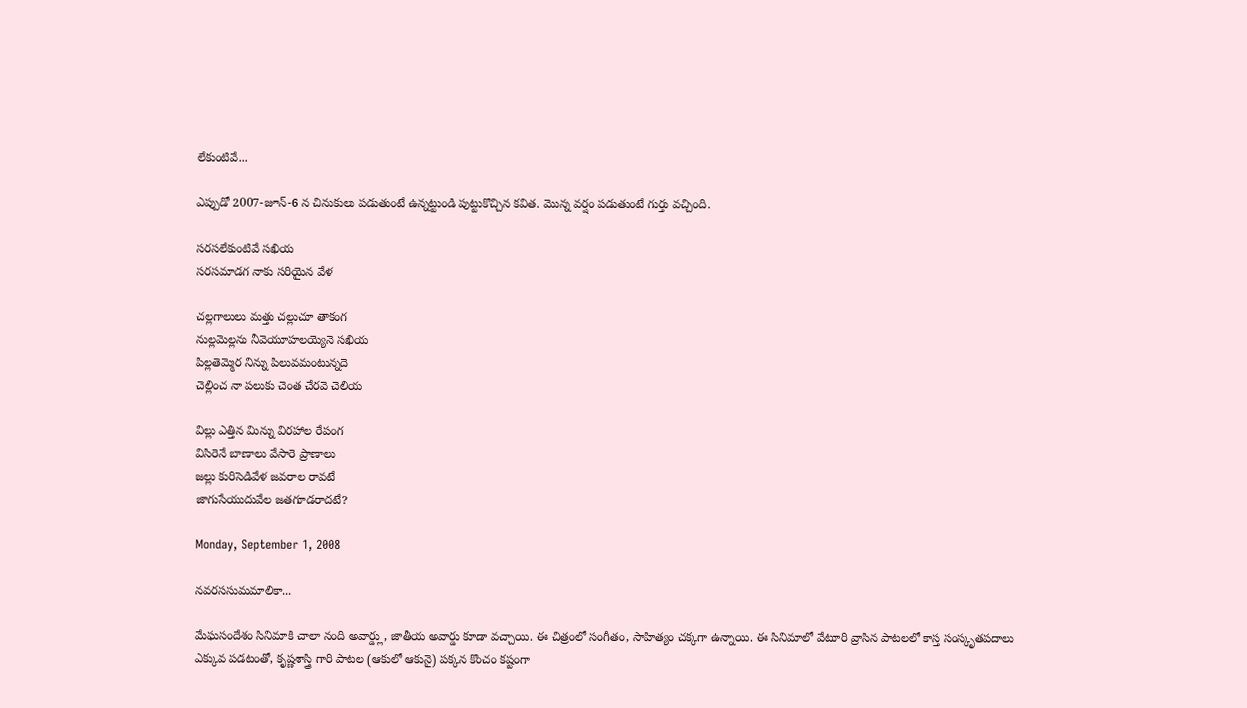లేకుంటివే...

ఎప్పుడో 2007-జూన్-6 న చినుకులు పడుతుంటే ఉన్నట్టుండి పుట్టుకొచ్చిన కవిత. మొన్న వర్షం పడుతుంటే గుర్తు వచ్చింది.

సరసలేకుంటివే సఖియ
సరసమాడగ నాకు సరియైన వేళ

చల్లగాలులు మత్తు చల్లుచూ తాకంగ
నుల్లమెల్లను నీవెయూహలయ్యెనె సఖియ
పిల్లతెమ్మెర నిన్ను పిలువమంటున్నదె
చెల్లించ నా పలుకు చెంత చేరవె చెలియ

విల్లు ఎత్తిన మిన్ను విరహాల రేపంగ
విసిరెనే బాణాలు వేసారె ప్రాణాలు
జల్లు కురిసెడివేళ జవరాల రావటే
జాగుసేయుదువేల జతగూడరాదటే?

Monday, September 1, 2008

నవరససుమమాలికా...

మేఘసందేశం సినిమాకి చాలా నంది అవార్డ్లు, జాతీయ అవార్డు కూడా వచ్చాయి. ఈ చిత్రంలో సంగీతం, సాహిత్యం చక్కగా ఉన్నాయి. ఈ సినిమాలో వేటూరి వ్రాసిన పాటలలో కాస్త సంస్కృతపదాలు ఎక్కువ పడటంతో, కృష్ణశాస్త్రి గారి పాటల (ఆకులో ఆకునై) పక్కన కొంచం కష్టంగా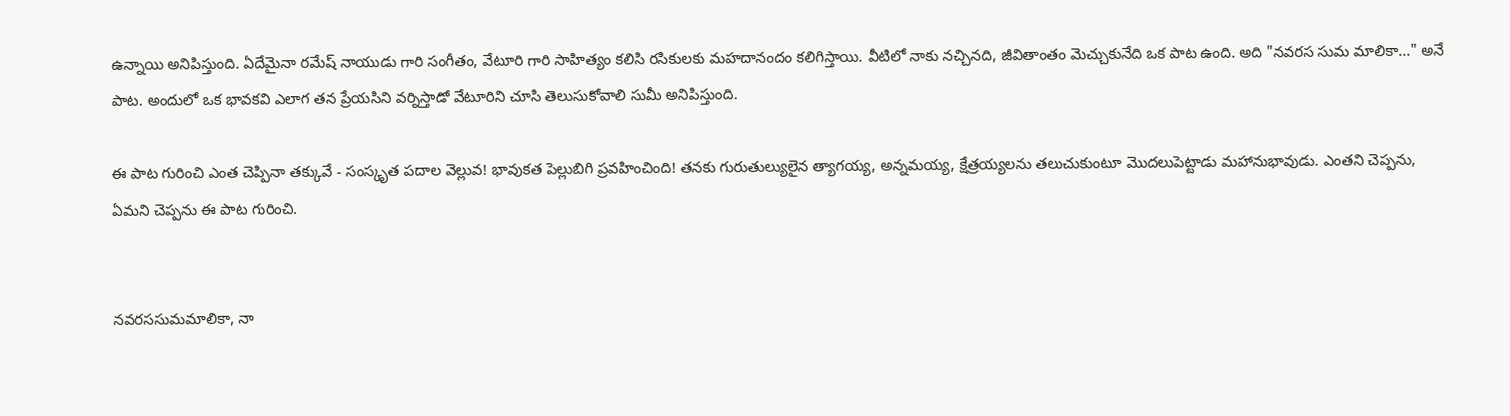ఉన్నాయి అనిపిస్తుంది. ఏదేమైనా రమేష్ నాయుడు గారి సంగీతం, వేటూరి గారి సాహిత్యం కలిసి రసికులకు మహదానందం కలిగిస్తాయి. వీటిలో నాకు నచ్చినది, జీవితాంతం మెచ్చుకునేది ఒక పాట ఉంది. అది "నవరస సుమ మాలికా..." అనే పాట. అందులో ఒక భావకవి ఎలాగ తన ప్రేయసిని వర్నిస్తాడో వేటూరిని చూసి తెలుసుకోవాలి సుమీ అనిపిస్తుంది.

ఈ పాట గురించి ఎంత చెప్పినా తక్కువే - సంస్కృత పదాల వెల్లువ! భావుకత పెల్లుబిగి ప్రవహించింది! తనకు గురుతుల్యులైన త్యాగయ్య, అన్నమయ్య, క్షేత్రయ్యలను తలుచుకుంటూ మొదలుపెట్టాడు మహానుభావుడు. ఎంతని చెప్పను, ఏమని చెప్పను ఈ పాట గురించి.


నవరససుమమాలికా, నా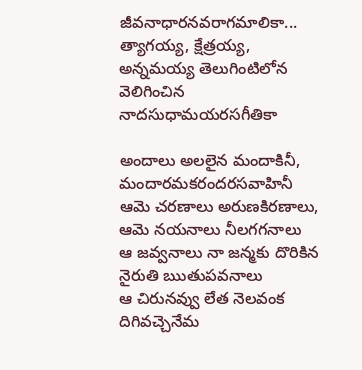జీవనాధారనవరాగమాలికా...
త్యాగయ్య, క్షేత్రయ్య, అన్నమయ్య తెలుగింటిలోన వెలిగించిన నాదసుధామయరసగీతికా

అందాలు అలలైన మందాకినీ, మందారమకరందరసవాహినీ
ఆమె చరణాలు అరుణకిరణాలు, ఆమె నయనాలు నీలగగనాలు
ఆ జవ్వనాలు నా జన్మకు దొరికిన నైరుతి ఋతుపవనాలు
ఆ చిరునవ్వు లేత నెలవంక దిగివచ్చెనేమ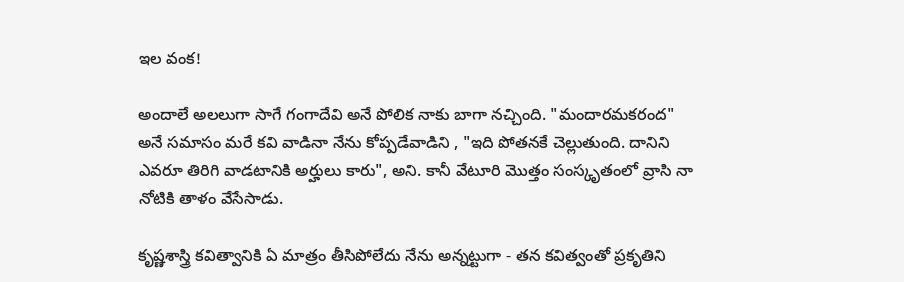ఇల వంక!

అందాలే అలలుగా సాగే గంగాదేవి అనే పోలిక నాకు బాగా నచ్చింది. "మందారమకరంద" అనే సమాసం మరే కవి వాడినా నేను కోప్పడేవాడిని , "ఇది పోతనకే చెల్లుతుంది. దానిని ఎవరూ తిరిగి వాడటానికి అర్హులు కారు", అని. కానీ వేటూరి మొత్తం సంస్కృతంలో వ్రాసి నా నోటికి తాళం వేసేసాడు.

కృష్ణశాస్త్రి కవిత్వానికి ఏ మాత్రం తీసిపోలేదు నేను అన్నట్టుగా - తన కవిత్వంతో ప్రకృతిని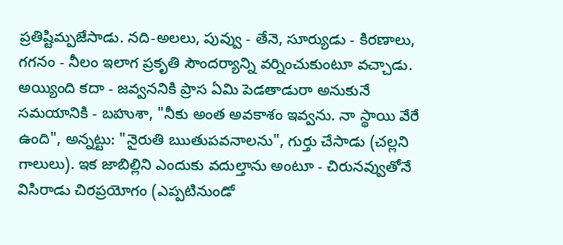ప్రతిష్టిమ్పజేసాడు. నది-అలలు, పువ్వు - తేనె, సూర్యుడు - కిరణాలు, గగనం - నీలం ఇలాగ ప్రకృతి సౌందర్యాన్ని వర్నించుకుంటూ వచ్చాడు. అయ్యింది కదా - జవ్వననికి ప్రాస ఏమి పెడతాడురా అనుకునే సమయానికి - బహుశా, "నీకు అంత అవకాశం ఇవ్వను. నా స్థాయి వేరే ఉంది", అన్నట్టు: "నైరుతి ఋతుపవనాలను", గుర్తు చేసాడు (చల్లని గాలులు). ఇక జాబిల్లిని ఎందుకు వదుల్తాను అంటూ - చిరునవ్వుతోనే విసిరాడు చిరప్రయోగం (ఎప్పటినుండో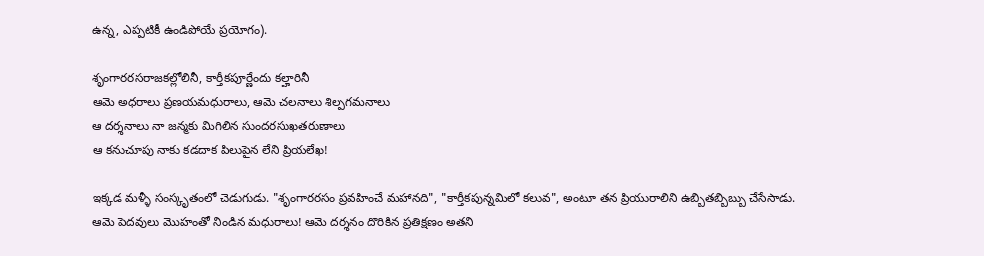ఉన్న, ఎప్పటికీ ఉండిపోయే ప్రయోగం).

శృంగారరసరాజకల్లోలినీ, కార్తీకపూర్ణేందు కల్హారినీ
ఆమె అధరాలు ప్రణయమధురాలు, ఆమె చలనాలు శిల్పగమనాలు
ఆ దర్శనాలు నా జన్మకు మిగిలిన సుందరసుఖతరుణాలు
ఆ కనుచూపు నాకు కడదాక పిలుపైన లేని ప్రియలేఖ!

ఇక్కడ మళ్ళీ సంస్కృతంలో చెడుగుడు. "శృంగారరసం ప్రవహించే మహానది", "కార్తీకపున్నమిలో కలువ", అంటూ తన ప్రియురాలిని ఉబ్బితబ్బిబ్బు చేసేసాడు. ఆమె పెదవులు మొహంతో నిండిన మధురాలు! ఆమె దర్శనం దొరికిన ప్రతిక్షణం అతని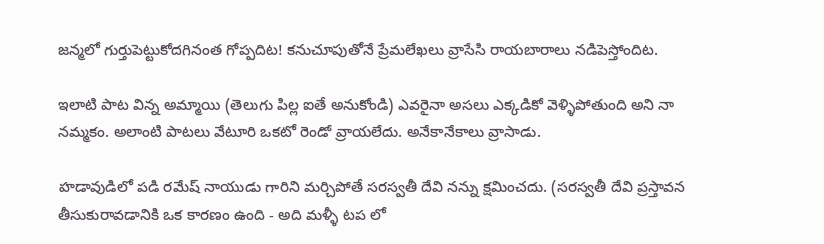జన్మలో గుర్తుపెట్టుకోదగినంత గోప్పదిట! కనుచూపుతోనే ప్రేమలేఖలు వ్రాసేసి రాయబారాలు నడిపెస్తోందిట.

ఇలాటి పాట విన్న అమ్మాయి (తెలుగు పిల్ల ఐతే అనుకోండి) ఎవరైనా అసలు ఎక్కడికో వెళ్ళిపోతుంది అని నా నమ్మకం. అలాంటి పాటలు వేటూరి ఒకటో రెండో వ్రాయలేదు. అనేకానేకాలు వ్రాసాడు.

హడావుడిలో పడి రమేష్ నాయుడు గారిని మర్చిపోతే సరస్వతీ దేవి నన్ను క్షమించదు. (సరస్వతీ దేవి ప్రస్తావన తీసుకురావడానికి ఒక కారణం ఉంది - అది మళ్ళీ టప లో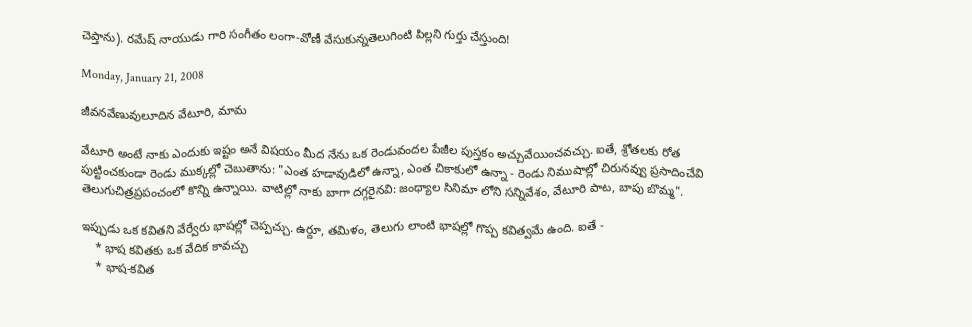చెప్తాను). రమేష్ నాయుడు గారి సంగీతం లంగా-వోణీ వేసుకున్నతెలుగింటి పిల్లని గుర్తు చేస్తుంది!

Monday, January 21, 2008

జీవనవేణువులూదిన వేటూరి, మామ

వేటూరి అంటే నాకు ఎందుకు ఇష్టం అనే విషయం మీద నేను ఒక రెండువందల పేజీల పుస్తకం అచ్చువేయించవచ్చు. ఐతే, శ్రోతలకు రోత పుట్టించకుండా రెండు ముక్కల్లో చెబుతాను: "ఎంత హడావుడిలో ఉన్నా, ఎంత చికాకులో ఉన్నా - రెండు నిముషాల్లో చిరునవ్వు ప్రసాదించేవి తెలుగుచిత్రప్రపంచంలో కొన్ని ఉన్నాయి. వాటిల్లో నాకు బాగా దగ్గరైనవి: జంధ్యాల సినిమా లోని సన్నివేశం, వేటూరి పాట, బాపు బొమ్మ".

ఇప్పుడు ఒక కవితని వేర్వేరు భాషల్లో చెప్పచ్చు. ఉర్దూ, తమిళం, తెలుగు లాంటి భాషల్లో గొప్ప కవిత్వమే ఉంది. ఐతే -
    * భాష కవితకు ఒక వేదిక కావచ్చు
    * భాష-కవిత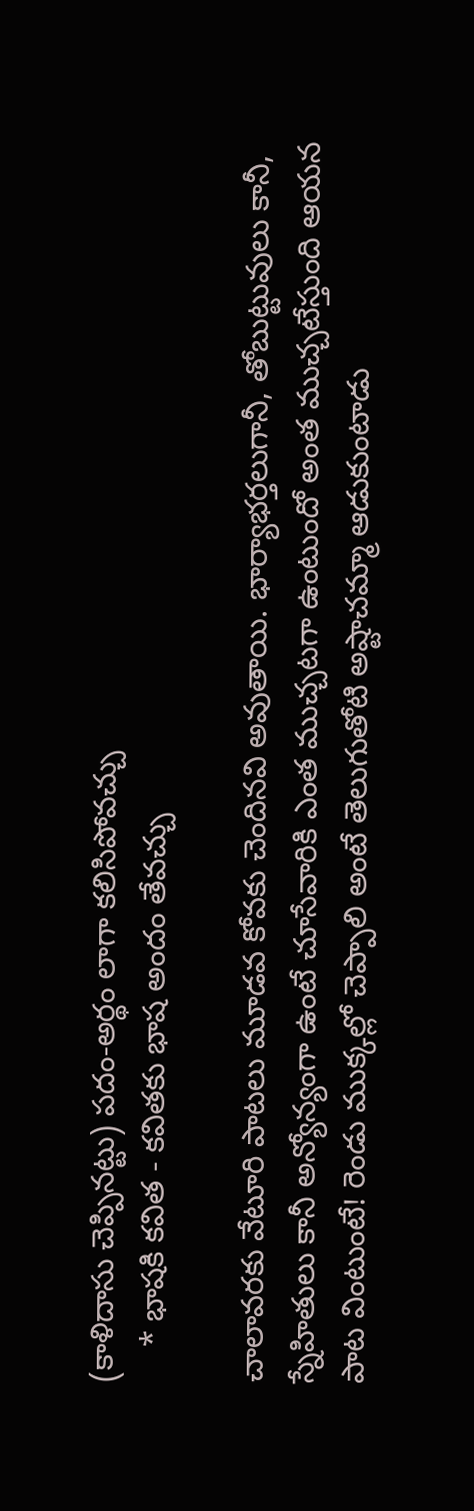(కాళిదాసు చెప్పినట్టు) పదం-అర్థం లాగా కలిసిపోవచ్చు
    * భాషకి కవిత - కవితకు భాష అందం తేవచ్చు

చాలావరకు వేటూరి పాటలు మూడవ కోవకు చెందినవి అవుతాయి. భార్యాభర్తలుగానీ, తోబుట్టువులు కానీ, స్నేహితులు కానీ అన్యోన్యంగా ఉంటే చూసేవారికి ఎంత ముచ్చటగా ఉంటుందో అంత ముచ్చటేస్తుంది ఆయన పాట వింటుంటే! రెండు ముక్కల్లో చెప్పాలి అంటే తెలుగుతోటి అష్టాచమ్మా ఆడుకుంటాడు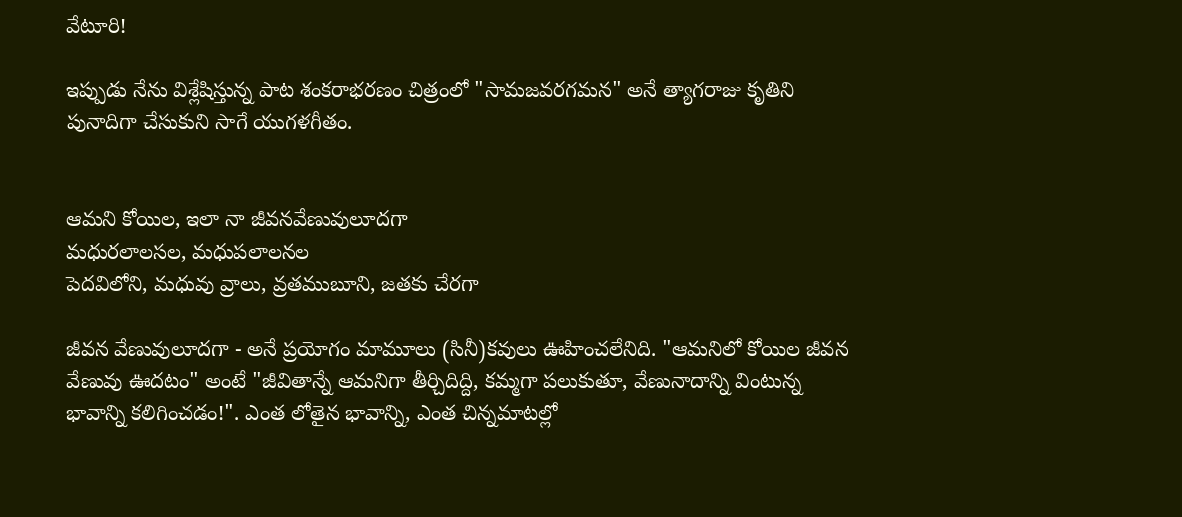వేటూరి!

ఇప్పుడు నేను విశ్లేషిస్తున్న పాట శంకరాభరణం చిత్రంలో "సామజవరగమన" అనే త్యాగరాజు కృతిని పునాదిగా చేసుకుని సాగే యుగళగీతం.


ఆమని కోయిల, ఇలా నా జీవనవేణువులూదగా
మధురలాలసల, మధుపలాలనల
పెదవిలోని, మధువు వ్రాలు, వ్రతముబూని, జతకు చేరగా

జీవన వేణువులూదగా - అనే ప్రయోగం మామూలు (సినీ)కవులు ఊహించలేనిది. "ఆమనిలో కోయిల జీవన వేణువు ఊదటం" అంటే "జీవితాన్నే ఆమనిగా తీర్చిదిద్ది, కమ్మగా పలుకుతూ, వేణునాదాన్ని వింటున్న భావాన్ని కలిగించడం!". ఎంత లోతైన భావాన్ని, ఎంత చిన్నమాటల్లో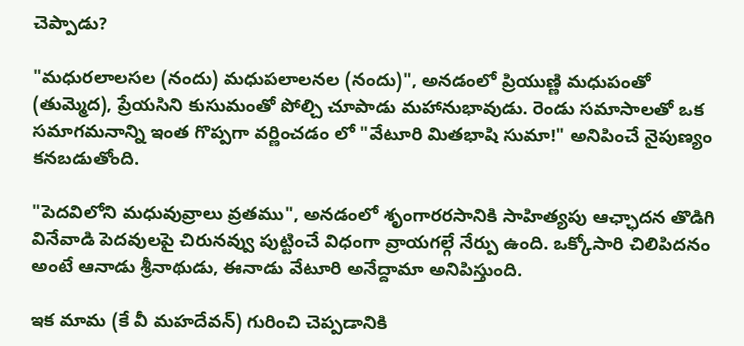చెప్పాడు?

"మధురలాలసల (నందు) మధుపలాలనల (నందు)", అనడంలో ప్రియుణ్ణి మధుపంతో (తుమ్మెద), ప్రేయసిని కుసుమంతో పోల్చి చూపాడు మహానుభావుడు. రెండు సమాసాలతో ఒక సమాగమనాన్ని ఇంత గొప్పగా వర్ణించడం లో "వేటూరి మితభాషి సుమా!" అనిపించే నైపుణ్యం కనబడుతోంది.

"పెదవిలోని మధువువ్రాలు వ్రతము", అనడంలో శృంగారరసానికి సాహిత్యపు ఆఛ్ఛాదన తొడిగి వినేవాడి పెదవులపై చిరునవ్వు పుట్టించే విధంగా వ్రాయగల్గే నేర్పు ఉంది. ఒక్కోసారి చిలిపిదనం అంటే ఆనాడు శ్రీనాథుడు, ఈనాడు వేటూరి అనేద్దామా అనిపిస్తుంది.

ఇక మామ (కే వీ మహదేవన్) గురించి చెప్పడానికి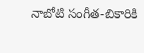నాబోటి సంగీత-బికారికి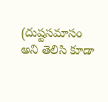(దుష్టసమాసం అని తెలిసి కూడా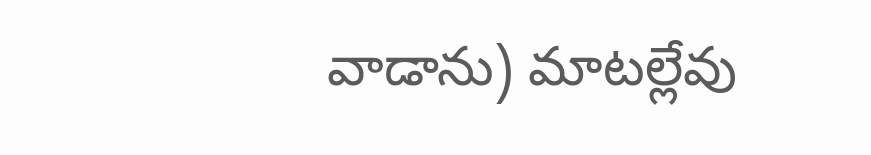వాడాను) మాటల్లేవు